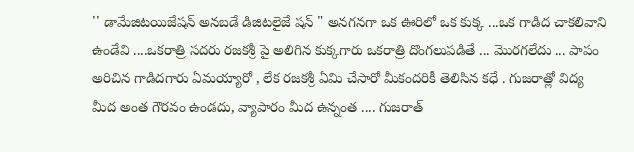'' డామేజిటయిజేషన్ అనబడే డిజిటలైజే షన్ " అనగనగా ఒక ఊరిలో ఒక కుక్క ...ఒక గాడిద చాకలివాని ఉండేవి ....ఒకరాత్రి సదరు రజకశ్రీ పై అలిగిన కుక్కగారు ఒకరాత్రి దొంగలుపడితే ... మొరగలేదు ... పాపం అరిచిన గాడిదగారు ఏమయ్యారో , లేక రజకశ్రీ ఏమి చేసారో మీకందరికీ తెలిసిన కధే . గుజరాత్లో విద్య మీద అంత గౌరవం ఉండదు, వ్యాపారం మీద ఉన్నంత .... గుజరాత్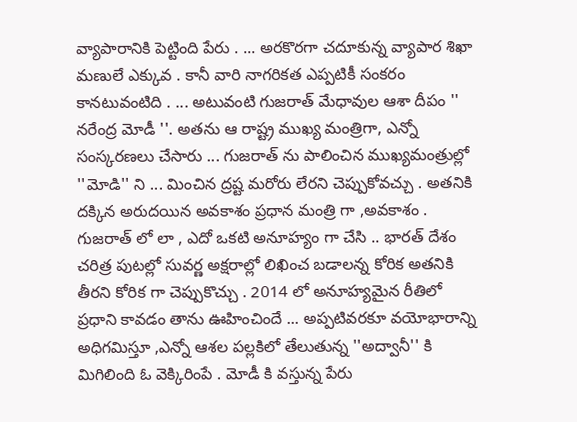వ్యాపారానికి పెట్టింది పేరు . ... అరకొరగా చదూకున్న వ్యాపార శిఖా మణులే ఎక్కువ . కానీ వారి నాగరికత ఎప్పటికీ సంకరం కానటువంటిది . ... అటువంటి గుజరాత్ మేధావుల ఆశా దీపం '' నరేంద్ర మోడీ ''. అతను ఆ రాష్ట్ర ముఖ్య మంత్రిగా, ఎన్నో సంస్కరణలు చేసారు ... గుజరాత్ ను పాలించిన ముఖ్యమంత్రుల్లో ''మోడి'' ని ... మించిన ద్రష్ట మరోరు లేరని చెప్పుకోవచ్చు . అతనికి దక్కిన అరుదయిన అవకాశం ప్రధాన మంత్రి గా ,అవకాశం . గుజరాత్ లో లా , ఎదో ఒకటి అనూహ్యం గా చేసి .. భారత్ దేశం చరిత్ర పుటల్లో సువర్ణ అక్షరాల్లో లిఖించ బడాలన్న కోరిక అతనికి తీరని కోరిక గా చెప్పుకొచ్చు . 2014 లో అనూహ్యమైన రీతిలో ప్రధాని కావడం తాను ఊహించిందే ... అప్పటివరకూ వయోభారాన్ని అధిగమిస్తూ ,ఎన్నో ఆశల పల్లకిలో తేలుతున్న ''అద్వానీ'' కి మిగిలింది ఓ వెక్కిరింపే . మోడీ కి వస్తున్న పేరు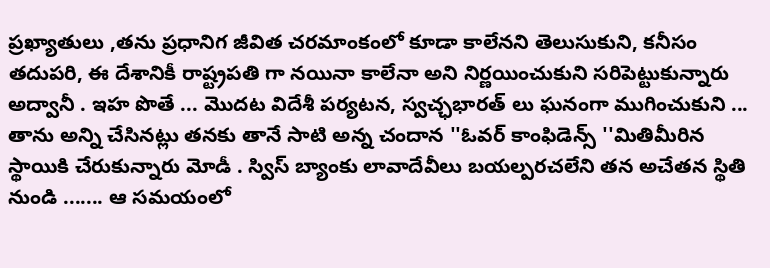ప్రఖ్యాతులు ,తను ప్రధానిగ జీవిత చరమాంకంలో కూడా కాలేనని తెలుసుకుని, కనీసం తదుపరి, ఈ దేశానికీ రాష్ట్రపతి గా నయినా కాలేనా అని నిర్ణయించుకుని సరిపెట్టుకున్నారు అద్వానీ . ఇహ పొతే ... మొదట విదేశీ పర్యటన, స్వచ్ఛభారత్ లు ఘనంగా ముగించుకుని ... తాను అన్ని చేసినట్లు తనకు తానే సాటి అన్న చందాన ''ఓవర్ కాంఫిడెన్స్ ''మితిమీరిన స్థాయికి చేరుకున్నారు మోడీ . స్విస్ బ్యాంకు లావాదేవీలు బయల్పరచలేని తన అచేతన స్థితి నుండి ....... ఆ సమయంలో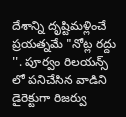దేశాన్ని దృష్టిమళ్లించే ప్రయత్నమే "నోట్ల రద్దు ''. పూర్వం రిలయన్స్ లో పనిచేసిన వాడిని డైరెక్టుగా రిజర్వు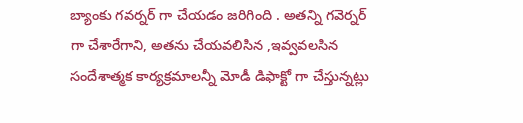బ్యాంకు గవర్నర్ గా చేయడం జరిగింది . అతన్ని గవెర్నర్ గా చేశారేగాని, అతను చేయవలిసిన ,ఇవ్వవలసిన సందేశాత్మక కార్యక్రమాలన్నీ మోడీ డిఫాక్టో గా చేస్తున్నట్లు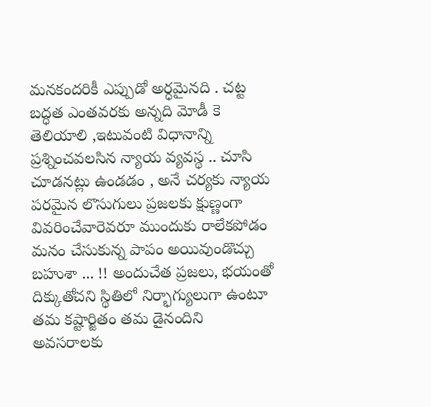మనకందరికీ ఎప్పుడో అర్ధమైనది . చట్ట బద్ధత ఎంతవరకు అన్నది మోడీ కె తెలియాలి ,ఇటువంటి విధానాన్ని ప్రశ్నించవలసిన న్యాయ వ్యవస్థ .. చూసి చూడనట్లు ఉండడం , అనే చర్యకు న్యాయ పరమైన లొసుగులు ప్రజలకు క్షుణ్ణంగా వివరించేవారెవరూ ముందుకు రాలేకపోడం మనం చేసుకున్న పాపం అయివుండొచ్చు బహుశా ... !! అందుచేత ప్రజలు, భయంతో దిక్కుతోచని స్థితిలో నిర్భాగ్యులుగా ఉంటూ తమ కష్టార్జితం తమ డైనందిని అవసరాలకు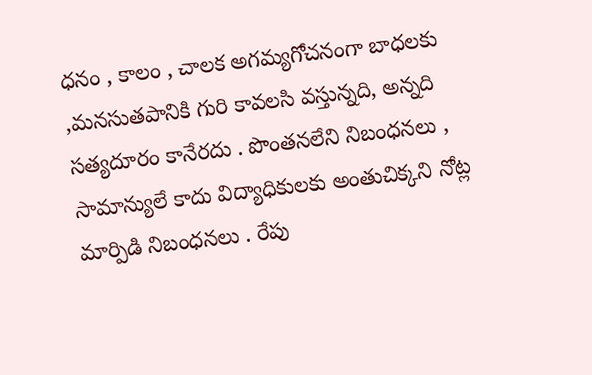ధనం , కాలం , చాలక అగమ్యగోచనంగా బాధలకు ,మనసుతపానికి గురి కావలసి వస్తున్నది, అన్నది సత్యదూరం కానేరదు . పొంతనలేని నిబంధనలు , సామాన్యులే కాదు విద్యాధికులకు అంతుచిక్కని నోట్ల మార్పిడి నిబంధనలు . రేపు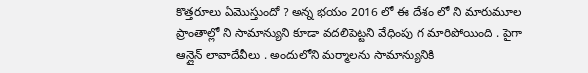కొత్తరూలు ఏమొస్తుందో ? అన్న భయం 2016 లో ఈ దేశం లో ని మారుమూల ప్రాంతాల్లో ని సామాన్యుని కూడా వదలిపెట్టని వేధింపు గ మారిపోయింది . పైగా ఆన్లైన్ లావాదేవీలు . అందులోని మర్మాలను సామాన్యునికి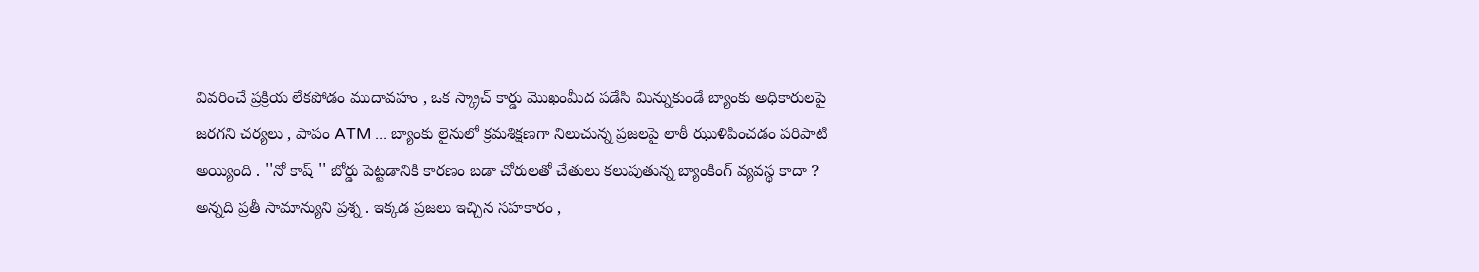వివరించే ప్రక్రియ లేకపోడం ముదావహం , ఒక స్క్రాచ్ కార్డు మొఖంమీద పడేసి మిన్నుకుండే బ్యాంకు అధికారులపై జరగని చర్యలు , పాపం ATM ... బ్యాంకు లైనులో క్రమశిక్షణగా నిలుచున్న ప్రజలపై లాఠీ ఝుళిపించడం పరిపాటి అయ్యింది . ''నో కాష్ '' బోర్డు పెట్టడానికి కారణం బడా చోరులతో చేతులు కలుపుతున్న బ్యాంకింగ్ వ్యవస్థ కాదా ? అన్నది ప్రతీ సామాన్యుని ప్రశ్న . ఇక్కడ ప్రజలు ఇచ్చిన సహకారం ,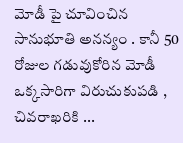మోడీ పై చూవించిన సానుభూతి అనన్యం . కానీ 50 రోజుల గడువుకోరిన మోడీ ఒక్కసారిగా విరుచుకుపడి , చివరాఖరికి ...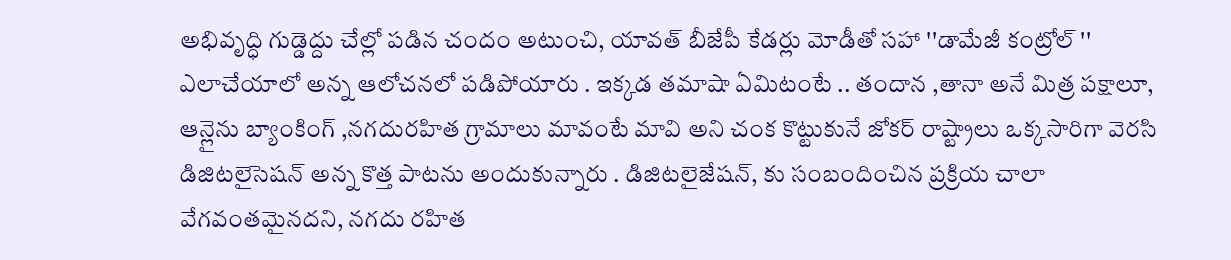అభివృద్ధి గుడ్డెద్దు చేల్లో పడిన చందం అటుంచి, యావత్ బీజేపీ కేడర్లు మోడీతో సహా ''డామేజీ కంట్రోల్ '' ఎలాచేయాలో అన్న ఆలోచనలో పడిపోయారు . ఇక్కడ తమాషా ఏమిటంటే .. తందాన ,తానా అనే మిత్ర పక్షాలూ, ఆన్లైను బ్యాంకింగ్ ,నగదురహిత గ్రామాలు మావంటే మావి అని చంక కొట్టుకునే జోకర్ రాష్ట్రాలు ఒక్కసారిగా వెరసి డిజిటలైసెషన్ అన్న కొత్త పాటను అందుకున్నారు . డిజిటలైజేషన్, కు సంబందించిన ప్రక్రియ చాలా వేగవంతమైనదని, నగదు రహిత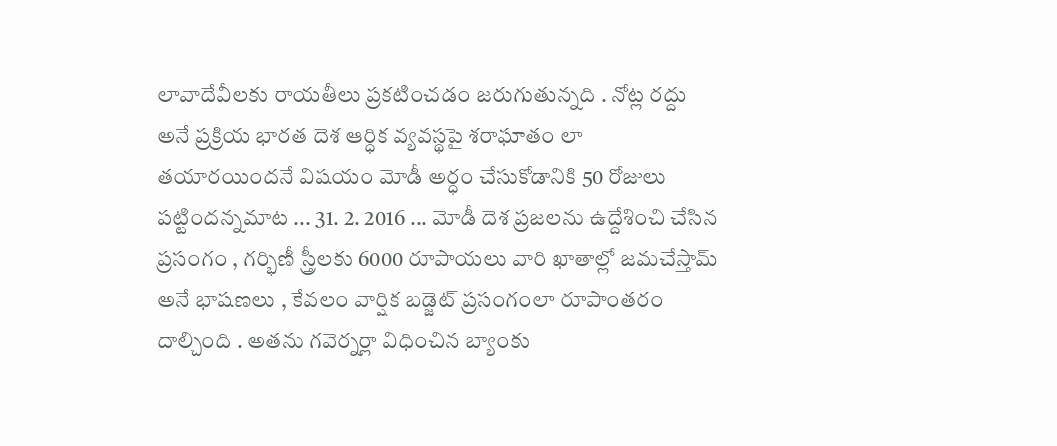లావాదేవీలకు రాయతీలు ప్రకటించడం జరుగుతున్నది . నోట్ల రద్దు అనే ప్రక్రియ భారత దెశ ఆర్ధిక వ్యవస్థపై శరాఘాతం లా తయారయిందనే విషయం మోడీ అర్ధం చేసుకోడానికి 50 రోజులు పట్టిందన్నమాట ... 31. 2. 2016 ... మోడీ దెశ ప్రజలను ఉద్దేశించి చేసిన ప్రసంగం , గర్భిణీ స్త్రీలకు 6000 రూపాయలు వారి ఖాతాల్లో జమచేస్తామ్ అనే భాషణలు , కేవలం వార్షిక బడ్జెట్ ప్రసంగంలా రూపాంతరం దాల్చింది . అతను గవెర్నర్లా విధించిన బ్యాంకు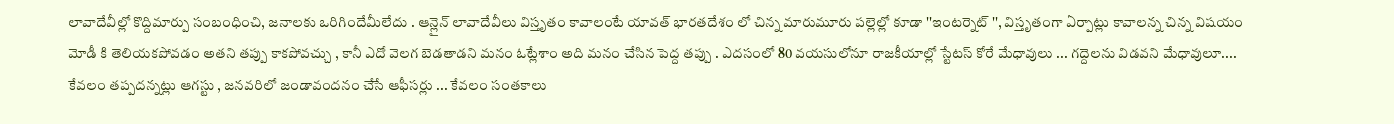లావాదేవీల్లో కొద్దిమార్పు సంబంధించి, జనాలకు ఒరిగిందేమీలేదు . ఆన్లైన్ లావాదేవీలు విస్తృతం కావాలంటే యావత్ భారతదేశం లో చిన్న మారుమూరు పల్లెల్లో కూడా ''ఇంటర్నెట్ '', విస్తృతంగా ఏర్పాట్లు కావాలన్న చిన్న విషయం మోడీ కి తెలియకపోవడం అతని తప్పు కాకపోవచ్చు , కానీ ఎదో వెలగ బెడతాడని మనం ఓట్లేశాం అది మనం చేసిన పెద్ద తప్పు . ఎదసంలో 80 వయసులోనూ రాజకీయాల్లో స్టేటస్ కోరే మేధావులు ... గద్దెలను విడవని మేధావులూ.... కేవలం తప్పదన్నట్లు ఆగస్టు , జనవరిలో జండావందనం చేసే ఆఫీసర్లు ... కేవలం సంతకాలు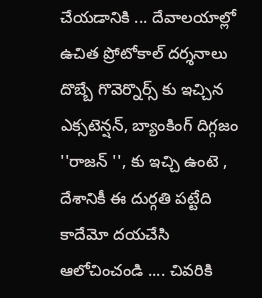చేయడానికి ... దేవాలయాల్లో ఉచిత ప్రోటోకాల్ దర్శనాలు దొబ్బే గొవెర్నొర్స్ కు ఇచ్చిన ఎక్సటెన్షన్, బ్యాంకింగ్ దిగ్గజం ''రాజన్ '', కు ఇచ్చి ఉంటె , దేశానికీ ఈ దుర్గతి పట్టేది కాదేమో దయచేసి ఆలోచించండి .... చివరికి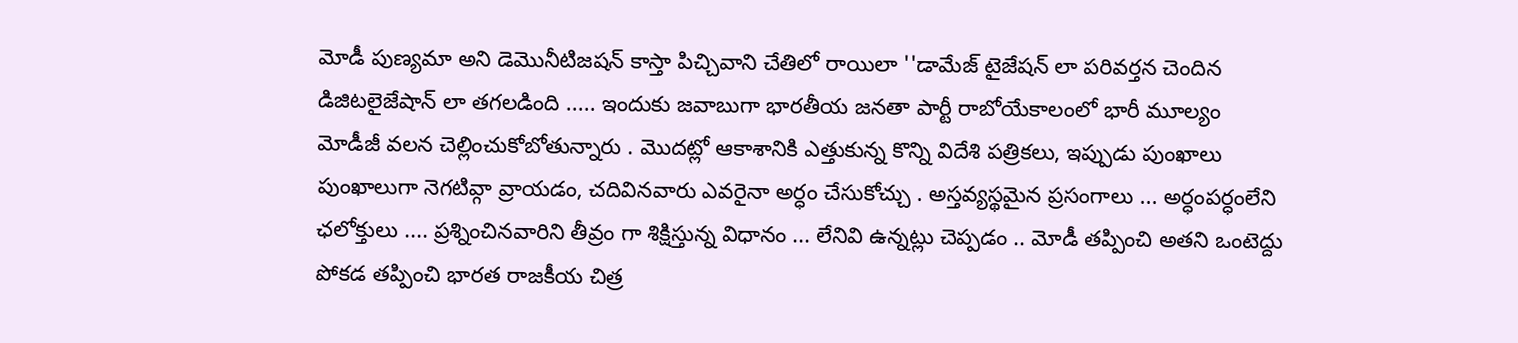మోడీ పుణ్యమా అని డెమొనీటిజషన్ కాస్తా పిచ్చివాని చేతిలో రాయిలా ''డామేజ్ టైజేషన్ లా పరివర్తన చెందిన డిజిటలైజేషాన్ లా తగలడింది ..... ఇందుకు జవాబుగా భారతీయ జనతా పార్టీ రాబోయేకాలంలో భారీ మూల్యం మోడీజీ వలన చెల్లించుకోబోతున్నారు . మొదట్లో ఆకాశానికి ఎత్తుకున్న కొన్ని విదేశి పత్రికలు, ఇప్పుడు పుంఖాలు పుంఖాలుగా నెగటివ్గా వ్రాయడం, చదివినవారు ఎవరైనా అర్ధం చేసుకోచ్చు . అస్తవ్యస్థమైన ప్రసంగాలు ... అర్ధంపర్ధంలేని ఛలోక్తులు .... ప్రశ్నించినవారిని తీవ్రం గా శిక్షిస్తున్న విధానం ... లేనివి ఉన్నట్లు చెప్పడం .. మోడీ తప్పించి అతని ఒంటెద్దు పోకడ తప్పించి భారత రాజకీయ చిత్ర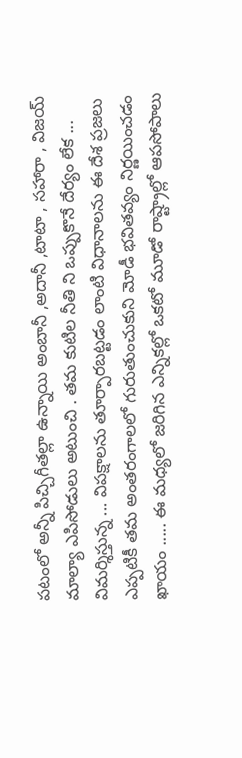పటంలో అన్నీ పిచ్చిగీతల్లా ఉన్నాయి అంబానీ ,అదానీ ,టాటా , సహారా , విజయ్ మాల్యా ఎపిసోడులు అటుంచి . తమ కుటిల నీతి ని ఒప్పుకొనే దేర్యం లేక ... విమర్శిస్తున్న ... విపక్షాలను తూర్పారబట్టడం లాంటి విధానాలను ఈ దేశ ప్రజలు ఎప్పటికీ తమ అంతరంగాలలో గురుతుంచుకుని మోడీ భవితవ్యం నిర్ణయించడం ఖాయం ..... ఈ మధ్యలో జరిగిన ఎన్నికల్లో ఒకటో మూడో రాష్ట్రాల్లో ఆపసోపాలు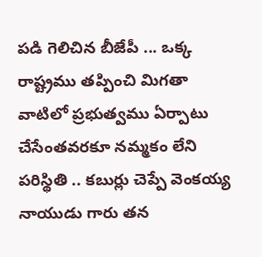పడి గెలిచిన బీజేపీ ... ఒక్క రాష్ట్రము తప్పించి మిగతా వాటిలో ప్రభుత్వము ఏర్పాటు చేసేంతవరకూ నమ్మకం లేని పరిస్థితి .. కబుర్లు చెప్పే వెంకయ్య నాయుడు గారు తన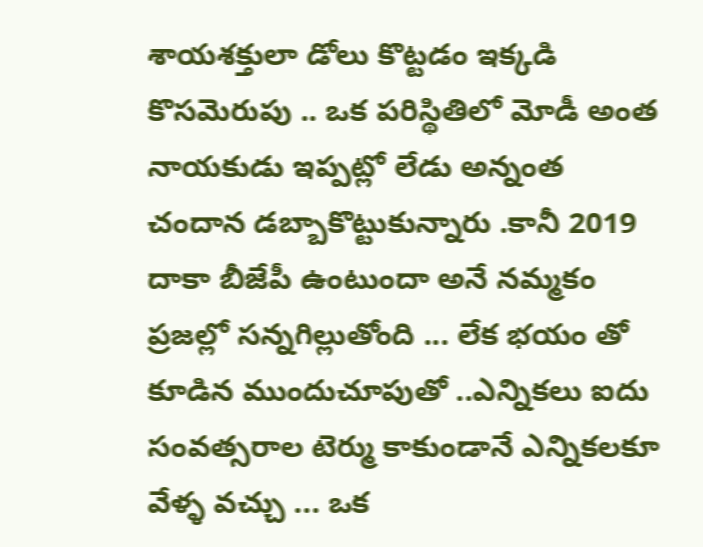శాయశక్తులా డోలు కొట్టడం ఇక్కడి కొసమెరుపు .. ఒక పరిస్థితిలో మోడీ అంత నాయకుడు ఇప్పట్లో లేడు అన్నంత చందాన డబ్బాకొట్టుకున్నారు .కానీ 2019 దాకా బీజేపీ ఉంటుందా అనే నమ్మకం ప్రజల్లో సన్నగిల్లుతోంది ... లేక భయం తో కూడిన ముందుచూపుతో ..ఎన్నికలు ఐదు సంవత్సరాల టెర్ము కాకుండానే ఎన్నికలకూ వేళ్ళ వచ్చు ... ఒక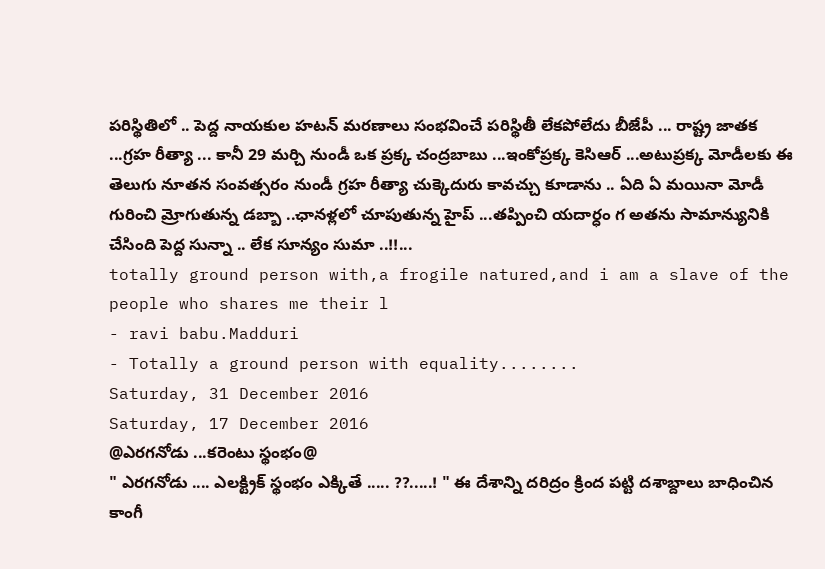పరిస్థితిలో .. పెద్ద నాయకుల హటన్ మరణాలు సంభవించే పరిస్థితీ లేకపోలేదు బీజేపీ ... రాష్ట్ర జాతక ...గ్రహ రీత్యా ... కానీ 29 మర్చి నుండీ ఒక ప్రక్క చంద్రబాబు ...ఇంకోప్రక్క కెసిఆర్ ...అటుప్రక్క మోడీలకు ఈ తెలుగు నూతన సంవత్సరం నుండీ గ్రహ రీత్యా చుక్కెదురు కావచ్చు కూడాను .. ఏది ఏ మయినా మోడీ గురించి మ్రోగుతున్న డబ్బా ..ఛానళ్లలో చూపుతున్న హైప్ ...తప్పించి యదార్ధం గ అతను సామాన్యునికి చేసింది పెద్ద సున్నా .. లేక సూన్యం సుమా ..!!...
totally ground person with,a frogile natured,and i am a slave of the people who shares me their l
- ravi babu.Madduri
- Totally a ground person with equality........
Saturday, 31 December 2016
Saturday, 17 December 2016
@ఎరగనోడు ...కరెంటు స్థంభం@
" ఎరగనోడు .... ఎలక్ట్రిక్ స్థంభం ఎక్కితే ..... ??.....! " ఈ దేశాన్ని దరిద్రం క్రింద పట్టి దశాబ్దాలు బాధించిన కాంగీ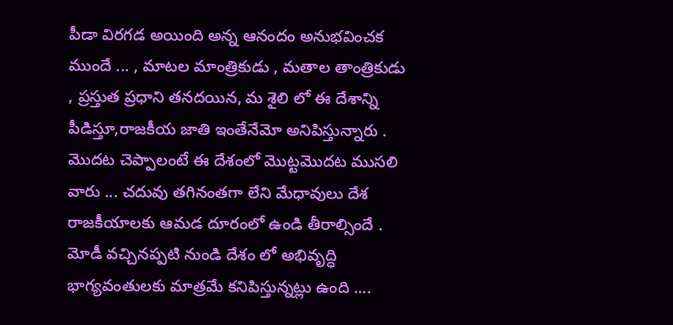పీడా విరగడ అయింది అన్న ఆనందం అనుభవించక ముందే ... , మాటల మాంత్రికుడు , మతాల తాంత్రికుడు , ప్రస్తుత ప్రధాని తనదయిన, మ శైలి లో ఈ దేశాన్ని పీడిస్తూ,రాజకీయ జాతి ఇంతేనేమో అనిపిస్తున్నారు . మొదట చెప్పాలంటే ఈ దేశంలో మొట్టమొదట ముసలి వారు ... చదువు తగినంతగా లేని మేధావులు దేశ రాజకీయాలకు ఆమడ దూరంలో ఉండి తీరాల్సిందే . మోడీ వచ్చినప్పటి నుండి దేశం లో అభివృద్ధి భాగ్యవంతులకు మాత్రమే కనిపిస్తున్నట్లు ఉంది ....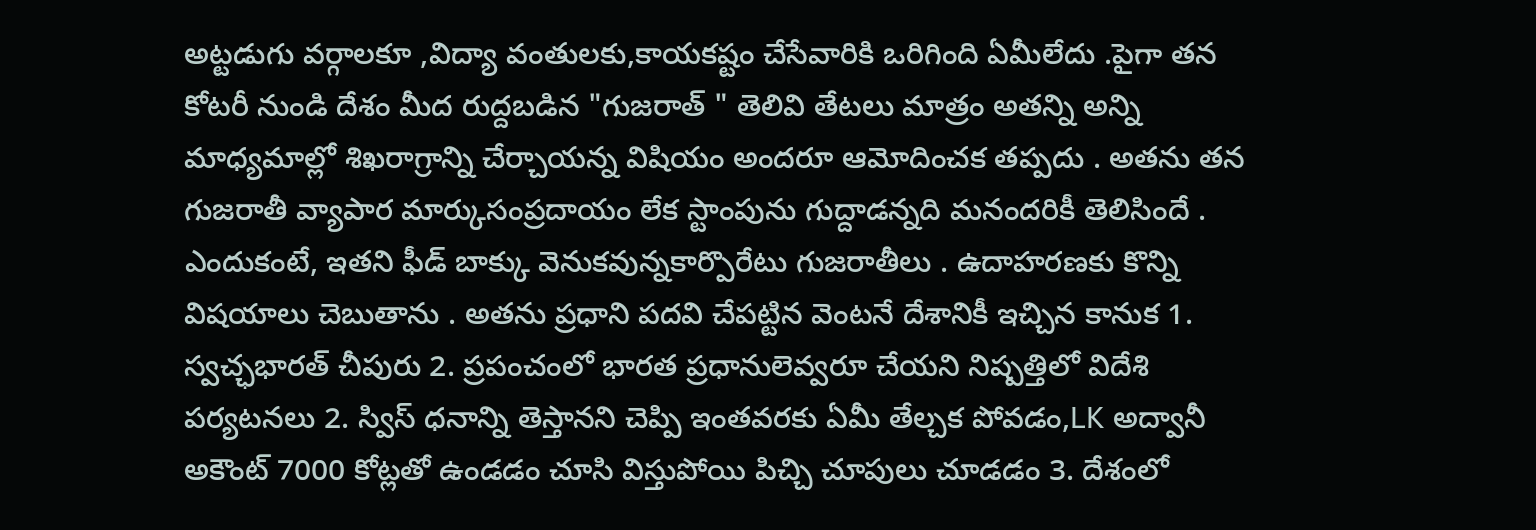అట్టడుగు వర్గాలకూ ,విద్యా వంతులకు,కాయకష్టం చేసేవారికి ఒరిగింది ఏమీలేదు .పైగా తన కోటరీ నుండి దేశం మీద రుద్దబడిన "గుజరాత్ " తెలివి తేటలు మాత్రం అతన్ని అన్ని మాధ్యమాల్లో శిఖరాగ్రాన్ని చేర్చాయన్న విషియం అందరూ ఆమోదించక తప్పదు . అతను తన గుజరాతీ వ్యాపార మార్కుసంప్రదాయం లేక స్టాంపును గుద్దాడన్నది మనందరికీ తెలిసిందే . ఎందుకంటే, ఇతని ఫీడ్ బాక్కు వెనుకవున్నకార్పొరేటు గుజరాతీలు . ఉదాహరణకు కొన్ని విషయాలు చెబుతాను . అతను ప్రధాని పదవి చేపట్టిన వెంటనే దేశానికీ ఇచ్చిన కానుక 1. స్వచ్ఛభారత్ చీపురు 2. ప్రపంచంలో భారత ప్రధానులెవ్వరూ చేయని నిష్పత్తిలో విదేశి పర్యటనలు 2. స్విస్ ధనాన్ని తెస్తానని చెప్పి ఇంతవరకు ఏమీ తేల్చక పోవడం,LK అద్వానీ అకౌంట్ 7000 కోట్లతో ఉండడం చూసి విస్తుపోయి పిచ్చి చూపులు చూడడం 3. దేశంలో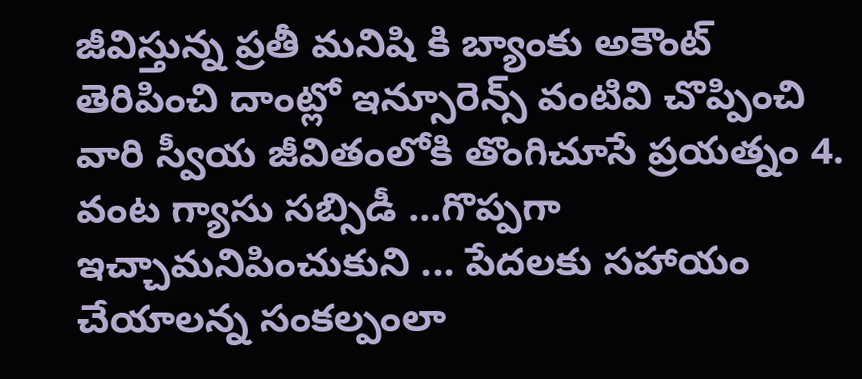జీవిస్తున్న ప్రతీ మనిషి కి బ్యాంకు అకౌంట్ తెరిపించి దాంట్లో ఇన్సూరెన్స్ వంటివి చొప్పించి వారి స్వీయ జీవితంలోకి తొంగిచూసే ప్రయత్నం 4. వంట గ్యాసు సబ్సిడీ ...గొప్పగా ఇచ్చామనిపించుకుని ... పేదలకు సహాయం చేయాలన్న సంకల్పంలా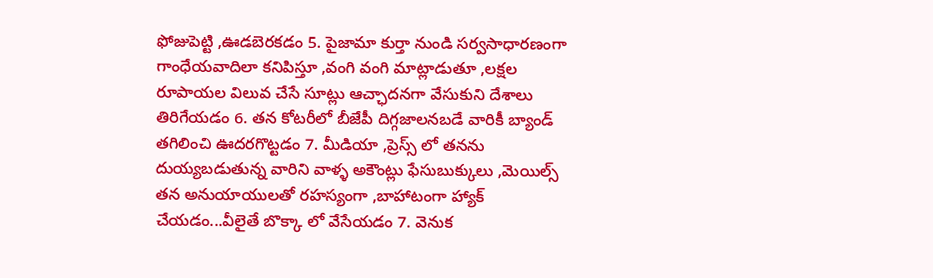ఫోజుపెట్టి ,ఊడబెరకడం 5. పైజామా కుర్తా నుండి సర్వసాధారణంగా గాంధేయవాదిలా కనిపిస్తూ ,వంగి వంగి మాట్లాడుతూ ,లక్షల రూపాయల విలువ చేసే సూట్లు ఆచ్ఛాదనగా వేసుకుని దేశాలు తిరిగేయడం 6. తన కోటరీలో బీజేపీ దిగ్గజాలనబడే వారికీ బ్యాండ్ తగిలించి ఊదరగొట్టడం 7. మీడియా ,ప్రెస్స్ లో తనను దుయ్యబడుతున్న వారిని వాళ్ళ అకౌంట్లు ఫేసుబుక్కులు ,మెయిల్స్ తన అనుయాయులతో రహస్యంగా ,బాహాటంగా హ్యాక్ చేయడం...వీలైతే బొక్కా లో వేసేయడం 7. వెనుక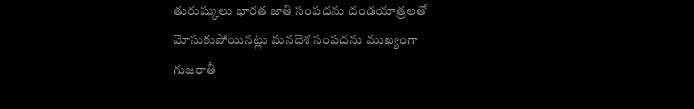తురుష్కులు భారత జాతి సంపదను దండయాత్రలతో మోసుకుపోయినట్లు మనదెశ సంపదను ముఖ్యంగా గుజరాతీ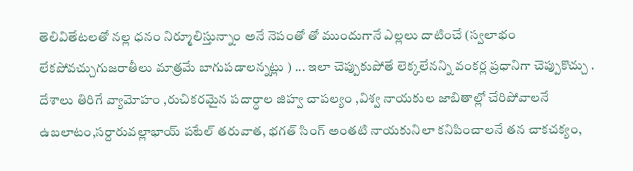తెలివితేటలతో నల్ల ధనం నిర్మూలిస్తున్నాం అనే నెపంతో తో ముందుగానే ఎల్లలు దాటించే (స్వలాభం లేకపోవచ్చుగుజరాతీలు మాత్రమే బాగుపడాలన్నట్లు ) ... ఇలా చెప్పుకుపోతే లెక్కలేనన్ని వంకర్ల ప్రధానిగా చెప్పుకొచ్చు . దేశాలు తిరిగే వ్యామోహం ,రుచికరమైన పదార్ధాల జిహ్వ చాపల్యం ,విశ్వ నాయకుల జాబితాల్లో చేరిపోవాలనే ఉబలాటం,సర్దారువల్లాభాయ్ పటేల్ తరువాత, భగత్ సింగ్ అంతటి నాయకునిలా కనిపించాలనే తన చాకచక్యం,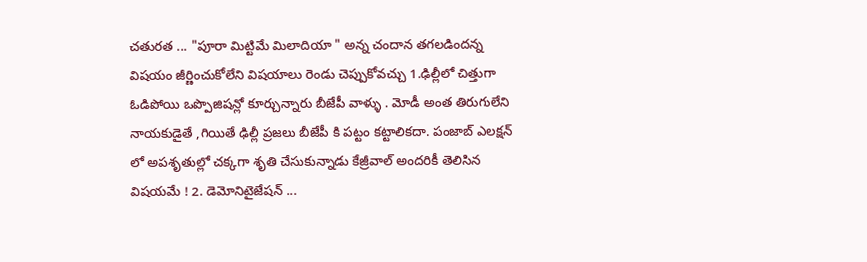చతురత ... "పూరా మిట్టిమే మిలాదియా " అన్న చందాన తగలడిందన్న విషయం జీర్ణించుకోలేని విషయాలు రెండు చెప్పుకోవచ్చు 1.ఢిల్లీలో చిత్తుగా ఓడిపోయి ఒప్పొజిషన్లో కూర్చున్నారు బీజేపీ వాళ్ళు . మోడీ అంత తిరుగులేని నాయకుడైతే ,గియితే ఢిల్లీ ప్రజలు బీజేపీ కి పట్టం కట్టాలికదా. పంజాబ్ ఎలక్షన్ లో అపశృతుల్లో చక్కగా శృతి చేసుకున్నాడు కేజ్రీవాల్ అందరికీ తెలిసిన విషయమే ! 2. డెమోనిటైజేషన్ ...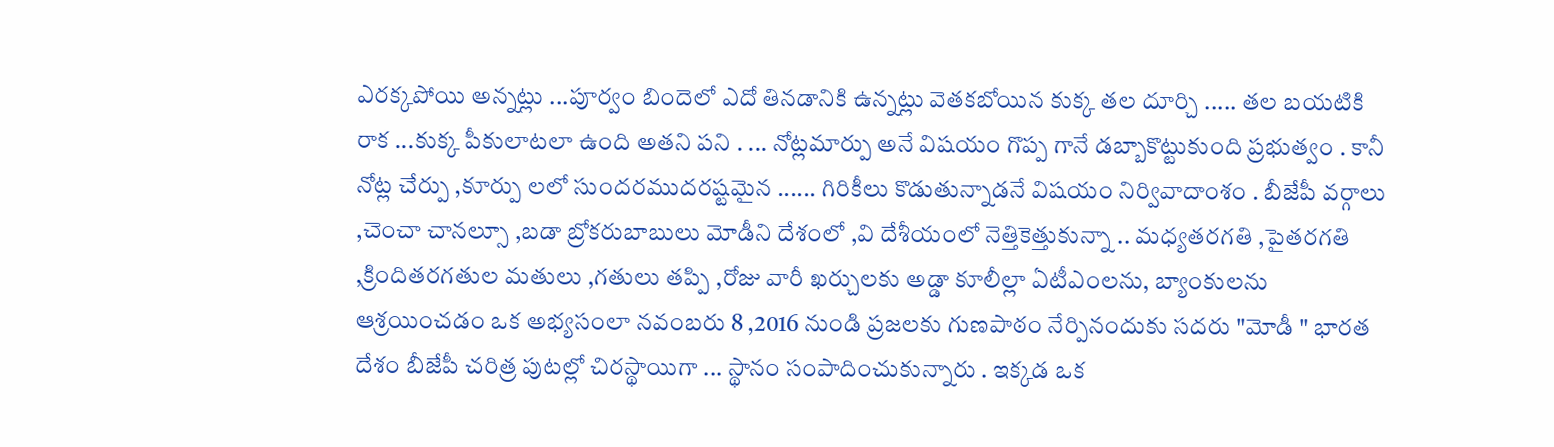ఎరక్కపోయి అన్నట్లు ...పూర్వం బిందెలో ఎదో తినడానికి ఉన్నట్లు వెతకబోయిన కుక్క తల దూర్చి ..... తల బయటికి రాక ...కుక్క పీకులాటలా ఉంది అతని పని . ... నోట్లమార్పు అనే విషయం గొప్ప గానే డబ్బాకొట్టుకుంది ప్రభుత్వం . కానీ నోట్ల చేర్పు ,కూర్పు లలో సుందరముదరష్టమైన ...... గిరికీలు కొడుతున్నాడనే విషయం నిర్వివాదాంశం . బీజేపీ వర్గాలు ,చెంచా చానల్సూ ,బడా బ్రోకరుబాబులు మోడీని దేశంలో ,వి దేశీయంలో నెత్తికెత్తుకున్నా .. మధ్యతరగతి ,పైతరగతి ,క్రిందితరగతుల మతులు ,గతులు తప్పి ,రోజు వారీ ఖర్చులకు అడ్డా కూలీల్లా ఏటీఎంలను, బ్యాంకులను ఆశ్రయించడం ఒక అభ్యసంలా నవంబరు 8 ,2016 నుండి ప్రజలకు గుణపాఠం నేర్పినందుకు సదరు "మోడీ " భారత దేశం బీజేపీ చరిత్ర పుటల్లో చిరస్థాయిగా ... స్థానం సంపాదించుకున్నారు . ఇక్కడ ఒక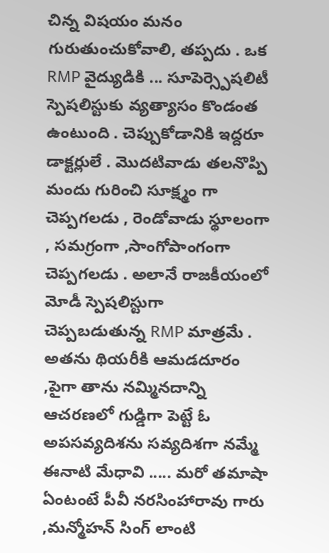చిన్న విషయం మనం గురుతుంచుకోవాలి, తప్పదు . ఒక RMP వైద్యుడికి ... సూపెర్స్పెషలిటీ స్పెషలిస్టుకు వ్యత్యాసం కొండంత ఉంటుంది . చెప్పుకోడానికి ఇద్దరూ డాక్టర్లులే . మొదటివాడు తలనొప్పి మందు గురించి సూక్ష్మం గా చెప్పగలడు , రెండోవాడు స్థూలంగా , సమగ్రంగా ,సాంగోపాంగంగా చెప్పగలడు . అలానే రాజకీయంలో మోడీ స్పెషలిస్టుగా చెప్పబడుతున్న RMP మాత్రమే . అతను థియరీకి ఆమడదూరం ,పైగా తాను నమ్మినదాన్ని ఆచరణలో గుడ్డిగా పెట్టే ఓ అపసవ్యదిశను సవ్యదిశగా నమ్మే ఈనాటి మేధావి ..... మరో తమాషా ఏంటంటే పీవీ నరసింహారావు గారు ,మన్మోహన్ సింగ్ లాంటి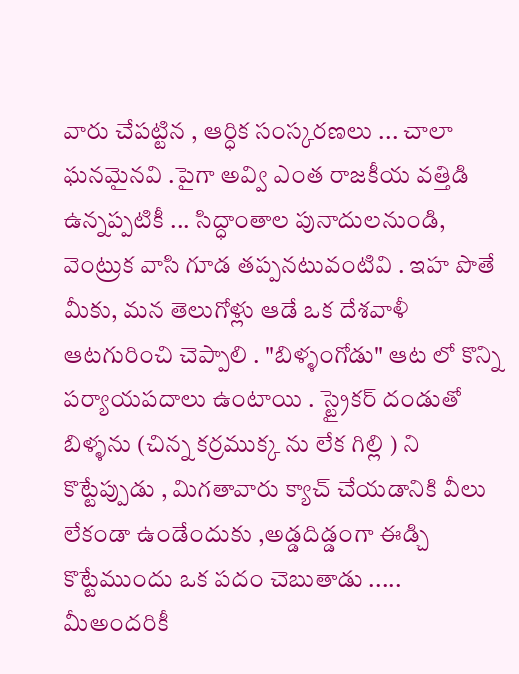వారు చేపట్టిన , ఆర్ధిక సంస్కరణలు ... చాలా ఘనమైనవి .పైగా అవ్వి ఎంత రాజకీయ వత్తిడి ఉన్నప్పటికీ ... సిద్ధాంతాల పునాదులనుండి, వెంట్రుక వాసి గూడ తప్పనటువంటివి . ఇహ పొతే మీకు, మన తెలుగోళ్లు ఆడే ఒక దేశవాళీ ఆటగురించి చెప్పాలి . "బిళ్ళంగోడు" ఆట లో కొన్ని పర్యాయపదాలు ఉంటాయి . స్ట్రైకర్ దండుతో బిళ్ళను (చిన్న కర్రముక్క ను లేక గిల్లి ) ని కొట్టేప్పుడు , మిగతావారు క్యాచ్ చేయడానికి వీలు లేకండా ఉండేందుకు ,అడ్డదిడ్డంగా ఈడ్చి కొట్టేముందు ఒక పదం చెబుతాడు ..... మీఅందరికీ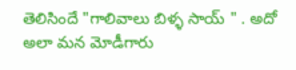తెలిసిందే "గాలివాలు బిళ్ళ సాయ్ " . అదో అలా మన మోడీగారు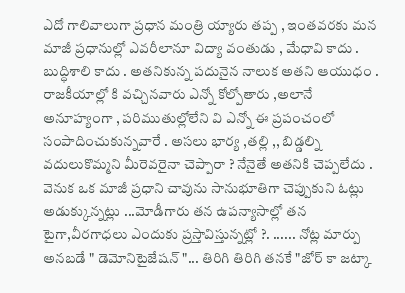ఎదో గాలివాలుగా ప్రధాన మంత్రి య్యారు తప్ప , ఇంతవరకు మన మాజీ ప్రధానుల్లో ఎవరీలానూ విద్యా వంతుడు , మేధావి కాదు . బుద్ధిశాలి కాదు . అతనికున్న పదునైన నాలుక అతని ఆయుధం . రాజకీయాల్లో కి వచ్చినవారు ఎన్నో కోల్పోతారు ,అలానే అనూహ్యంగా , పరిముతుల్లోలేని వి ఎన్నో ఈ ప్రపంచంలో సంపాదించుకున్నవారే . అసలు భార్య ,తల్లి ,, బిడ్డల్ని వదులుకొమ్మని మీరెవరైనా చెప్పారా ? నేనైతే అతనికి చెప్పలేదు . వెనుక ఒక మాజీ ప్రధాని చావును సానుభూతిగా చెప్పుకుని ఓట్లు అడుక్కున్నట్లు ...మోడీగారు తన ఉపన్యాసాల్లో తన టైగా,వీరగాధలు ఎందుకు ప్రస్తావిస్తున్నట్లో ?. ...... నోట్ల మార్పు అనబడే " డెమోనిటైజేషన్ "... తిరిగి తిరిగి తనకే "జోర్ కా జట్కా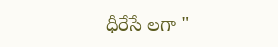ధీరేసే లగా "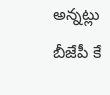అన్నట్లు బీజేపీ కే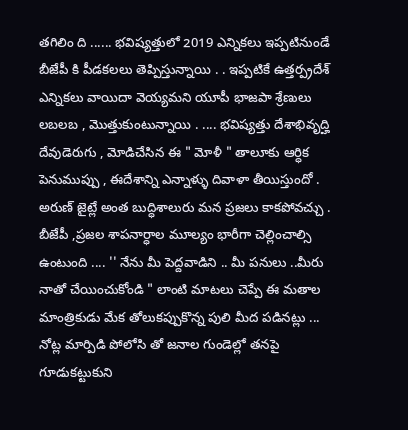తగిలిం ది ...... భవిష్యత్తులో 2019 ఎన్నికలు ఇప్పటినుండే బీజేపీ కి పీడకలలు తెప్పిస్తున్నాయి . . ఇప్పటికే ఉత్తర్ప్రదేశ్ ఎన్నికలు వాయిదా వెయ్యమని యూపీ భాజపా శ్రేణులు లబలబ , మొత్తుకుంటున్నాయి . .... భవిష్యత్తు దేశాభివృద్హి దేవుడెరుగు , మోడిచేసిన ఈ " మోళీ " తాలూకు ఆర్ధిక పెనుముప్పు , ఈదేశాన్ని ఎన్నాళ్ళు దివాళా తీయిస్తుందో . అరుణ్ జైట్లే అంత బుద్ధిశాలురు మన ప్రజలు కాకపోవచ్చు . బీజేపీ ,ప్రజల శాపనార్ధాల మూల్యం భారీగా చెల్లించాల్సి ఉంటుంది .... '' నేను మీ పెద్దవాడిని .. మీ పనులు ..మీరు నాతో చేయించుకోండి " లాంటి మాటలు చెప్పే ఈ మతాల మాంత్రికుడు మేక తోలుకప్పుకొన్న పులి మీద పడినట్లు ... నోట్ల మార్పిడి పోలోసి తో జనాల గుండెల్లో తనపై గూడుకట్టుకుని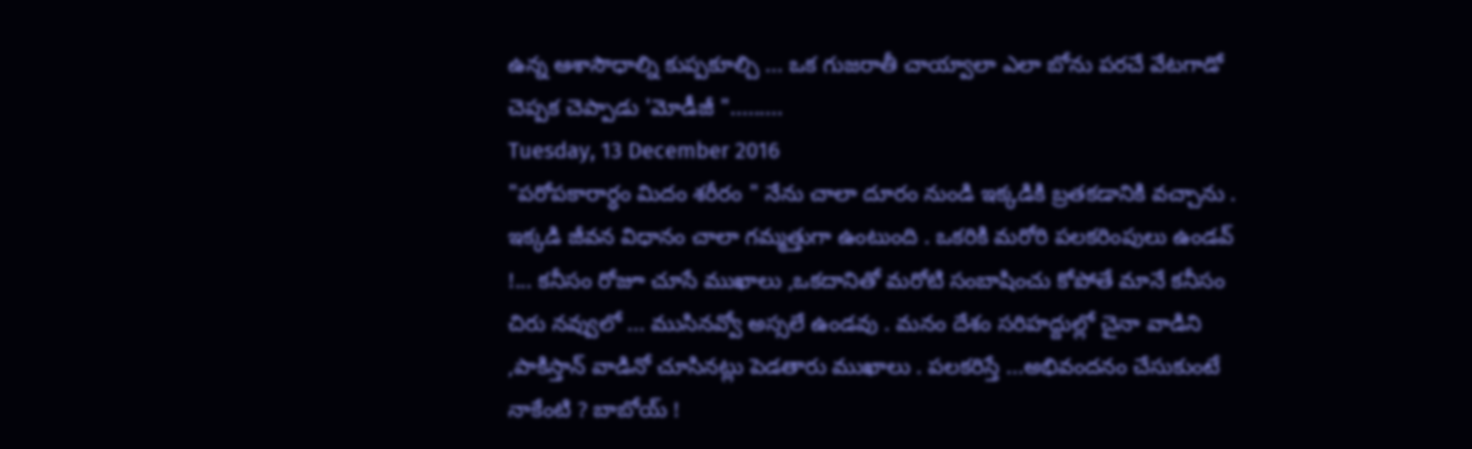ఉన్న ఆశాసౌధాల్ని కుప్పకూల్చి ... ఒక గుజరాతీ చాయ్వాలా ఎలా బోను పరచే వేటగాడో చెప్పక చెప్పాడు 'మోడీజీ ".........
Tuesday, 13 December 2016
"పరోపకారార్ధం మిదం శరీరం " నేను చాలా దూరం నుండి ఇక్కడికి బ్రతకడానికి వచ్చాను . ఇక్కడి జీవన విధానం చాలా గమ్మత్తుగా ఉంటుంది . ఒకరికి మరోరి పలకరింపులు ఉండవ్ !... కనీసం రోజూ చూసే ముఖాలు ,ఒకదానితో మరోటి సంబాషించు కోపోతే మానే కనీసం చిరు నవ్వులో ... ముసినవ్వో అస్సలే ఉండవు . మనం దేశం సరిహద్దుల్లో చైనా వాడిని ,పాకిస్తాన్ వాడినో చూసినట్లు పెడతారు ముఖాలు . పలకరిస్తే ...అభివందనం చేసుకుంటే నాకేంటి ? బాబోయ్ !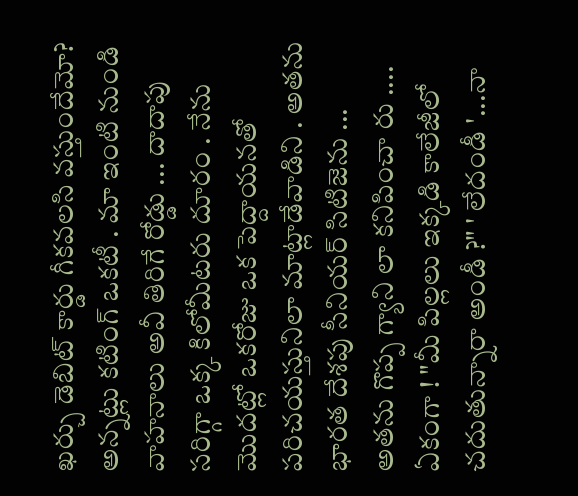ఖర్చు డెబిట్ కార్డు గీకవలసి వస్తుందేమో? అన్నట్లు కటింగ్ ఒకటీ . మా ఇంటి నుండి వాహనాలు అవీ తిరిగే రోడ్డు ... దాదాపు సరిగ్గా ఒక్క కిలోమీటరు దూరం . నేను మొదట్లో ఒకరోజు ఒక పెద్దాయనతో పరిచయస్తునిలా మాట్లాడేవాడిని . అతను భారత దేశపు సీనియర్ సిటిజెను ... అతను గొప్ప గ్యాని లా కనిపించా రు .... ఏకంగా ! "మీ పిల్లలు ఇక్కడి కాలేజీలో చదుతున్నారా అండీ ?" ' లేదండీ '...నా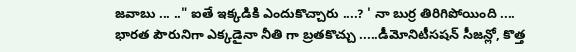జవాబు ... .." ఐతే ఇక్కడికి ఎందుకొచ్చారు ....? ' నా బుర్ర తిరిగిపోయింది .... భారత పౌరునిగా ఎక్కడైనా నీతి గా బ్రతకొచ్చు .....డీమోనిటీసషన్ సీజన్లో, కొత్త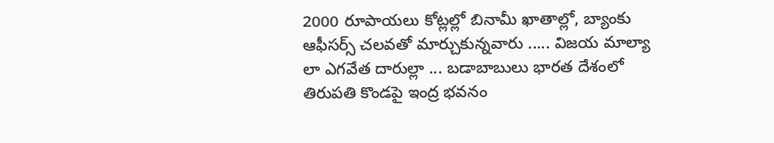2000 రూపాయలు కోట్లల్లో బినామీ ఖాతాల్లో, బ్యాంకు ఆఫీసర్స్ చలవతో మార్చుకున్నవారు ..... విజయ మాల్యా లా ఎగవేత దారుల్లా ... బడాబాబులు భారత దేశంలో తిరుపతి కొండపై ఇంద్ర భవనం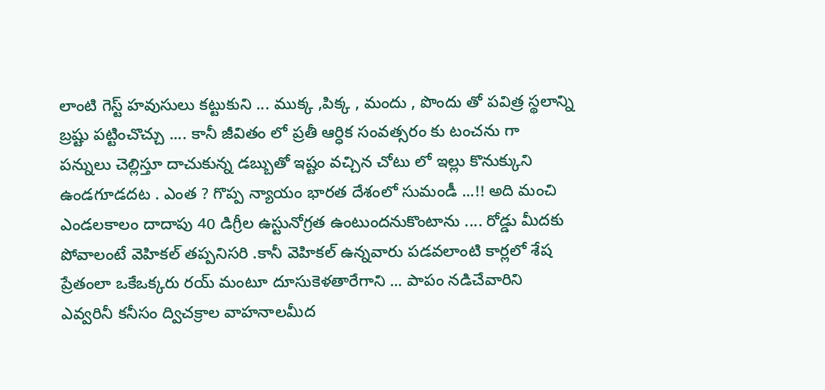లాంటి గెస్ట్ హవుసులు కట్టుకుని ... ముక్క ,పిక్క , మందు , పొందు తో పవిత్ర స్థలాన్ని బ్రష్టు పట్టించొచ్చు .... కానీ జీవితం లో ప్రతీ ఆర్ధిక సంవత్సరం కు టంచను గా పన్నులు చెల్లిస్తూ దాచుకున్న డబ్బుతో ఇష్టం వచ్చిన చోటు లో ఇల్లు కొనుక్కుని ఉండగూడదట . ఎంత ? గొప్ప న్యాయం భారత దేశంలో సుమండీ ...!! అది మంచి ఎండలకాలం దాదాపు 40 డిగ్రీల ఉస్టునోగ్రత ఉంటుందనుకొంటాను .... రోడ్డు మీదకు పోవాలంటే వెహికల్ తప్పనిసరి .కానీ వెహికల్ ఉన్నవారు పడవలాంటి కార్లలో శేష ప్రేతంలా ఒకేఒక్కరు రయ్ మంటూ దూసుకెళతారేగాని ... పాపం నడిచేవారిని ఎవ్వరినీ కనీసం ద్విచక్రాల వాహనాలమీద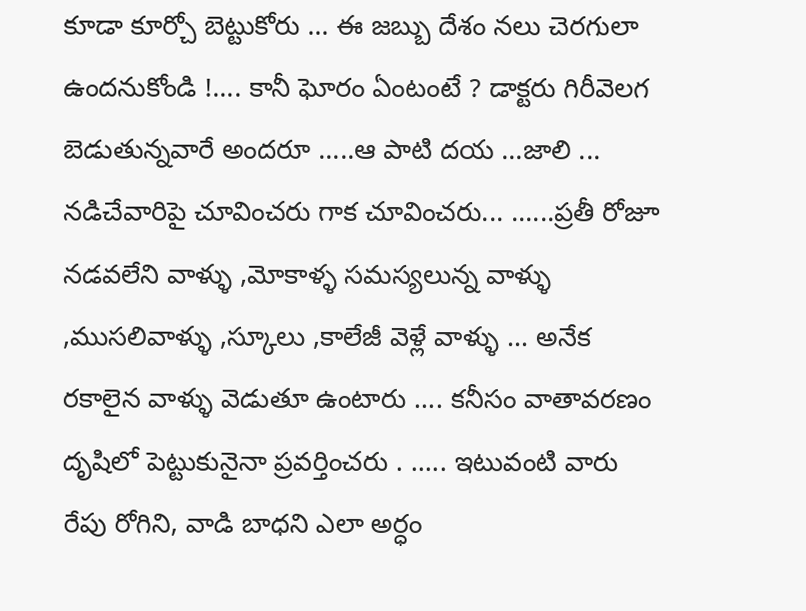కూడా కూర్చో బెట్టుకోరు ... ఈ జబ్బు దేశం నలు చెరగులా ఉందనుకోండి !.... కానీ ఘోరం ఏంటంటే ? డాక్టరు గిరీవెలగ బెడుతున్నవారే అందరూ .....ఆ పాటి దయ ...జాలి ... నడిచేవారిపై చూవించరు గాక చూవించరు... ......ప్రతీ రోజూ నడవలేని వాళ్ళు ,మోకాళ్ళ సమస్యలున్న వాళ్ళు ,ముసలివాళ్ళు ,స్కూలు ,కాలేజీ వెళ్లే వాళ్ళు ... అనేక రకాలైన వాళ్ళు వెడుతూ ఉంటారు .... కనీసం వాతావరణం దృషిలో పెట్టుకునైనా ప్రవర్తించరు . ..... ఇటువంటి వారు రేపు రోగిని, వాడి బాధని ఎలా అర్ధం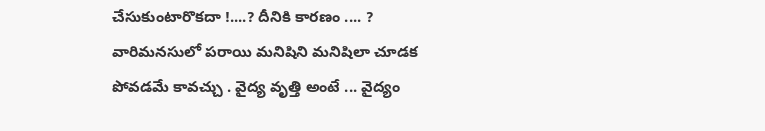చేసుకుంటారొకదా !....? దీనికి కారణం .... ? వారిమనసులో పరాయి మనిషిని మనిషిలా చూడక పోవడమే కావచ్చు . వైద్య వృత్తి అంటే ... వైద్యం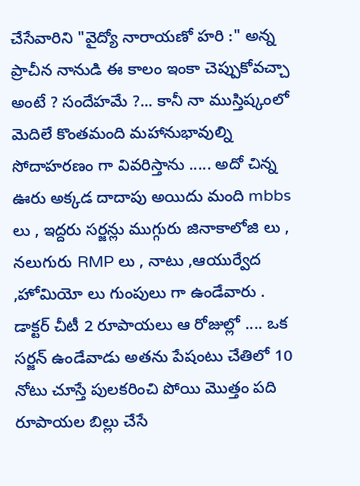చేసేవారిని "వైద్యో నారాయణో హరి :" అన్న ప్రాచీన నానుడి ఈ కాలం ఇంకా చెప్పుకోవచ్చా అంటే ? సందేహమే ?... కానీ నా ముస్తిష్కంలో మెదిలే కొంతమంది మహానుభావుల్ని సోదాహరణం గా వివరిస్తాను ..... అదో చిన్న ఊరు అక్కడ దాదాపు అయిదు మంది mbbs లు , ఇద్దరు సర్జన్లు ముగ్గురు జినాకాలోజి లు , నలుగురు RMP లు , నాటు ,ఆయుర్వేద ,హోమియో లు గుంపులు గా ఉండేవారు . డాక్టర్ చీటీ 2 రూపాయలు ఆ రోజుల్లో .... ఒక సర్జన్ ఉండేవాడు అతను పేషంటు చేతిలో 10 నోటు చూస్తే పులకరించి పోయి మొత్తం పది రూపాయల బిల్లు చేసే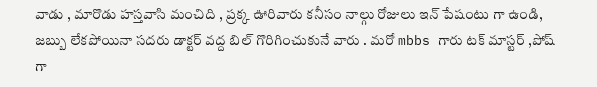వాడు , మారొడు హస్తవాసి మంచిది , ప్రక్క ఊరివారు కనీసం నాల్గు రోజులు ఇన్ పేషంటు గా ఉండి, జబ్బు లేకపోయినా సదరు డాక్టర్ వద్ద బిల్ గొరిగించుకునే వారు . మరో mbbs గారు టక్ మాస్టర్ ,పోష్ గా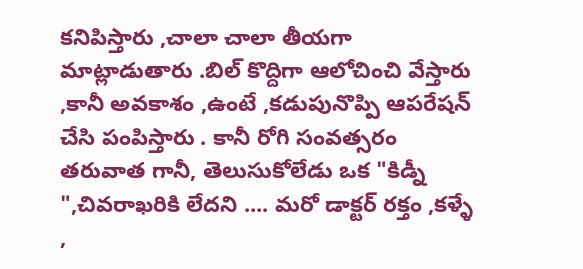కనిపిస్తారు ,చాలా చాలా తీయగా మాట్లాడుతారు .బిల్ కొద్దిగా ఆలోచించి వేస్తారు ,కానీ అవకాశం ,ఉంటే ,కడుపునొప్పి ఆపరేషన్ చేసి పంపిస్తారు . కానీ రోగి సంవత్సరం తరువాత గానీ, తెలుసుకోలేడు ఒక "కిడ్నీ ",చివరాఖరికి లేదని .... మరో డాక్టర్ రక్తం ,కళ్ళే ,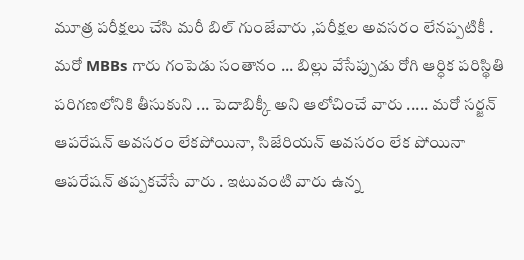మూత్ర పరీక్షలు చేసి మరీ బిల్ గుంజేవారు ,పరీక్షల అవసరం లేనప్పటికీ . మరో MBBs గారు గంపెడు సంతానం ... బిల్లు వేసేప్పుడు రోగి ఆర్ధిక పరిస్థితి పరిగణలోనికి తీసుకుని ... పెదాబిక్కీ అని ఆలోచించే వారు ..... మరో సర్జన్ ఆపరేషన్ అవసరం లేకపోయినా, సిజేరియన్ అవసరం లేక పోయినా ఆపరేషన్ తప్పకచేసే వారు . ఇటువంటి వారు ఉన్న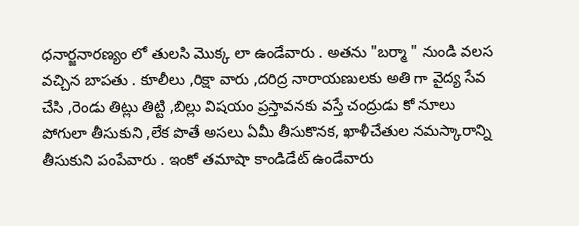ధనార్జనారణ్యం లో తులసి మొక్క లా ఉండేవారు . అతను "బర్మా " నుండి వలస వచ్చిన బాపతు . కూలీలు ,రిక్షా వారు ,దరిద్ర నారాయణులకు అతి గా వైద్య సేవ చేసి ,రెండు తిట్లు తిట్టి ,బిల్లు విషయం ప్రస్తావనకు వస్తే చంద్రుడు కో నూలు పోగులా తీసుకుని ,లేక పొతే అసలు ఏమీ తీసుకొనక, ఖాళీచేతుల నమస్కారాన్ని తీసుకుని పంపేవారు . ఇంకో తమాషా కాండిడేట్ ఉండేవారు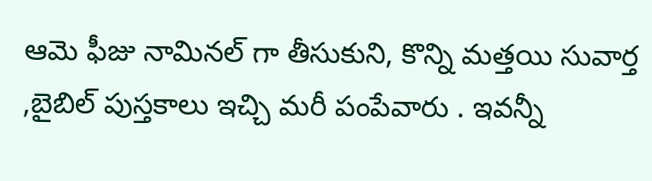ఆమె ఫీజు నామినల్ గా తీసుకుని, కొన్ని మత్తయి సువార్త ,బైబిల్ పుస్తకాలు ఇచ్చి మరీ పంపేవారు . ఇవన్నీ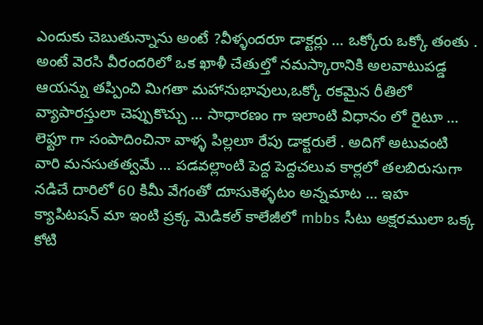ఎందుకు చెబుతున్నాను అంటే ?వీళ్ళందరూ డాక్టర్లు ... ఒక్కోరు ఒక్కో తంతు . అంటే వెరసి వీరందరిలో ఒక ఖాళీ చేతుల్తో నమస్కారానికి అలవాటుపడ్డ ఆయన్ను తప్పించి మిగతా మహానుభావులు,ఒక్కో రకమైన రీతిలో వ్యాపారస్తులా చెప్పుకొచ్చు ... సాధారణం గా ఇలాంటి విధానం లో రైటూ ... లెఫ్టూ గా సంపాదించినా వాళ్ళ పిల్లలూ రేపు డాక్టరులే . అదిగో అటువంటి వారి మనసుతత్వమే ... పడవల్లాంటి పెద్ద పెద్దచలువ కార్లలో తలబిరుసుగా నడిచే దారిలో 60 కిమీ వేగంతో దూసుకెళ్ళటం అన్నమాట ... ఇహ క్యాపిటషన్ మా ఇంటి ప్రక్క మెడికల్ కాలేజీలో mbbs సీటు అక్షరములా ఒక్క కోటి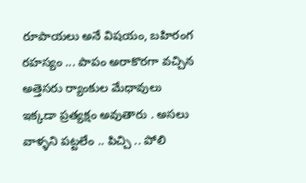రూపాయలు అనే విషయం, బహిరంగ రహస్యం ... పాపం అరాకొరగా వచ్చిన అత్తెసరు ర్యాంకుల మేధావులు ఇక్కడా ప్రత్యక్షం అవుతారు . అసలు వాళ్ళని పట్టలేం .. పిచ్చి .. పోలి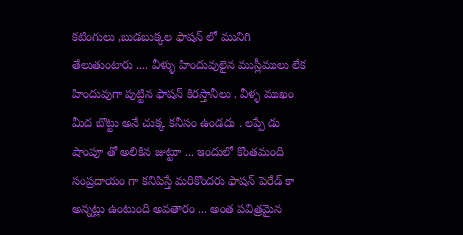కటింగులు ,బుడబుక్కల ఫాషన్ లో మునిగి తేలుతుంటారు .... వీళ్ళు హిందువులైన ముస్లీములు లేక హిందువుగా పుట్టిన ఫాషన్ కిరస్తానీలు . వీళ్ళ ముఖం మీద బొట్టు అనే చుక్క కనీసం ఉండదు . లప్పే డు షాంపూ తో అలికిన జుట్టూ ... ఇందులో కొంతమంది సంప్రదాయం గా కనిపిస్తే మరికొందరు ఫాషన్ పెరేడ్ కా అన్నట్లు ఉంటుంది అవతారం ... అంత పవిత్రమైన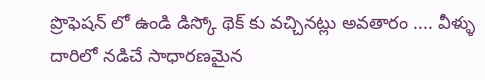ప్రొఫెషన్ లో ఉండి డిస్కో థెక్ కు వచ్చినట్లు అవతారం .... వీళ్ళు దారిలో నడిచే సాధారణమైన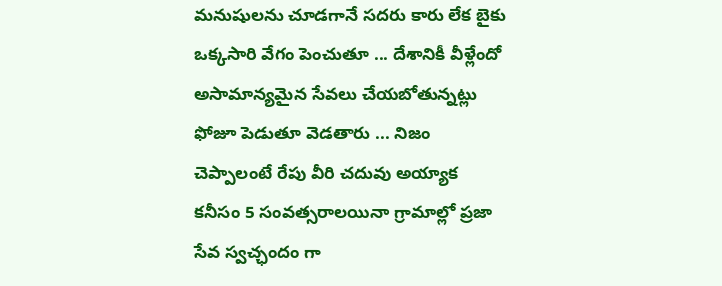మనుషులను చూడగానే సదరు కారు లేక బైకు ఒక్కసారి వేగం పెంచుతూ ... దేశానికీ వీళ్లేందో అసామాన్యమైన సేవలు చేయబోతున్నట్లు ఫోజూ పెడుతూ వెడతారు ... నిజం చెప్పాలంటే రేపు వీరి చదువు అయ్యాక కనీసం 5 సంవత్సరాలయినా గ్రామాల్లో ప్రజా సేవ స్వచ్ఛందం గా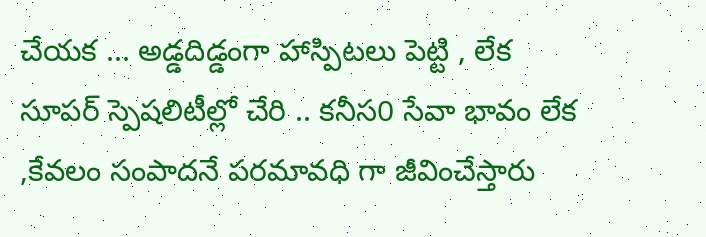చేయక ... అడ్డదిడ్డంగా హాస్పిటలు పెట్టి , లేక సూపర్ స్పెషలిటీల్లో చేరి .. కనీస0 సేవా భావం లేక ,కేవలం సంపాదనే పరమావధి గా జీవించేస్తారు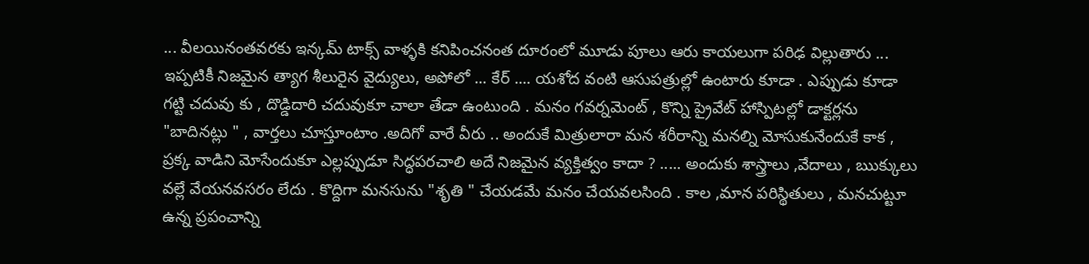... వీలయినంతవరకు ఇన్కమ్ టాక్స్ వాళ్ళకి కనిపించనంత దూరంలో మూడు పూలు ఆరు కాయలుగా పరిఢ విల్లుతారు ... ఇప్పటికీ నిజమైన త్యాగ శీలురైన వైద్యులు, అపోలో ... కేర్ .... యశోద వంటి ఆసుపత్రుల్లో ఉంటారు కూడా . ఎప్పుడు కూడా గట్టి చదువు కు , దొడ్డిదారి చదువుకూ చాలా తేడా ఉంటుంది . మనం గవర్నమెంట్ , కొన్ని ప్రైవేట్ హాస్పిటల్లో డాక్టర్లను "బాదినట్లు " , వార్తలు చూస్తూంటాం .అదిగో వారే వీరు .. అందుకే మిత్రులారా మన శరీరాన్ని మనల్ని మోసుకునేందుకే కాక , ప్రక్క వాడిని మోసేందుకూ ఎల్లప్పుడూ సిద్ధపరచాలి అదే నిజమైన వ్యక్తిత్వం కాదా ? ..... అందుకు శాస్త్రాలు ,వేదాలు , ఋక్కులు వల్లే వేయనవసరం లేదు . కొద్దిగా మనసును "శృతి " చేయడమే మనం చేయవలసింది . కాల ,మాన పరిస్థితులు , మనచుట్టూ ఉన్న ప్రపంచాన్ని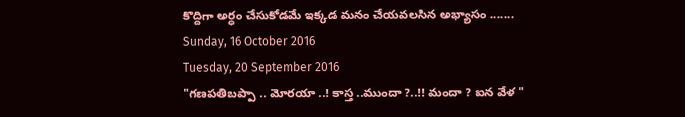కొద్దిగా అర్ధం చేసుకోడమే ఇక్కడ మనం చేయవలసిన అభ్యాసం .......
Sunday, 16 October 2016
Tuesday, 20 September 2016
"గణపతిబప్పా .. మోరయా ..! కాస్త ..ముందా ?..!! మందా ? ఐన వేళ "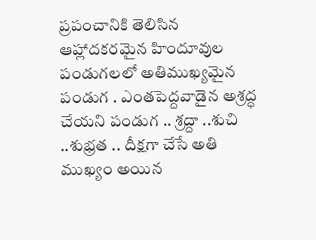ప్రపంచానికి తెలిసిన ఆహ్లాదకరమైన హిందూవుల పండుగలలో అతిముఖ్యమైన పండుగ . ఎంతపెద్దవాడైన అశ్రద్ధ చేయని పండుగ .. శ్రద్దా ..శుచి ..శుభ్రత .. దీక్షగా చేసే అతి ముఖ్యం అయిన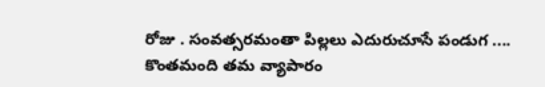రోజు . సంవత్సరమంతా పిల్లలు ఎదురుచూసే పండుగ .... కొంతమంది తమ వ్యాపారం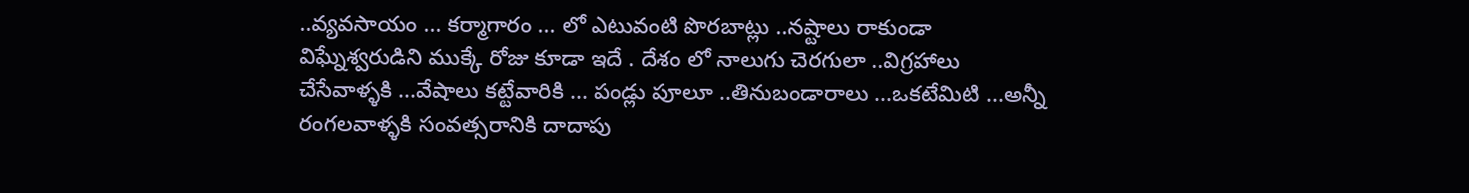..వ్యవసాయం ... కర్మాగారం ... లో ఎటువంటి పొరబాట్లు ..నష్టాలు రాకుండా విఘ్నేశ్వరుడిని ముక్కే రోజు కూడా ఇదే . దేశం లో నాలుగు చెరగులా ..విగ్రహాలు చేసేవాళ్ళకి ...వేషాలు కట్టేవారికి ... పండ్లు పూలూ ..తినుబండారాలు ...ఒకటేమిటి ...అన్నీ రంగలవాళ్ళకి సంవత్సరానికి దాదాపు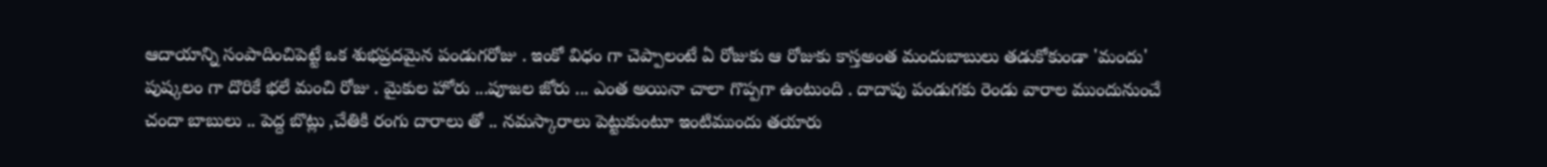ఆదాయాన్ని సంపాదించిపెట్టే ఒక శుభప్రదమైన పండుగరోజు . ఇంకో విధం గా చెప్పాలంటే ఏ రోజుకు ఆ రోజుకు కాస్తఅంత మందుబాబులు తడుకోకుండా 'మందు' పుష్కలం గా దొరికే భలే మంచి రోజు . మైకుల హోరు ...పూజల జోరు ... ఎంత అయినా చాలా గొప్పగా ఉంటుంది . దాదాపు పండుగకు రెండు వారాల ముందునుంచే చందా బాబులు .. పెద్ద బొట్లు ,చేతికి రంగు దారాలు తో .. నమస్కారాలు పెట్టుకుంటూ ఇంటిముందు తయారు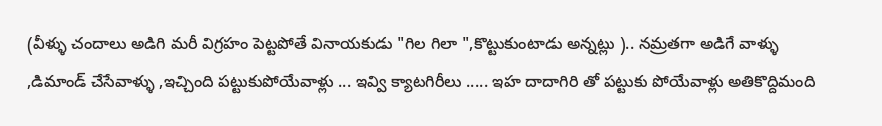(వీళ్ళు చందాలు అడిగి మరీ విగ్రహం పెట్టపోతే వినాయకుడు "గిల గిలా ",కొట్టుకుంటాడు అన్నట్లు ).. నమ్రతగా అడిగే వాళ్ళు ,డిమాండ్ చేసేవాళ్ళు ,ఇచ్చింది పట్టుకుపోయేవాళ్లు ... ఇవ్వి క్యాటగిరీలు ..... ఇహ దాదాగిరి తో పట్టుకు పోయేవాళ్లు అతికొద్దిమంది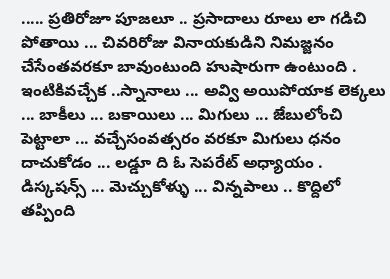..... ప్రతిరోజూ పూజలూ .. ప్రసాదాలు రూలు లా గడిచి పోతాయి ... చివరిరోజు వినాయకుడిని నిమజ్జనం చేసేంతవరకూ బావుంటుంది హుషారుగా ఉంటుంది . ఇంటికివచ్చేక ..స్నానాలు ... అవ్వి అయిపోయాక లెక్కలు ... బాకీలు ... బకాయిలు ... మిగులు ... జేబులోంచి పెట్టాలా ... వచ్చేసంవత్సరం వరకూ మిగులు ధనం దాచుకోడం ... లడ్డూ ది ఓ సెపరేట్ అధ్యాయం . డిస్కషన్స్ ... మెచ్చుకోళ్ళు ... విన్నపాలు .. కొద్దిలో తప్పింది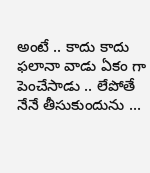అంటే .. కాదు కాదు ఫలానా వాడు ఏకం గా పెంచేసాడు .. లేపోతే నేనే తీసుకుందును ...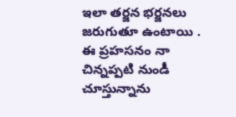ఇలా తర్జన భర్జనలు జరుగుతూ ఉంటాయి . ఈ ప్రహసనం నా చిన్నప్పటి నుండీ చూస్తున్నాను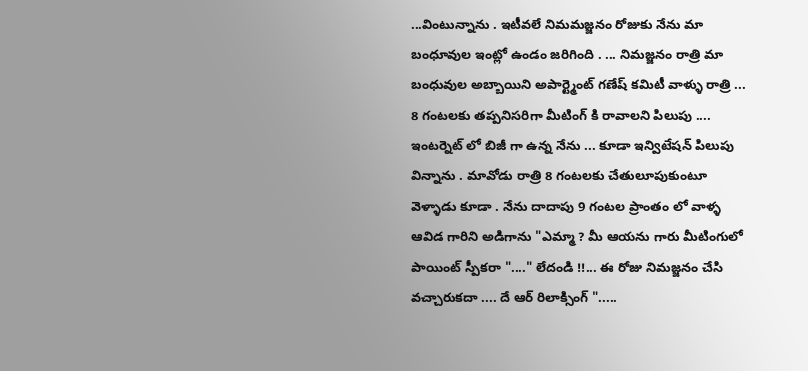...వింటున్నాను . ఇటీవలే నిమమజ్జనం రోజుకు నేను మా బంధూవుల ఇంట్లో ఉండం జరిగింది . ... నిమజ్జనం రాత్రి మా బంధువుల అబ్బాయిని అపార్ట్మెంట్ గణేష్ కమిటీ వాళ్ళు రాత్రి ... 8 గంటలకు తప్పనిసరిగా మీటింగ్ కి రావాలని పిలుపు .... ఇంటర్నెట్ లో బిజీ గా ఉన్న నేను ... కూడా ఇన్విటేషన్ పిలుపు విన్నాను . మావోడు రాత్రి 8 గంటలకు చేతులూపుకుంటూ వెళ్ళాడు కూడా . నేను దాదాపు 9 గంటల ప్రాంతం లో వాళ్ళ ఆవిడ గారిని అడిగాను "ఎమ్మా ? మీ ఆయను గారు మీటింగులో పాయింట్ స్పీకరా "...." లేదండి !!... ఈ రోజు నిమజ్జనం చేసి వచ్చారుకదా .... దే ఆర్ రిలాక్సింగ్ ".....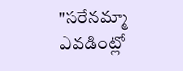"సరేనమ్మా ఎవడింట్లో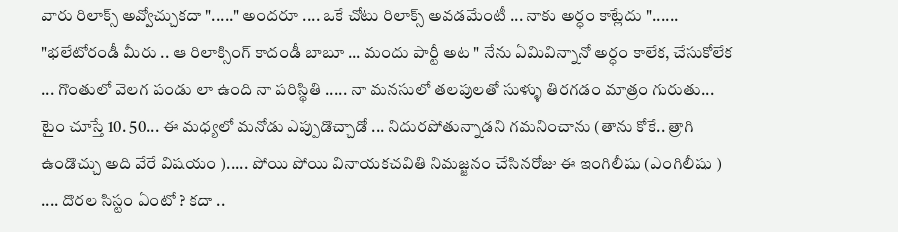వారు రిలాక్స్ అవ్వోచ్చుకదా "....." అందరూ .... ఒకే చోటు రిలాక్స్ అవడమేంటీ ... నాకు అర్ధం కాట్లేదు "...... "భలేటోరండీ మీరు .. ఆ రిలాక్సింగ్ కాదండీ బాబూ ... మందు పార్టీ అట " నేను ఏమివిన్నానో అర్ధం కాలేక, చేసుకోలేక ... గొంతులో వెలగ పండు లా ఉంది నా పరిస్థితి ..... నా మనసులో తలపులతో సుళ్ళు తిరగడం మాత్రం గురుతు... టైం చూస్తే 10. 50... ఈ మధ్యలో మనోడు ఎప్పుడొచ్చాడో ... నిదురపోతున్నాడని గమనించాను (తాను కోకే.. త్రాగి ఉండొచ్చు అది వేరే విషయం )..... పోయి పోయి వినాయకచవితి నిమజ్జనం చేసినరోజు ఈ ఇంగిలీషు (ఎంగిలీషు ) .... దొరల సిస్టం ఏంటో ? కదా ..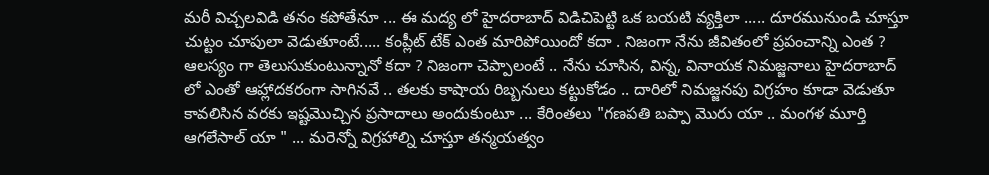మరీ విచ్చలవిడి తనం కపోతేనూ ... ఈ మద్య లో హైదరాబాద్ విడిచిపెట్టి ఒక బయటి వ్యక్తిలా ..... దూరమునుండి చూస్తూ చుట్టం చూపులా వెడుతూంటే..... కంప్లీట్ టేక్ ఎంత మారిపోయిందో కదా . నిజంగా నేను జీవితంలో ప్రపంచాన్ని ఎంత ? ఆలస్యం గా తెలుసుకుంటున్నానో కదా ? నిజంగా చెప్పాలంటే .. నేను చూసిన, విన్న, వినాయక నిమజ్జనాలు హైదరాబాద్ లో ఎంతో ఆహ్లాదకరంగా సాగినవే .. తలకు కాషాయ రిబ్బనులు కట్టుకోడం .. దారిలో నిమజ్జనపు విగ్రహం కూడా వెడుతూ కావలిసిన వరకు ఇష్టమొచ్చిన ప్రసాదాలు అందుకుంటూ ... కేరింతలు "గణపతి బప్పా మొరు యా .. మంగళ మూర్తి ఆగలేసాల్ యా " ... మరెన్నో విగ్రహాల్ని చూస్తూ తన్మయత్వం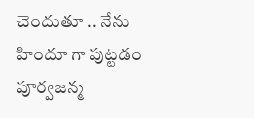చెందుతూ .. నేను హిందూ గా పుట్టడం పూర్వజన్మ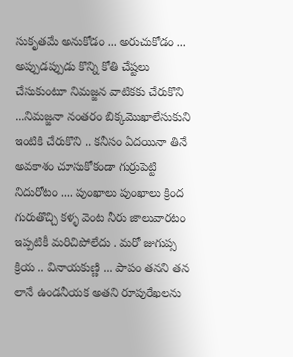సుకృతమే అనుకోడం ... అరుచుకోడం ... అప్పుడప్పుడు కొన్ని కోతి చేష్టలు చేసుకుంటూ నిమజ్జన వాటికకు చేరుకొని ...నిమజ్జనా నంతరం బిక్కమొఖాలేసుకుని ఇంటికి చేరుకొని .. కనీసం ఏదయినా తినే అవకాశం చూసుకోకండా గుర్రుపెట్టి నిదురోటం .... పుంఖాలు పుంఖాలు క్రింద గురుతొచ్చి కళ్ళ వెంట నీరు జాలువారటం ఇప్పటికీ మరిచిపోలేదు . మరో జుగుప్స క్రియ .. వినాయకుణ్ణి ... పాపం తనని తన లానే ఉండనీయక అతని రూపురేఖలను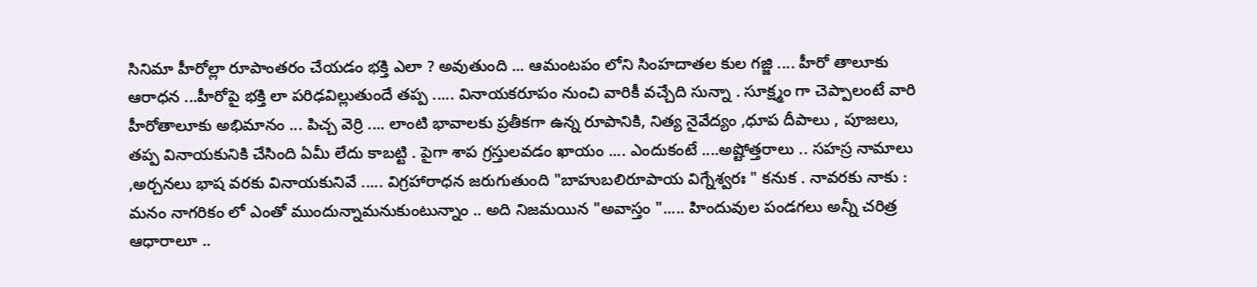సినిమా హీరోల్లా రూపాంతరం చేయడం భక్తి ఎలా ? అవుతుంది ... ఆమంటపం లోని సింహదాతల కుల గజ్జి .... హీరో తాలూకు ఆరాధన ...హీరోపై భక్తి లా పరిఢవిల్లుతుందే తప్ప ..... వినాయకరూపం నుంచి వారికీ వచ్చేది సున్నా . సూక్ష్మం గా చెప్పాలంటే వారి హీరోతాలూకు అభిమానం ... పిచ్చ వెర్రి .... లాంటి భావాలకు ప్రతీకగా ఉన్న రూపానికి, నిత్య నైవేద్యం ,ధూప దీపాలు , పూజలు, తప్ప వినాయకునికి చేసింది ఏమీ లేదు కాబట్టి . పైగా శాప గ్రస్తులవడం ఖాయం .... ఎందుకంటే ....అష్టోత్తరాలు .. సహస్ర నామాలు ,అర్చనలు భాష వరకు వినాయకునివే ..... విగ్రహారాధన జరుగుతుంది "బాహుబలిరూపాయ విగ్నేశ్వరః " కనుక . నావరకు నాకు : మనం నాగరికం లో ఎంతో ముందున్నామనుకుంటున్నాం .. అది నిజమయిన "అవాస్తం "..... హిందువుల పండగలు అన్నీ చరిత్ర ఆధారాలూ ..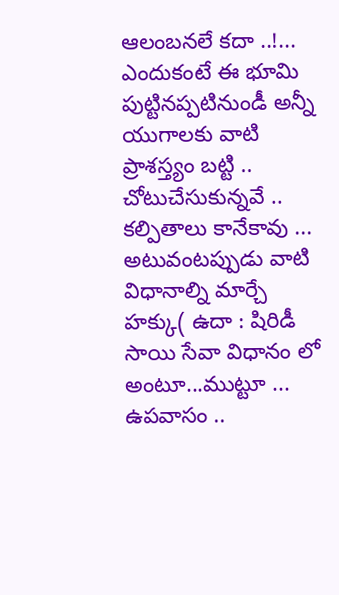ఆలంబనలే కదా ..!... ఎందుకంటే ఈ భూమి పుట్టినప్పటినుండీ అన్నీ యుగాలకు వాటి ప్రాశస్త్యం బట్టి .. చోటుచేసుకున్నవే .. కల్పితాలు కానేకావు ... అటువంటప్పుడు వాటి విధానాల్ని మార్చే హక్కు( ఉదా : షిరిడీ సాయి సేవా విధానం లో అంటూ...ముట్టూ ... ఉపవాసం ..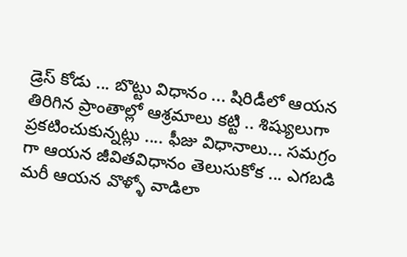డ్రెస్ కోడు ... బొట్టు విధానం ... షిరిడీలో ఆయన తిరిగిన ప్రాంతాల్లో ఆశ్రమాలు కట్టి .. శిష్యులుగా ప్రకటించుకున్నట్లు .... ఫీజు విధానాలు... సమగ్రం గా ఆయన జీవితవిధానం తెలుసుకోక ... ఎగబడి మరీ ఆయన వొళ్ళో వాడిలా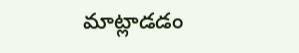మాట్లాడడం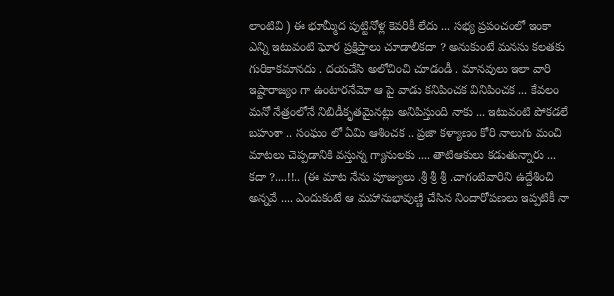లాంటివి ) ఈ భూమ్మీద పుట్టినోళ్ల కెవరికీ లేదు ... సభ్య ప్రపంచంలో ఇంకా ఎన్ని ఇటువంటి ఘోర ప్రక్షిప్తాలు చూడాలికదా ? అనుకుంటే మనసు కలతకు గురికాకమానదు . దయచేసి అలోచించి చూడండీ . మానవులు ఇలా వారి ఇష్టారాజ్యం గా ఉంటారనేమో ఆ పై వాడు కనిపించక వినిపించక ... కేవలం మనో నేత్రంలోనే నిబిడీకృతమైనట్లు అనిపిస్తుంది నాకు ... ఇటువంటి పోకడలే బహుశా .. సంఘం లో ఏమి ఆశించక .. ప్రజా కళ్యాణం కోరి నాలుగు మంచి మాటలు చెప్పడానికి వస్తున్న గ్యానులకు .... తాటిఆకులు కడుతున్నారు ... కదా ?....!!.. (ఈ మాట నేను పూజ్యులు .శ్రీ శ్రీ శ్రీ .చాగంటివారిని ఉద్దేశించి అన్నవే .... ఎందుకంటే ఆ మహానుభావుణ్ణి చేసిన నిందారోపణలు ఇప్పటికీ నా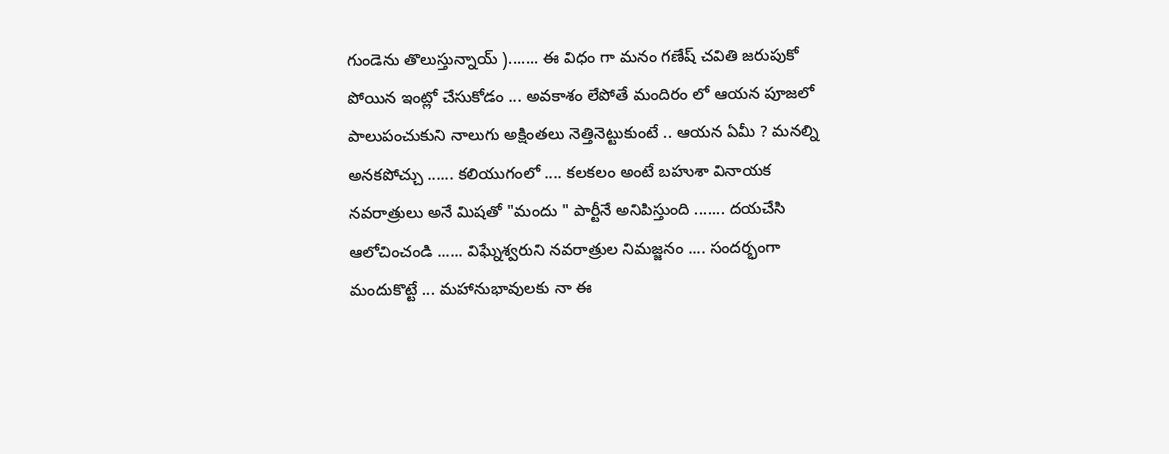గుండెను తొలుస్తున్నాయ్ )....... ఈ విధం గా మనం గణేష్ చవితి జరుపుకో పోయిన ఇంట్లో చేసుకోడం ... అవకాశం లేపోతే మందిరం లో ఆయన పూజలో పాలుపంచుకుని నాలుగు అక్షింతలు నెత్తినెట్టుకుంటే .. ఆయన ఏమీ ? మనల్ని అనకపోచ్చు ...... కలియుగంలో .... కలకలం అంటే బహుశా వినాయక నవరాత్రులు అనే మిషతో "మందు " పార్టీనే అనిపిస్తుంది ....... దయచేసి ఆలోచించండి ...... విఘ్నేశ్వరుని నవరాత్రుల నిమజ్జనం .... సందర్భంగా మందుకొట్టే ... మహానుభావులకు నా ఈ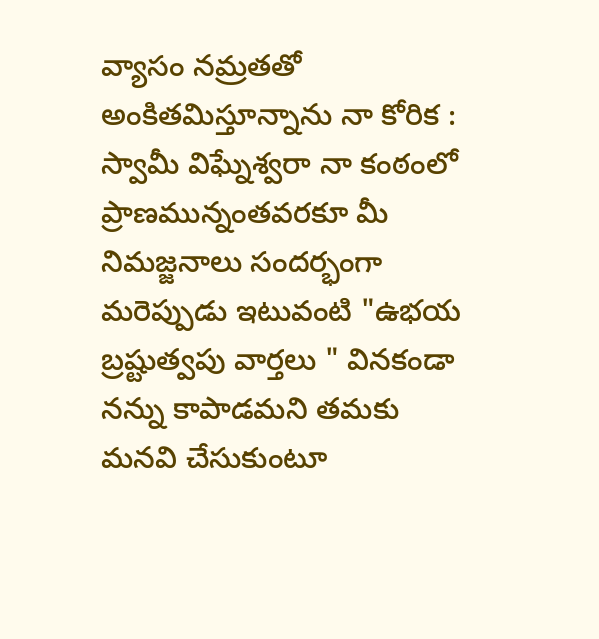వ్యాసం నమ్రతతో అంకితమిస్తూన్నాను నా కోరిక : స్వామీ విఘ్నేశ్వరా నా కంఠంలో ప్రాణమున్నంతవరకూ మీ నిమజ్జనాలు సందర్భంగా మరెప్పుడు ఇటువంటి "ఉభయ బ్రష్టుత్వపు వార్తలు " వినకండా నన్ను కాపాడమని తమకు మనవి చేసుకుంటూ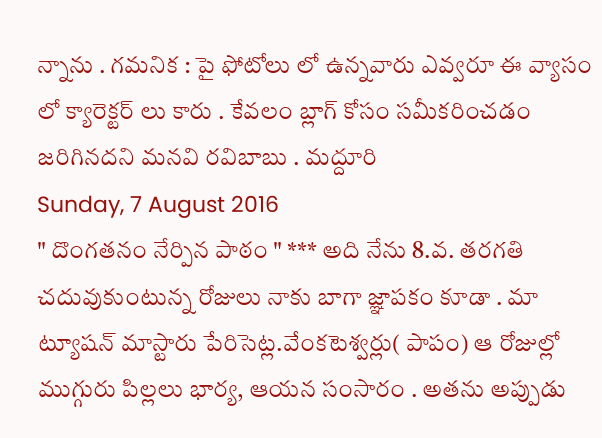న్నాను . గమనిక : పై ఫోటోలు లో ఉన్నవారు ఎవ్వరూ ఈ వ్యాసం లో క్యారెక్టర్ లు కారు . కేవలం బ్లాగ్ కోసం సమీకరించడం జరిగినదని మనవి రవిబాబు . మద్దూరి
Sunday, 7 August 2016
" దొంగతనం నేర్పిన పాఠం " *** అది నేను 8.వ. తరగతి చదువుకుంటున్న రోజులు నాకు బాగా జ్ఞాపకం కూడా . మా ట్యూషన్ మాస్టారు పేరిసెట్ల.వేంకటెశ్వర్లు( పాపం) ఆ రోజుల్లో ముగ్గురు పిల్లలు భార్య, ఆయన సంసారం . అతను అప్పుడు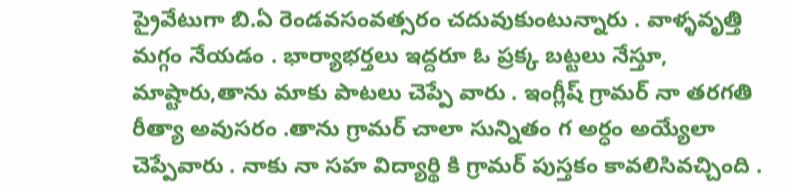ప్రైవేటుగా బి.ఏ రెండవసంవత్సరం చదువుకుంటున్నారు . వాళ్ళవృత్తి మగ్గం నేయడం . భార్యాభర్తలు ఇద్దరూ ఓ ప్రక్క బట్టలు నేస్తూ, మాష్టారు,తాను మాకు పాటలు చెప్పే వారు . ఇంగ్లీష్ గ్రామర్ నా తరగతి రీత్యా అవుసరం .తాను గ్రామర్ చాలా సున్నితం గ అర్ధం అయ్యేలా చెప్పేవారు . నాకు నా సహ విద్యార్థి కి గ్రామర్ పుస్తకం కావలిసివచ్చింది .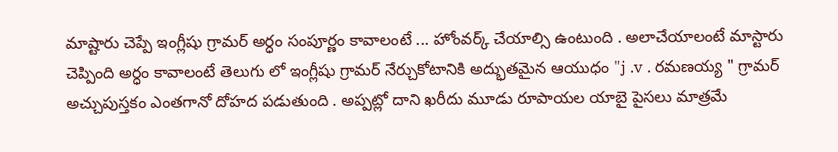మాష్టారు చెప్పే ఇంగ్లీషు గ్రామర్ అర్ధం సంపూర్ణం కావాలంటే ... హోంవర్క్ చేయాల్సి ఉంటుంది . అలాచేయాలంటే మాస్టారు చెప్పింది అర్ధం కావాలంటే తెలుగు లో ఇంగ్లీషు గ్రామర్ నేర్చుకోటానికి అద్భుతమైన ఆయుధం "j .v . రమణయ్య " గ్రామర్ అచ్చుపుస్తకం ఎంతగానో దోహద పడుతుంది . అప్పట్లో దాని ఖరీదు మూడు రూపాయల యాబై పైసలు మాత్రమే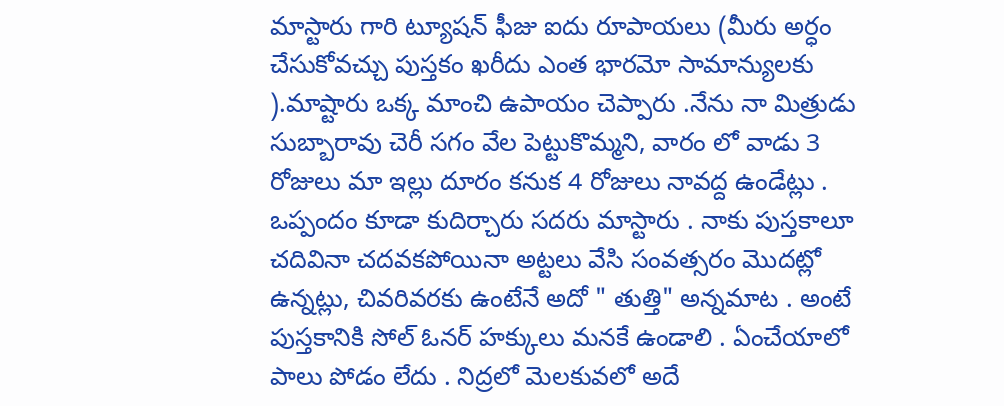మాస్టారు గారి ట్యూషన్ ఫీజు ఐదు రూపాయలు (మీరు అర్ధం చేసుకోవచ్చు పుస్తకం ఖరీదు ఎంత భారమో సామాన్యులకు ).మాష్టారు ఒక్క మాంచి ఉపాయం చెప్పారు .నేను నా మిత్రుడు సుబ్బారావు చెరీ సగం వేల పెట్టుకొమ్మని, వారం లో వాడు 3 రోజులు మా ఇల్లు దూరం కనుక 4 రోజులు నావద్ద ఉండేట్లు . ఒప్పందం కూడా కుదిర్చారు సదరు మాస్టారు . నాకు పుస్తకాలూ చదివినా చదవకపోయినా అట్టలు వేసి సంవత్సరం మొదట్లో ఉన్నట్లు, చివరివరకు ఉంటేనే అదో " తుత్తి" అన్నమాట . అంటే పుస్తకానికి సోల్ ఓనర్ హక్కులు మనకే ఉండాలి . ఏంచేయాలో పాలు పోడం లేదు . నిద్రలో మెలకువలో అదే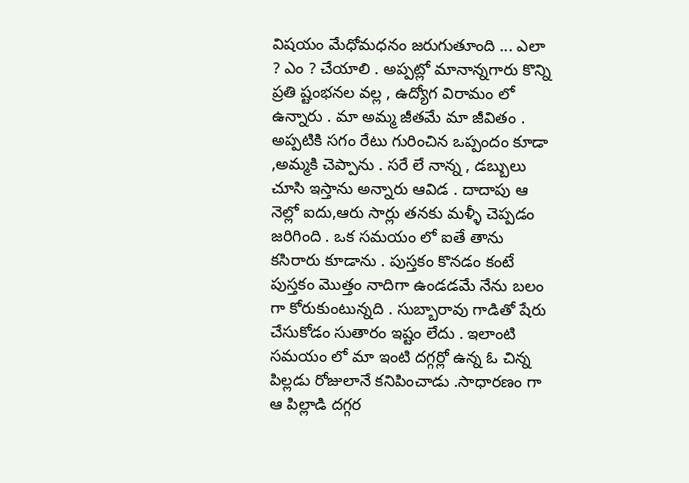విషయం మేధోమధనం జరుగుతూంది ... ఎలా ? ఎం ? చేయాలి . అప్పట్లో మానాన్నగారు కొన్ని ప్రతి ష్టంభనల వల్ల , ఉద్యోగ విరామం లో ఉన్నారు . మా అమ్మ జీతమే మా జీవితం . అప్పటికి సగం రేటు గురించిన ఒప్పందం కూడా ,అమ్మకి చెప్పాను . సరే లే నాన్న , డబ్బులు చూసి ఇస్తాను అన్నారు ఆవిడ . దాదాపు ఆ నెల్లో ఐదు,ఆరు సార్లు తనకు మళ్ళీ చెప్పడం జరిగింది . ఒక సమయం లో ఐతే తాను కసిరారు కూడాను . పుస్తకం కొనడం కంటే పుస్తకం మొత్తం నాదిగా ఉండడమే నేను బలం గా కోరుకుంటున్నది . సుబ్బారావు గాడితో షేరు చేసుకోడం సుతారం ఇష్టం లేదు . ఇలాంటి సమయం లో మా ఇంటి దగ్గర్లో ఉన్న ఓ చిన్న పిల్లడు రోజులానే కనిపించాడు .సాధారణం గా ఆ పిల్లాడి దగ్గర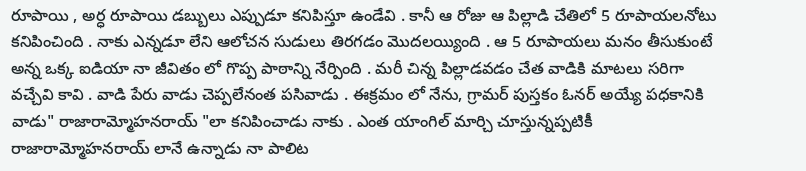రూపాయి , అర్ధ రూపాయి డబ్బులు ఎప్పుడూ కనిపిస్తూ ఉండేవి . కానీ ఆ రోజు ఆ పిల్లాడి చేతిలో 5 రూపాయలనోటు కనిపించింది . నాకు ఎన్నడూ లేని ఆలోచన సుడులు తిరగడం మొదలయ్యింది . ఆ 5 రూపాయలు మనం తీసుకుంటే అన్న ఒక్క ఐడియా నా జీవితం లో గొప్ప పాఠాన్ని నేర్పింది . మరీ చిన్న పిల్లాడవడం చేత వాడికి మాటలు సరిగా వచ్చేవి కావి . వాడి పేరు వాడు చెప్పలేనంత పసివాడు . ఈక్రమం లో నేను, గ్రామర్ పుస్తకం ఓనర్ అయ్యే పధకానికి వాడు" రాజారామ్మోహనరాయ్ "లా కనిపించాడు నాకు . ఎంత యాంగిల్ మార్చి చూస్తున్నప్పటికీ రాజారామ్మోహనరాయ్ లానే ఉన్నాడు నా పాలిట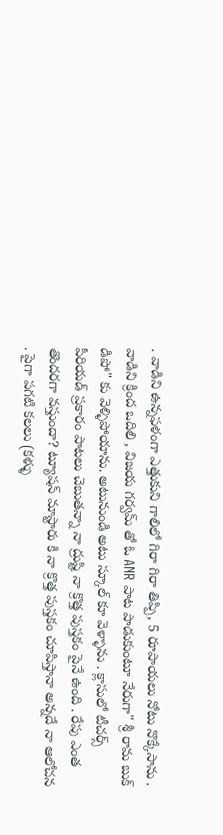. వాడిని ఉన్నఫళంగా ఎత్తుకుని గాలిలో గిరా గిరా తిప్పి, 5 రూపాయలు నోటు నొక్కేసాను . వాడిని క్రింద ఒదిలి , విజయ గర్వమ్ తో ఓ ANR పాట పాడుకుంటూ నేరుగా" శ్రీ రామ బుక్ డిపో" కు వెళ్ళిపోయాను. అటునుండి అటు స్కూల్ కూ వెళ్ళాను . క్లాసులో టీచర్స్ పీరియడ్ ప్రకారం పాటలు చెబుతన్నా నా ద్రుష్టి నా క్రొత్త పుస్తకం పైనే ఉంది . రేపు ఎంత తొందరగా వస్తుందా? ట్యూషన్ మాస్టారు కి నా క్రొత్త పుస్తకం చూపిస్తానా అన్నదే నా ఆలోచన . పైగా పగటి కలలు (కళ్ళు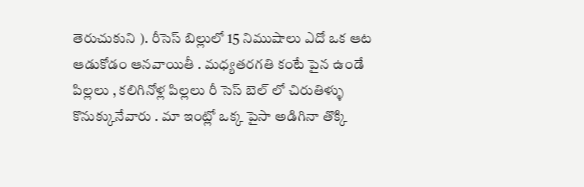తెరుచుకుని ). రీసెస్ బిల్లులో 15 నిముషాలు ఎదో ఒక ఆట ఆడుకోడం ఆనవాయితీ . మధ్యతరగతి కంటే పైన ఉండే పిల్లలు , కలిగినోళ్ల పిల్లలు రీ సెస్ బెల్ లో చిరుతిళ్ళు కొనుక్కునేవారు . మా ఇంట్లో ఒక్క పైసా అడిగినా తొక్కి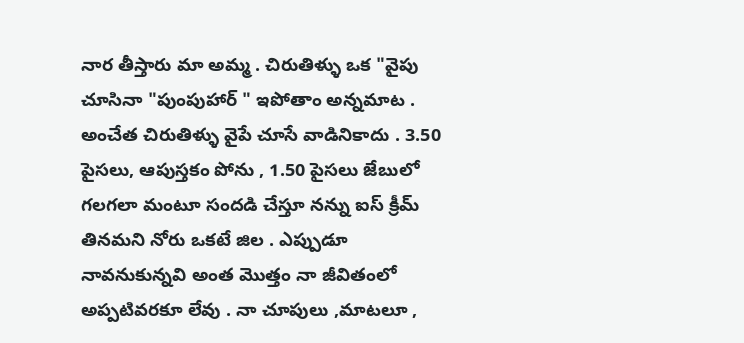నార తీస్తారు మా అమ్మ . చిరుతిళ్ళు ఒక "వైపు చూసినా "పుంపుహార్ " ఇపోతాం అన్నమాట . అంచేత చిరుతిళ్ళు వైపే చూసే వాడినికాదు . 3.50 పైసలు, ఆపుస్తకం పోను , 1.50 పైసలు జేబులో గలగలా మంటూ సందడి చేస్తూ నన్ను ఐస్ క్రీమ్ తినమని నోరు ఒకటే జిల . ఎప్పుడూ నావనుకున్నవి అంత మొత్తం నా జీవితంలో అప్పటివరకూ లేవు . నా చూపులు ,మాటలూ ,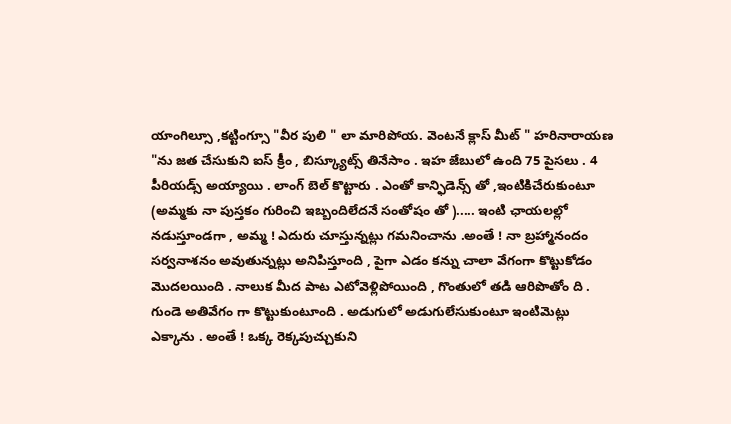యాంగిల్సూ ,కట్టింగ్సూ "వీర పులి " లా మారిపోయ. వెంటనే క్లాస్ మీట్ " హరినారాయణ "ను జత చేసుకుని ఐస్ క్రీం , బిస్క్యూట్స్ తినేసాం . ఇహ జేబులో ఉంది 75 పైసలు . 4 పీరియడ్స్ అయ్యాయి . లాంగ్ బెల్ కొట్టారు . ఎంతో కాన్ఫిడెన్స్ తో ,ఇంటికిచేరుకుంటూ (అమ్మకు నా పుస్తకం గురించి ఇబ్బందిలేదనే సంతోషం తో )..... ఇంటి ఛాయలల్లో నడుస్తూండగా , అమ్మ ! ఎదురు చూస్తున్నట్లు గమనించాను .అంతే ! నా బ్రహ్మానందం సర్వనాశనం అవుతున్నట్లు అనిపిస్తూంది , పైగా ఎడం కన్ను చాలా వేగంగా కొట్టుకోడం మొదలయింది . నాలుక మీద పాట ఎటోవెళ్లిపోయింది , గొంతులో తడి ఆరిపొతోం ది . గుండె అతివేగం గా కొట్టుకుంటూంది . అడుగులో అడుగులేసుకుంటూ ఇంటిమెట్లు ఎక్కాను . అంతే ! ఒక్క రెక్కపుచ్చుకుని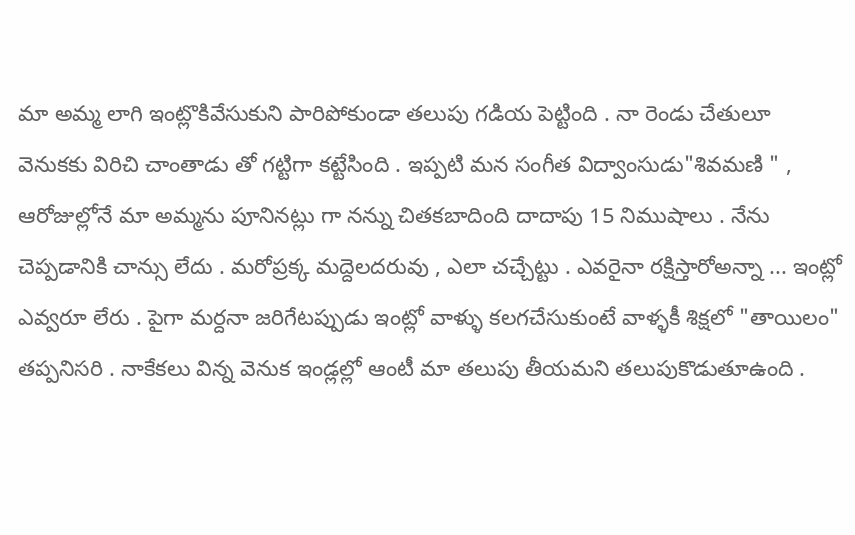మా అమ్మ లాగి ఇంట్లొకివేసుకుని పారిపోకుండా తలుపు గడియ పెట్టింది . నా రెండు చేతులూ వెనుకకు విరిచి చాంతాడు తో గట్టిగా కట్టేసింది . ఇప్పటి మన సంగీత విద్వాంసుడు"శివమణి " , ఆరోజుల్లోనే మా అమ్మను పూనినట్లు గా నన్ను చితకబాదింది దాదాపు 15 నిముషాలు . నేను చెప్పడానికి చాన్సు లేదు . మరోప్రక్క మద్దెలదరువు , ఎలా చచ్చేట్టు . ఎవరైనా రక్షిస్తారోఅన్నా ... ఇంట్లో ఎవ్వరూ లేరు . పైగా మర్దనా జరిగేటప్పుడు ఇంట్లో వాళ్ళు కలగచేసుకుంటే వాళ్ళకీ శిక్షలో "తాయిలం" తప్పనిసరి . నాకేకలు విన్న వెనుక ఇండ్లల్లో ఆంటీ మా తలుపు తీయమని తలుపుకొడుతూఉంది .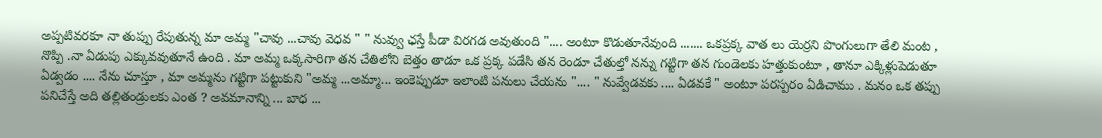అప్పటివరకూ నా తుప్పు రేపుతున్న మా అమ్మ "చావు ...చావు వెధవ " " నువ్వు ఛస్తే పీడా విరగడ అవుతుంది ".... అంటూ కొడుతూనేవుంది ....... ఒకప్రక్క వాత లు యెర్రని పొంగులుగా తేలి మంట , నొప్పి .నా ఏడుపు ఎక్కువవుతూనే ఉంది . మా అమ్మ ఒక్కసారిగా తన చేతిలోని బెత్తం తాడూ ఒక ప్రక్క పడేసి తన రెండూ చేతుల్తో నన్ను గట్టిగా తన గుండెలకు హత్తుకుంటూ , తానూ ఎక్కిళ్లుపెడుతూ ఏడ్వడం .... నేను చూస్తూ , మా అమ్మను గట్టిగా పట్టుకుని "అమ్మ ...అమ్మా... ఇంకెప్పుడూ ఇలాంటి పనులు చేయను ".... " నువ్వేడవకు .... ఏడవకే " అంటూ పరస్పరం ఏడిచాము . మనం ఒక తప్పు పనిచేస్తే అది తల్లితండ్రులకు ఎంత ? అవమానాన్ని ... బాధ ...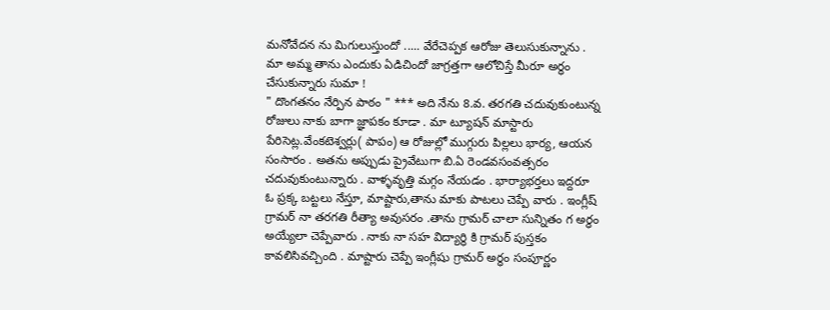మనోవేదన ను మిగులుస్తుందో ..... వేరేచెప్పక ఆరోజు తెలుసుకున్నాను . మా అమ్మ తాను ఎందుకు ఏడిచిందో జాగ్రత్తగా ఆలోచిస్తే మీరూ అర్ధం చేసుకున్నారు సుమా !
" దొంగతనం నేర్పిన పాఠం " *** అది నేను 8.వ. తరగతి చదువుకుంటున్న రోజులు నాకు బాగా జ్ఞాపకం కూడా . మా ట్యూషన్ మాస్టారు పేరిసెట్ల.వేంకటెశ్వర్లు( పాపం) ఆ రోజుల్లో ముగ్గురు పిల్లలు భార్య, ఆయన సంసారం . అతను అప్పుడు ప్రైవేటుగా బి.ఏ రెండవసంవత్సరం చదువుకుంటున్నారు . వాళ్ళవృత్తి మగ్గం నేయడం . భార్యాభర్తలు ఇద్దరూ ఓ ప్రక్క బట్టలు నేస్తూ, మాష్టారు,తాను మాకు పాటలు చెప్పే వారు . ఇంగ్లీష్ గ్రామర్ నా తరగతి రీత్యా అవుసరం .తాను గ్రామర్ చాలా సున్నితం గ అర్ధం అయ్యేలా చెప్పేవారు . నాకు నా సహ విద్యార్థి కి గ్రామర్ పుస్తకం కావలిసివచ్చింది . మాష్టారు చెప్పే ఇంగ్లీషు గ్రామర్ అర్ధం సంపూర్ణం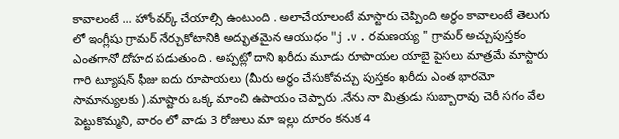కావాలంటే ... హోంవర్క్ చేయాల్సి ఉంటుంది . అలాచేయాలంటే మాస్టారు చెప్పింది అర్ధం కావాలంటే తెలుగు లో ఇంగ్లీషు గ్రామర్ నేర్చుకోటానికి అద్భుతమైన ఆయుధం "j .v . రమణయ్య " గ్రామర్ అచ్చుపుస్తకం ఎంతగానో దోహద పడుతుంది . అప్పట్లో దాని ఖరీదు మూడు రూపాయల యాబై పైసలు మాత్రమే మాస్టారు గారి ట్యూషన్ ఫీజు ఐదు రూపాయలు (మీరు అర్ధం చేసుకోవచ్చు పుస్తకం ఖరీదు ఎంత భారమో సామాన్యులకు ).మాష్టారు ఒక్క మాంచి ఉపాయం చెప్పారు .నేను నా మిత్రుడు సుబ్బారావు చెరీ సగం వేల పెట్టుకొమ్మని, వారం లో వాడు 3 రోజులు మా ఇల్లు దూరం కనుక 4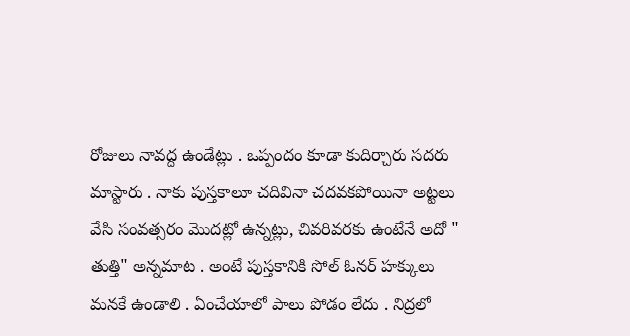రోజులు నావద్ద ఉండేట్లు . ఒప్పందం కూడా కుదిర్చారు సదరు మాస్టారు . నాకు పుస్తకాలూ చదివినా చదవకపోయినా అట్టలు వేసి సంవత్సరం మొదట్లో ఉన్నట్లు, చివరివరకు ఉంటేనే అదో " తుత్తి" అన్నమాట . అంటే పుస్తకానికి సోల్ ఓనర్ హక్కులు మనకే ఉండాలి . ఏంచేయాలో పాలు పోడం లేదు . నిద్రలో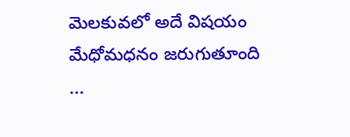మెలకువలో అదే విషయం మేధోమధనం జరుగుతూంది ...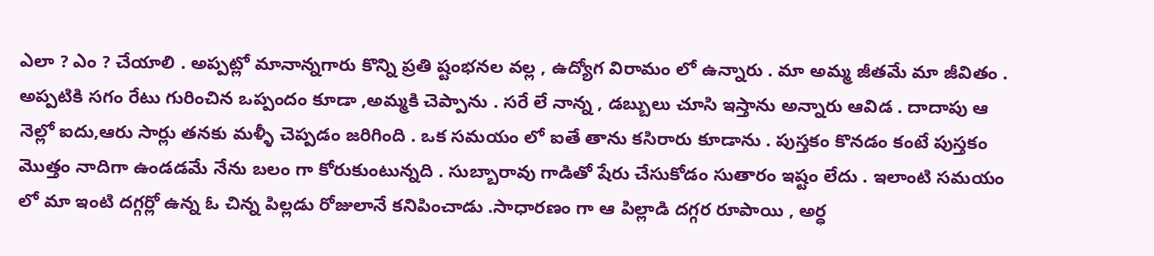ఎలా ? ఎం ? చేయాలి . అప్పట్లో మానాన్నగారు కొన్ని ప్రతి ష్టంభనల వల్ల , ఉద్యోగ విరామం లో ఉన్నారు . మా అమ్మ జీతమే మా జీవితం . అప్పటికి సగం రేటు గురించిన ఒప్పందం కూడా ,అమ్మకి చెప్పాను . సరే లే నాన్న , డబ్బులు చూసి ఇస్తాను అన్నారు ఆవిడ . దాదాపు ఆ నెల్లో ఐదు,ఆరు సార్లు తనకు మళ్ళీ చెప్పడం జరిగింది . ఒక సమయం లో ఐతే తాను కసిరారు కూడాను . పుస్తకం కొనడం కంటే పుస్తకం మొత్తం నాదిగా ఉండడమే నేను బలం గా కోరుకుంటున్నది . సుబ్బారావు గాడితో షేరు చేసుకోడం సుతారం ఇష్టం లేదు . ఇలాంటి సమయం లో మా ఇంటి దగ్గర్లో ఉన్న ఓ చిన్న పిల్లడు రోజులానే కనిపించాడు .సాధారణం గా ఆ పిల్లాడి దగ్గర రూపాయి , అర్ధ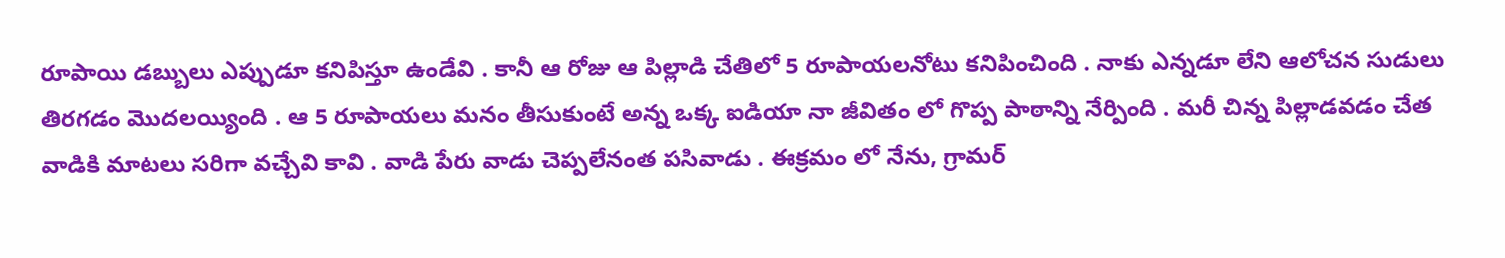రూపాయి డబ్బులు ఎప్పుడూ కనిపిస్తూ ఉండేవి . కానీ ఆ రోజు ఆ పిల్లాడి చేతిలో 5 రూపాయలనోటు కనిపించింది . నాకు ఎన్నడూ లేని ఆలోచన సుడులు తిరగడం మొదలయ్యింది . ఆ 5 రూపాయలు మనం తీసుకుంటే అన్న ఒక్క ఐడియా నా జీవితం లో గొప్ప పాఠాన్ని నేర్పింది . మరీ చిన్న పిల్లాడవడం చేత వాడికి మాటలు సరిగా వచ్చేవి కావి . వాడి పేరు వాడు చెప్పలేనంత పసివాడు . ఈక్రమం లో నేను, గ్రామర్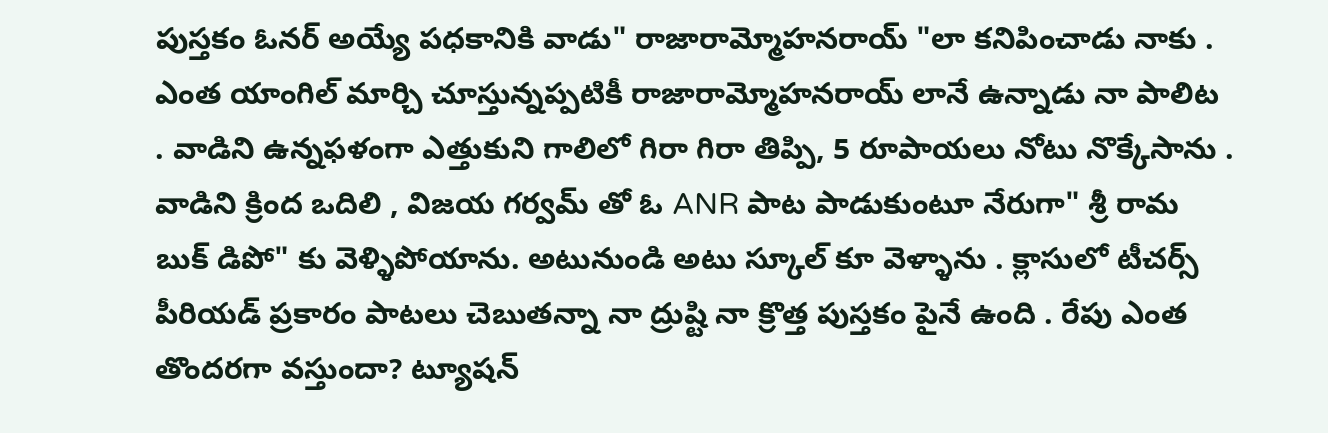పుస్తకం ఓనర్ అయ్యే పధకానికి వాడు" రాజారామ్మోహనరాయ్ "లా కనిపించాడు నాకు . ఎంత యాంగిల్ మార్చి చూస్తున్నప్పటికీ రాజారామ్మోహనరాయ్ లానే ఉన్నాడు నా పాలిట . వాడిని ఉన్నఫళంగా ఎత్తుకుని గాలిలో గిరా గిరా తిప్పి, 5 రూపాయలు నోటు నొక్కేసాను . వాడిని క్రింద ఒదిలి , విజయ గర్వమ్ తో ఓ ANR పాట పాడుకుంటూ నేరుగా" శ్రీ రామ బుక్ డిపో" కు వెళ్ళిపోయాను. అటునుండి అటు స్కూల్ కూ వెళ్ళాను . క్లాసులో టీచర్స్ పీరియడ్ ప్రకారం పాటలు చెబుతన్నా నా ద్రుష్టి నా క్రొత్త పుస్తకం పైనే ఉంది . రేపు ఎంత తొందరగా వస్తుందా? ట్యూషన్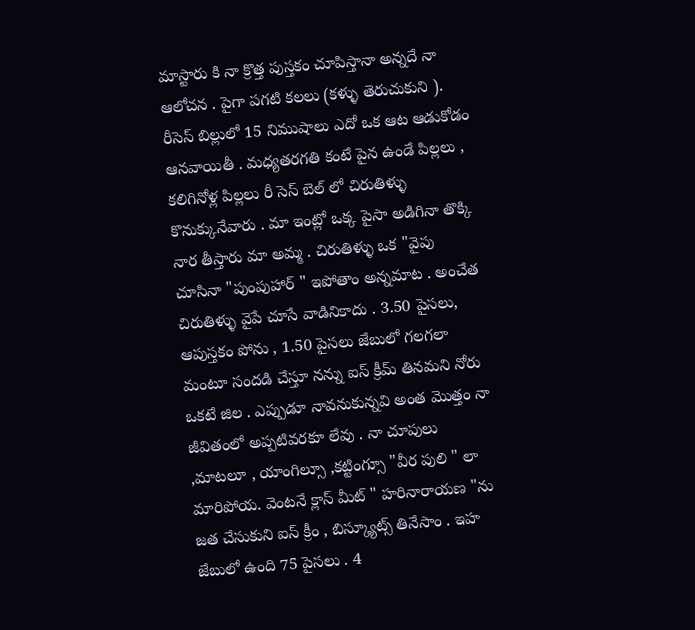మాస్టారు కి నా క్రొత్త పుస్తకం చూపిస్తానా అన్నదే నా ఆలోచన . పైగా పగటి కలలు (కళ్ళు తెరుచుకుని ). రీసెస్ బిల్లులో 15 నిముషాలు ఎదో ఒక ఆట ఆడుకోడం ఆనవాయితీ . మధ్యతరగతి కంటే పైన ఉండే పిల్లలు , కలిగినోళ్ల పిల్లలు రీ సెస్ బెల్ లో చిరుతిళ్ళు కొనుక్కునేవారు . మా ఇంట్లో ఒక్క పైసా అడిగినా తొక్కి నార తీస్తారు మా అమ్మ . చిరుతిళ్ళు ఒక "వైపు చూసినా "పుంపుహార్ " ఇపోతాం అన్నమాట . అంచేత చిరుతిళ్ళు వైపే చూసే వాడినికాదు . 3.50 పైసలు, ఆపుస్తకం పోను , 1.50 పైసలు జేబులో గలగలా మంటూ సందడి చేస్తూ నన్ను ఐస్ క్రీమ్ తినమని నోరు ఒకటే జిల . ఎప్పుడూ నావనుకున్నవి అంత మొత్తం నా జీవితంలో అప్పటివరకూ లేవు . నా చూపులు ,మాటలూ , యాంగిల్సూ ,కట్టింగ్సూ "వీర పులి " లా మారిపోయ. వెంటనే క్లాస్ మీట్ " హరినారాయణ "ను జత చేసుకుని ఐస్ క్రీం , బిస్క్యూట్స్ తినేసాం . ఇహ జేబులో ఉంది 75 పైసలు . 4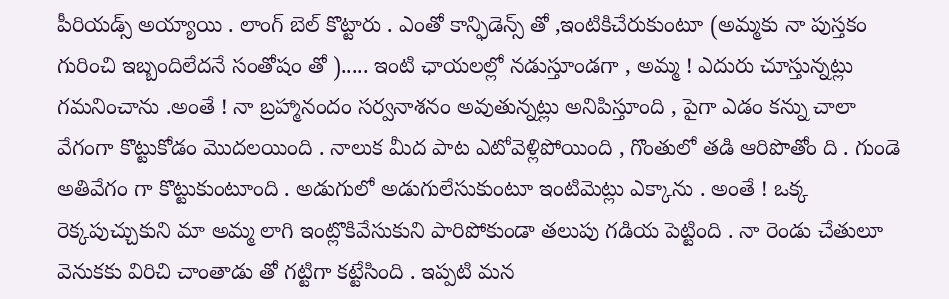పీరియడ్స్ అయ్యాయి . లాంగ్ బెల్ కొట్టారు . ఎంతో కాన్ఫిడెన్స్ తో ,ఇంటికిచేరుకుంటూ (అమ్మకు నా పుస్తకం గురించి ఇబ్బందిలేదనే సంతోషం తో )..... ఇంటి ఛాయలల్లో నడుస్తూండగా , అమ్మ ! ఎదురు చూస్తున్నట్లు గమనించాను .అంతే ! నా బ్రహ్మానందం సర్వనాశనం అవుతున్నట్లు అనిపిస్తూంది , పైగా ఎడం కన్ను చాలా వేగంగా కొట్టుకోడం మొదలయింది . నాలుక మీద పాట ఎటోవెళ్లిపోయింది , గొంతులో తడి ఆరిపొతోం ది . గుండె అతివేగం గా కొట్టుకుంటూంది . అడుగులో అడుగులేసుకుంటూ ఇంటిమెట్లు ఎక్కాను . అంతే ! ఒక్క రెక్కపుచ్చుకుని మా అమ్మ లాగి ఇంట్లొకివేసుకుని పారిపోకుండా తలుపు గడియ పెట్టింది . నా రెండు చేతులూ వెనుకకు విరిచి చాంతాడు తో గట్టిగా కట్టేసింది . ఇప్పటి మన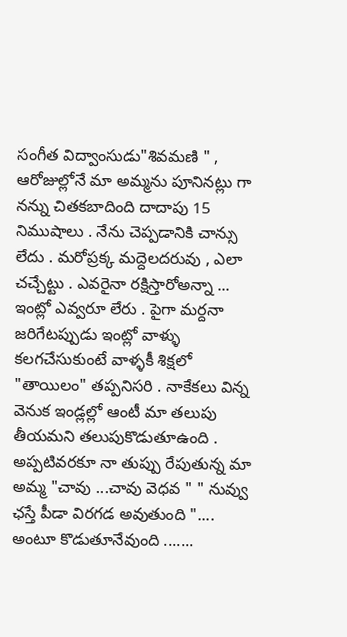సంగీత విద్వాంసుడు"శివమణి " , ఆరోజుల్లోనే మా అమ్మను పూనినట్లు గా నన్ను చితకబాదింది దాదాపు 15 నిముషాలు . నేను చెప్పడానికి చాన్సు లేదు . మరోప్రక్క మద్దెలదరువు , ఎలా చచ్చేట్టు . ఎవరైనా రక్షిస్తారోఅన్నా ... ఇంట్లో ఎవ్వరూ లేరు . పైగా మర్దనా జరిగేటప్పుడు ఇంట్లో వాళ్ళు కలగచేసుకుంటే వాళ్ళకీ శిక్షలో "తాయిలం" తప్పనిసరి . నాకేకలు విన్న వెనుక ఇండ్లల్లో ఆంటీ మా తలుపు తీయమని తలుపుకొడుతూఉంది . అప్పటివరకూ నా తుప్పు రేపుతున్న మా అమ్మ "చావు ...చావు వెధవ " " నువ్వు ఛస్తే పీడా విరగడ అవుతుంది ".... అంటూ కొడుతూనేవుంది .......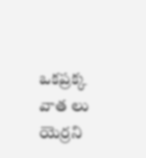ఒకప్రక్క వాత లు యెర్రని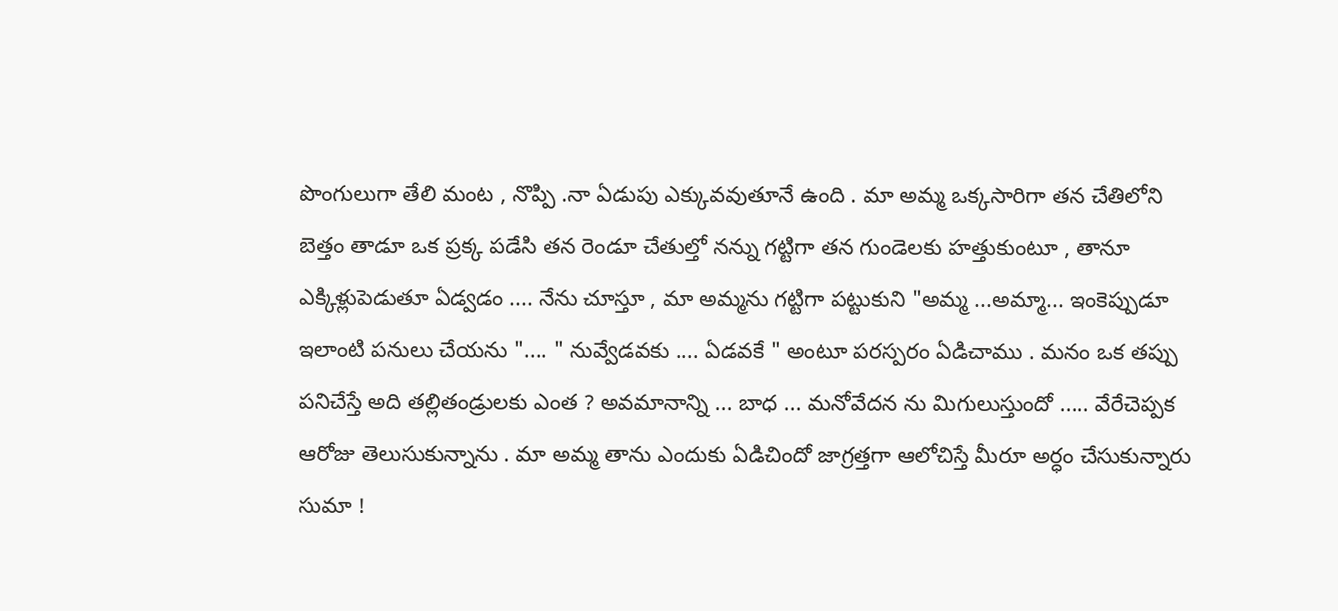పొంగులుగా తేలి మంట , నొప్పి .నా ఏడుపు ఎక్కువవుతూనే ఉంది . మా అమ్మ ఒక్కసారిగా తన చేతిలోని బెత్తం తాడూ ఒక ప్రక్క పడేసి తన రెండూ చేతుల్తో నన్ను గట్టిగా తన గుండెలకు హత్తుకుంటూ , తానూ ఎక్కిళ్లుపెడుతూ ఏడ్వడం .... నేను చూస్తూ , మా అమ్మను గట్టిగా పట్టుకుని "అమ్మ ...అమ్మా... ఇంకెప్పుడూ ఇలాంటి పనులు చేయను ".... " నువ్వేడవకు .... ఏడవకే " అంటూ పరస్పరం ఏడిచాము . మనం ఒక తప్పు పనిచేస్తే అది తల్లితండ్రులకు ఎంత ? అవమానాన్ని ... బాధ ... మనోవేదన ను మిగులుస్తుందో ..... వేరేచెప్పక ఆరోజు తెలుసుకున్నాను . మా అమ్మ తాను ఎందుకు ఏడిచిందో జాగ్రత్తగా ఆలోచిస్తే మీరూ అర్ధం చేసుకున్నారు సుమా !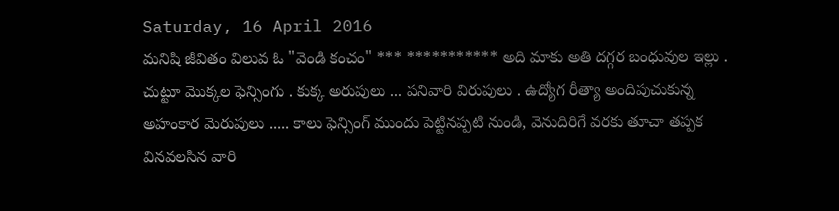Saturday, 16 April 2016
మనిషి జీవితం విలువ ఓ "వెండి కంచం" *** *********** అది మాకు అతి దగ్గర బంధువుల ఇల్లు . చుట్టూ మొక్కల ఫెన్సింగు . కుక్క అరుపులు ... పనివారి విరుపులు . ఉద్యోగ రీత్యా అందిపుచుకున్న అహంకార మెరుపులు ..... కాలు ఫెన్సింగ్ ముందు పెట్టినప్పటి నుండి, వెనుదిరిగే వరకు తూచా తప్పక వినవలసిన వారి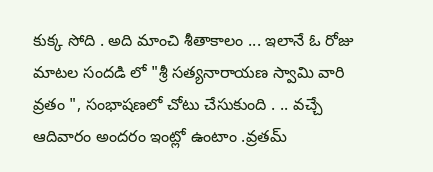కుక్క సోది . అది మాంచి శీతాకాలం ... ఇలానే ఓ రోజు మాటల సందడి లో "శ్రీ సత్యనారాయణ స్వామి వారి వ్రతం ", సంభాషణలో చోటు చేసుకుంది . .. వచ్చే ఆదివారం అందరం ఇంట్లో ఉంటాం .వ్రతమ్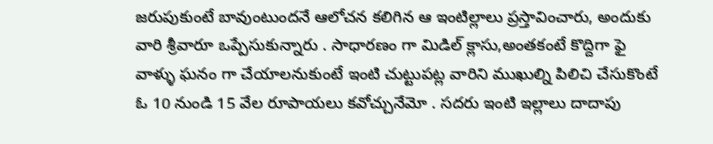జరుపుకుంటే బావుంటుందనే ఆలోచన కలిగిన ఆ ఇంటిల్లాలు ప్రస్తావించారు, అందుకు వారి శ్రీవారూ ఒప్పేసుకున్నారు . సాధారణం గా మిడిల్ క్లాసు,అంతకంటే కొద్దిగా ఫై వాళ్ళు ఘనం గా చేయాలనుకుంటే ఇంటి చుట్టుపట్ల వారిని ముఖుల్ని పిలిచి చేసుకొంటే ఓ 10 నుండి 15 వేల రూపాయలు కవోచ్చునేమో . సదరు ఇంటి ఇల్లాలు దాదాపు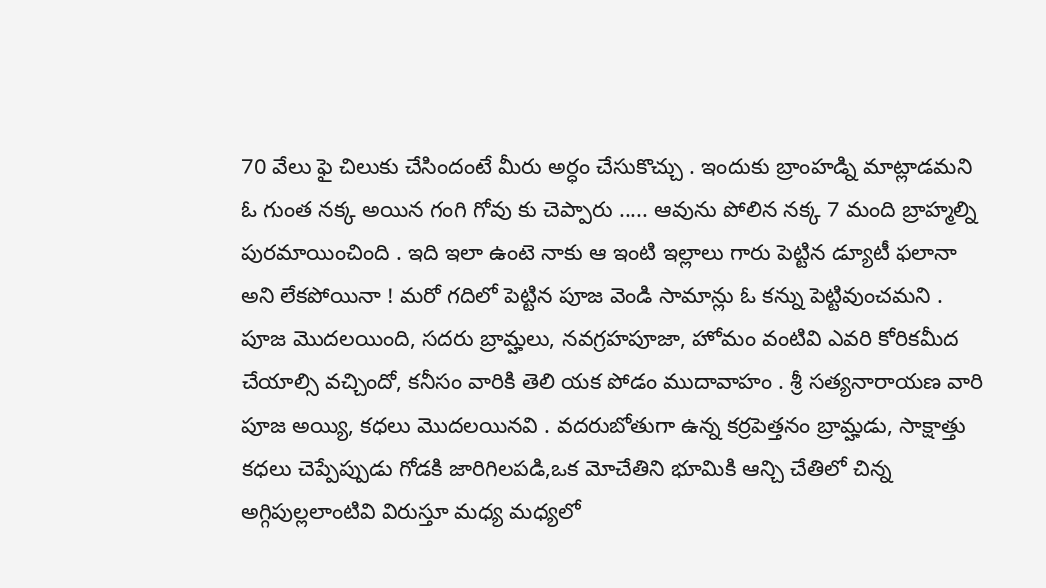70 వేలు ఫై చిలుకు చేసిందంటే మీరు అర్ధం చేసుకొచ్చు . ఇందుకు బ్రాంహడ్ని మాట్లాడమని ఓ గుంత నక్క అయిన గంగి గోవు కు చెప్పారు ..... ఆవును పోలిన నక్క 7 మంది బ్రాహ్మల్ని పురమాయించింది . ఇది ఇలా ఉంటె నాకు ఆ ఇంటి ఇల్లాలు గారు పెట్టిన డ్యూటీ ఫలానా అని లేకపోయినా ! మరో గదిలో పెట్టిన పూజ వెండి సామాన్లు ఓ కన్ను పెట్టివుంచమని . పూజ మొదలయింది, సదరు బ్రామ్హలు, నవగ్రహపూజా, హోమం వంటివి ఎవరి కోరికమీద చేయాల్సి వచ్చిందో, కనీసం వారికి తెలి యక పోడం ముదావాహం . శ్రీ సత్యనారాయణ వారి పూజ అయ్యి, కధలు మొదలయినవి . వదరుబోతుగా ఉన్న కర్రపెత్తనం బ్రామ్హడు, సాక్షాత్తు కధలు చెప్పేప్పుడు గోడకి జారిగిలపడి,ఒక మోచేతిని భూమికి ఆన్చి చేతిలో చిన్న అగ్గిపుల్లలాంటివి విరుస్తూ మధ్య మధ్యలో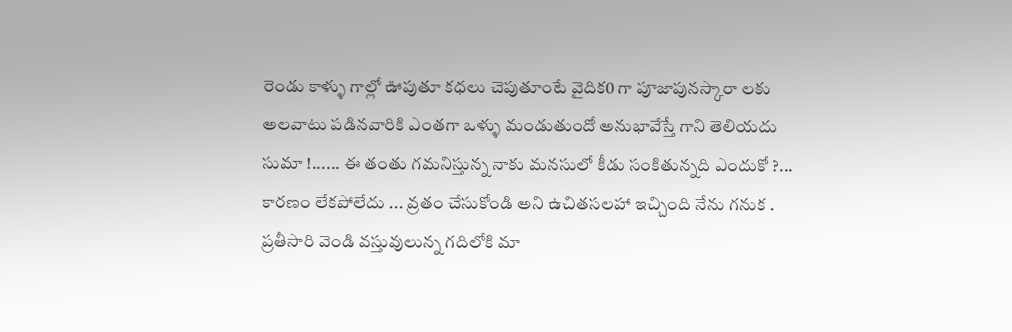రెండు కాళ్ళు గాల్లో ఊపుతూ కధలు చెపుతూంటే వైదిక0 గా పూజాపునస్కారా లకు అలవాటు పడినవారికి ఎంతగా ఒళ్ళు మండుతుందో అనుభావేస్తే గాని తెలియదు సుమా !...... ఈ తంతు గమనిస్తున్న నాకు మనసులో కీడు సంకితున్నది ఎందుకో ?... కారణం లేకపోలేదు ... వ్రతం చేసుకోండి అని ఉచితసలహా ఇచ్చింది నేను గనుక . ప్రతీసారి వెండి వస్తువులున్న గదిలోకి మా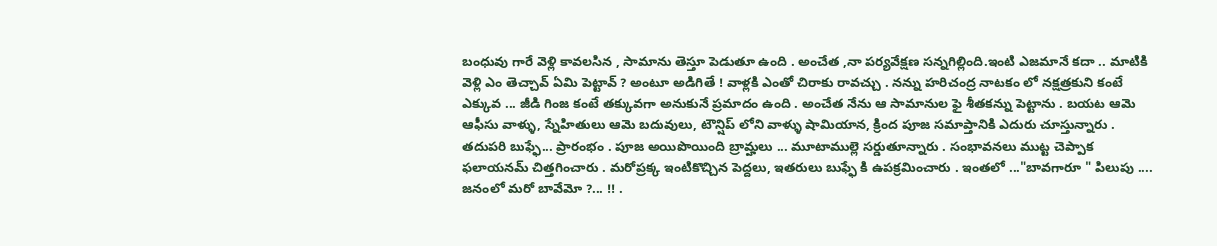బంధువు గారే వెళ్లి కావలసిన , సామాను తెస్తూ పెడుతూ ఉంది . అంచేత ,నా పర్యవేక్షణ సన్నగిల్లింది.ఇంటి ఎజమానే కదా .. మాటికి వెళ్లి ఎం తెచ్చావ్ ఏమి పెట్టావ్ ? అంటూ అడిగితే ! వాళ్లకి ఎంతో చిరాకు రావచ్చు . నన్ను హరిచంద్ర నాటకం లో నక్షత్రకుని కంటే ఎక్కువ ... జీడి గింజ కంటే తక్కువగా అనుకునే ప్రమాదం ఉంది . అంచేత నేను ఆ సామానుల ఫై శీతకన్ను పెట్టాను . బయట ఆమె ఆఫీసు వాళ్ళు, స్నేహితులు ఆమె బదువులు, టౌన్షిప్ లోని వాళ్ళు షామియాన, క్రింద పూజ సమాప్తానికి ఎదురు చూస్తున్నారు . తదుపరి బుఫ్ఫే... ప్రారంభం . పూజ అయిపొయింది బ్రామ్హలు ... మూటాముల్లె సర్డుతూన్నారు . సంభావనలు ముట్ట చెప్పాక ఫలాయనమ్ చిత్తగించారు . మరోప్రక్క ఇంటికొచ్చిన పెద్దలు, ఇతరులు బుఫ్ఫే కి ఉపక్రమించారు . ఇంతలో ..."బావగారూ " పిలుపు .... జనంలో మరో బావేమో ?... !! .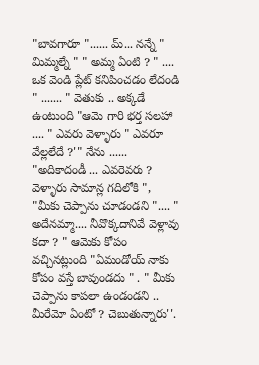"బావగారూ "...... మ్... నన్నే " మిమ్మల్నే " " అమ్మ ఏంటి ? " .... ఒక వెండి ప్లేట్ కనిపించడం లేదండి " ....... " వెతుకు .. అక్కడే ఉంటుంది "ఆమె గారి భర్త సలహా .... " ఎవరు వెళ్ళారు " ఎవరూ వేల్లలేదే ?'" నేను ...... "అదికాదండీ ... ఎవరెవరు ? వెళ్ళారు సామాన్ల గదిలోకి ", "మీకు చెప్పాను చూడండని ".... " అదేనమ్మా.... నీవొక్కదానివే వెళ్లావు కదా ? " ఆమెకు కోపం వచ్చినట్లుంది "ఏమండోయ్ నాకు కోపం వస్తే బావుండదు " . " మీకు చెప్పాను కాపలా ఉండండని .. మీరేమో ఏంటో ? చెబుతున్నారు''.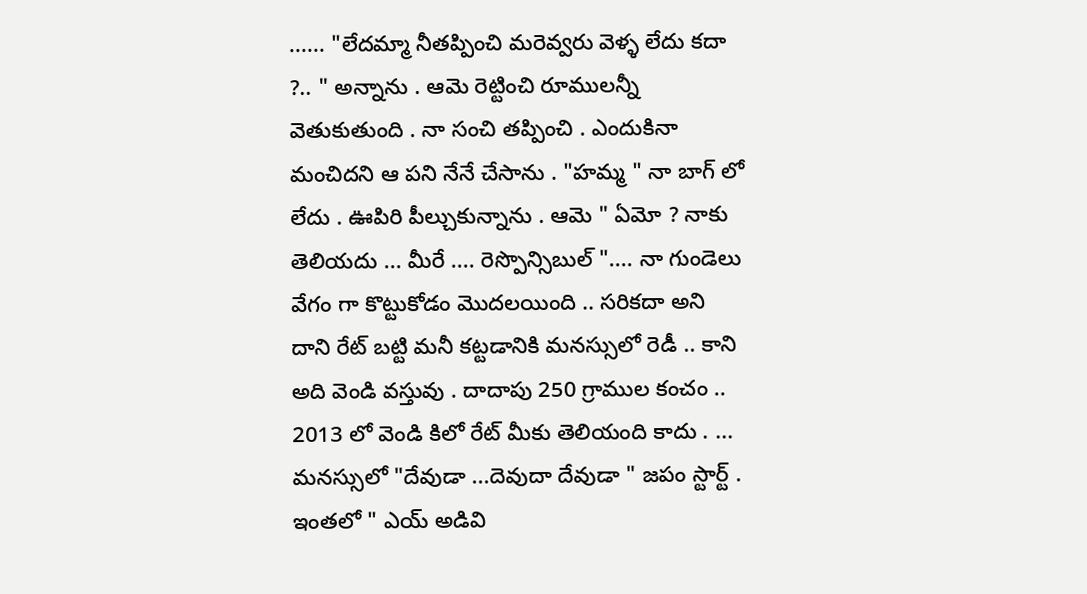...... "లేదమ్మా నీతప్పించి మరెవ్వరు వెళ్ళ లేదు కదా ?.. " అన్నాను . ఆమె రెట్టించి రూములన్నీ వెతుకుతుంది . నా సంచి తప్పించి . ఎందుకినా మంచిదని ఆ పని నేనే చేసాను . "హమ్మ " నా బాగ్ లో లేదు . ఊపిరి పీల్చుకున్నాను . ఆమె " ఏమో ? నాకు తెలియదు ... మీరే .... రెస్పొన్సిబుల్ ".... నా గుండెలు వేగం గా కొట్టుకోడం మొదలయింది .. సరికదా అని దాని రేట్ బట్టి మనీ కట్టడానికి మనస్సులో రెడీ .. కాని అది వెండి వస్తువు . దాదాపు 250 గ్రాముల కంచం .. 2013 లో వెండి కిలో రేట్ మీకు తెలియంది కాదు . ... మనస్సులో "దేవుడా ...దెవుదా దేవుడా " జపం స్టార్ట్ . ఇంతలో " ఎయ్ అడివి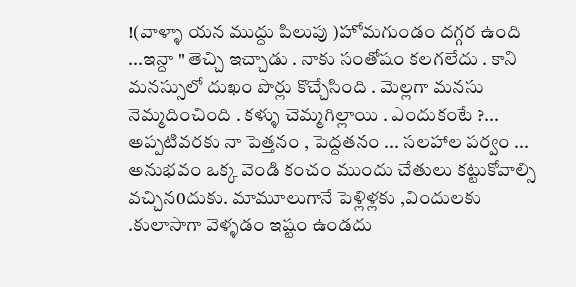!(వాళ్ళా యన ముద్దు పిలుపు )హోమగుండం దగ్గర ఉంది ...ఇన్దా " తెచ్చి ఇచ్చాడు . నాకు సంతోషం కలగలేదు . కాని మనస్సులో దుఖం పొర్లు కొచ్చేసింది . మెల్లగా మనసు నెమ్మదించింది . కళ్ళు చెమ్మగిల్లాయి . ఎందుకంటే ?... అప్పటివరకు నా పెత్తనం , పెద్దతనం ... సలహాల పర్వం ... అనుభవం ఒక్క వెండి కంచం ముందు చేతులు కట్టుకోవాల్సి వచ్చిన0దుకు. మామూలుగానే పెళ్లిళ్లకు ,విందులకు .కులాసాగా వెళ్ళడం ఇష్టం ఉండదు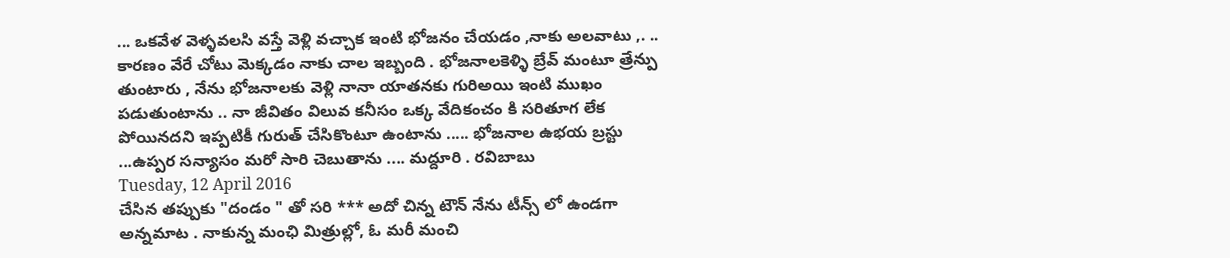... ఒకవేళ వెళ్ళవలసి వస్తే వెళ్లి వచ్చాక ఇంటి భోజనం చేయడం ,నాకు అలవాటు ,. .. కారణం వేరే చోటు మెక్కడం నాకు చాల ఇబ్బంది . భోజనాలకెళ్ళి బ్రేవ్ మంటూ త్రేన్పు తుంటారు , నేను భోజనాలకు వెళ్లి నానా యాతనకు గురిఅయి ఇంటి ముఖం పడుతుంటాను .. నా జీవితం విలువ కనీసం ఒక్క వేదికంచం కి సరితూగ లేక పోయినదని ఇప్పటికీ గురుత్ చేసికొంటూ ఉంటాను ..... భోజనాల ఉభయ బ్రస్టు ...ఉప్పర సన్యాసం మరో సారి చెబుతాను .... మద్దూరి . రవిబాబు
Tuesday, 12 April 2016
చేసిన తప్పుకు "దండం " తో సరి *** అదో చిన్న టౌన్ నేను టీన్స్ లో ఉండగా అన్నమాట . నాకున్న మంఛి మిత్రుల్లో, ఓ మరీ మంచి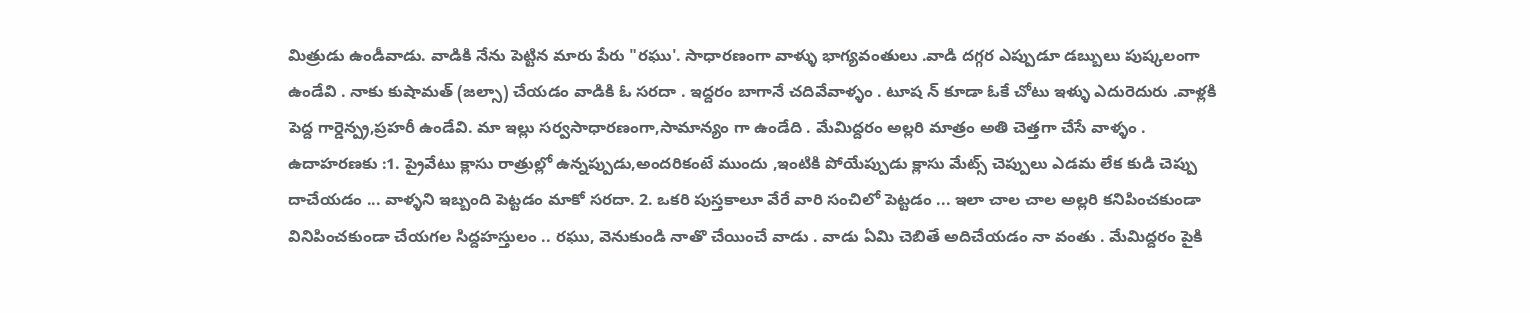మిత్రుడు ఉండీవాడు. వాడికి నేను పెట్టిన మారు పేరు "రఘు'. సాధారణంగా వాళ్ళు భాగ్యవంతులు .వాడి దగ్గర ఎప్పుడూ డబ్బులు పుష్కలంగా ఉండేవి . నాకు కుషామత్ (జల్సా) చేయడం వాడికి ఓ సరదా . ఇద్దరం బాగానే చదివేవాళ్ళం . టూష న్ కూడా ఓకే చోటు ఇళ్ళు ఎదురెదురు .వాళ్లకి పెద్ద గార్డెన్ప్ర,ప్రహరీ ఉండేవి. మా ఇల్లు సర్వసాధారణంగా,సామాన్యం గా ఉండేది . మేమిద్దరం అల్లరి మాత్రం అతి చెత్తగా చేసే వాళ్ళం . ఉదాహరణకు :1. ప్రైవేటు క్లాసు రాత్రుల్లో ఉన్నప్పుడు,అందరికంటే ముందు ,ఇంటికి పోయేప్పుడు క్లాసు మేట్స్ చెప్పులు ఎడమ లేక కుడి చెప్పు దాచేయడం ... వాళ్ళని ఇబ్బంది పెట్టడం మాకో సరదా. 2. ఒకరి పుస్తకాలూ వేరే వారి సంచిలో పెట్టడం ... ఇలా చాల చాల అల్లరి కనిపించకుండా వినిపించకుండా చేయగల సిద్దహస్తులం .. రఘు, వెనుకుండి నాతొ చేయించే వాడు . వాడు ఏమి చెబితే అదిచేయడం నా వంతు . మేమిద్దరం పైకి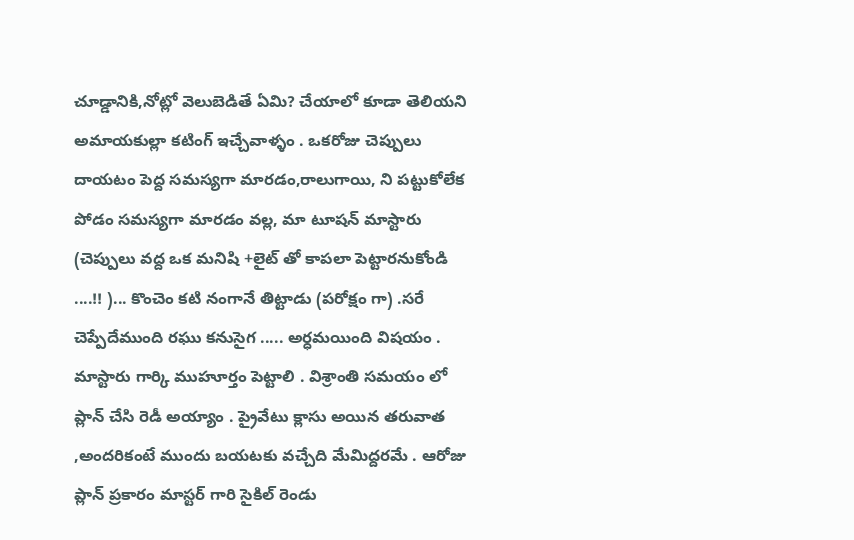చూడ్డానికి,నోట్లో వెలుబెడితే ఏమి? చేయాలో కూడా తెలియని అమాయకుల్లా కటింగ్ ఇచ్చేవాళ్ళం . ఒకరోజు చెప్పులు దాయటం పెద్ద సమస్యగా మారడం,రాలుగాయి, ని పట్టుకోలేక పోడం సమస్యగా మారడం వల్ల, మా టూషన్ మాస్టారు (చెప్పులు వద్ద ఒక మనిషి +లైట్ తో కాపలా పెట్టారనుకోండి ....!! )... కొంచెం కటి నంగానే తిట్టాడు (పరోక్షం గా) .సరే చెప్పేదేముంది రఘు కనుసైగ ..... అర్ధమయింది విషయం . మాస్టారు గార్కి ముహూర్తం పెట్టాలి . విశ్రాంతి సమయం లో ప్లాన్ చేసి రెడీ అయ్యాం . ప్రైవేటు క్లాసు అయిన తరువాత ,అందరికంటే ముందు బయటకు వచ్చేది మేమిద్దరమే . ఆరోజు ప్లాన్ ప్రకారం మాస్టర్ గారి సైకిల్ రెండు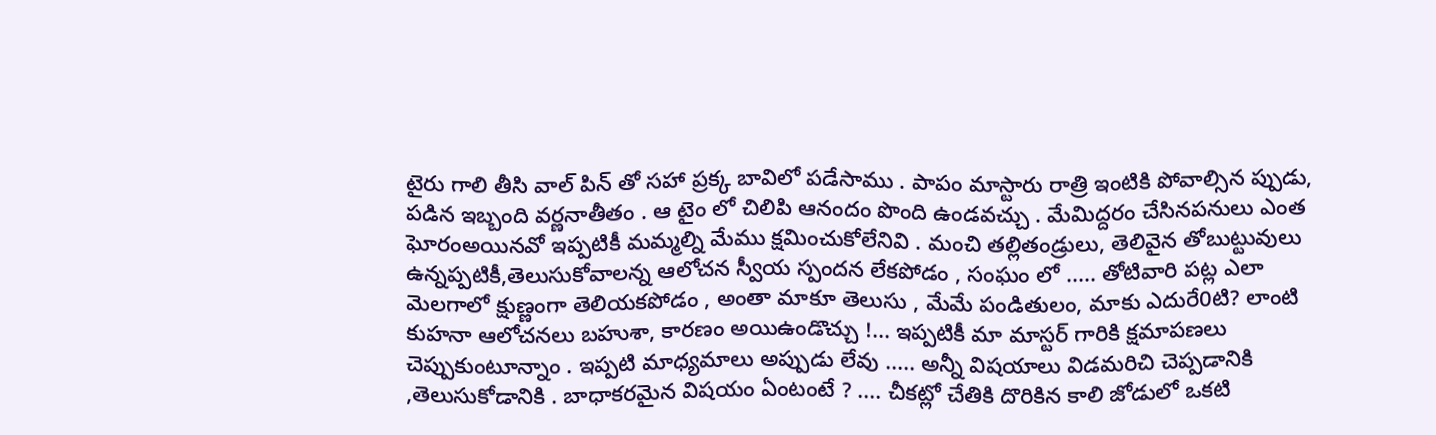టైరు గాలి తీసి వాల్ పిన్ తో సహా ప్రక్క బావిలో పడేసాము . పాపం మాస్టారు రాత్రి ఇంటికి పోవాల్సిన ప్పుడు, పడిన ఇబ్బంది వర్ణనాతీతం . ఆ టైం లో చిలిపి ఆనందం పొంది ఉండవచ్చు . మేమిద్దరం చేసినపనులు ఎంత ఘోరంఅయినవో ఇప్పటికీ మమ్మల్ని మేము క్షమించుకోలేనివి . మంచి తల్లితండ్రులు, తెలివైన తోబుట్టువులు ఉన్నప్పటికీ,తెలుసుకోవాలన్న ఆలోచన స్వీయ స్పందన లేకపోడం , సంఘం లో ..... తోటివారి పట్ల ఎలా మెలగాలో క్షుణ్ణంగా తెలియకపోడం , అంతా మాకూ తెలుసు , మేమే పండితులం, మాకు ఎదురే0టి? లాంటి కుహనా ఆలోచనలు బహుశా, కారణం అయిఉండొచ్చు !... ఇప్పటికీ మా మాస్టర్ గారికి క్షమాపణలు చెప్పుకుంటూన్నాం . ఇప్పటి మాధ్యమాలు అప్పుడు లేవు ..... అన్నీ విషయాలు విడమరిచి చెప్పడానికి ,తెలుసుకోడానికి . బాధాకరమైన విషయం ఏంటంటే ? .... చీకట్లో చేతికి దొరికిన కాలి జోడులో ఒకటి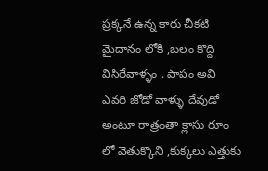ప్రక్కనే ఉన్న కారు చీకటి మైదానం లోకి ,బలం కొద్ది విసిరేవాళ్ళం . పాపం అవి ఎవరి జోడో వాళ్ళు దేవుడో అంటూ రాత్రంతా క్లాసు రూం లో వెతుక్కొని ,కుక్కలు ఎత్తుకు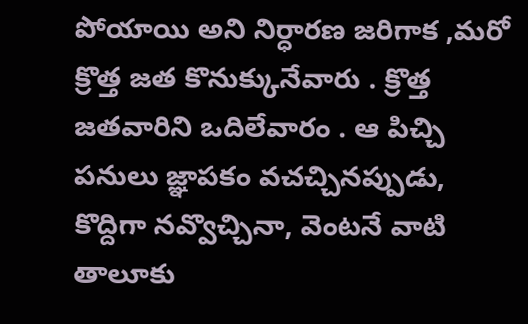పోయాయి అని నిర్ధారణ జరిగాక ,మరో క్రొత్త జత కొనుక్కునేవారు . క్రొత్త జతవారిని ఒదిలేవారం . ఆ పిచ్చి పనులు జ్ఞాపకం వచచ్చినప్పుడు, కొద్దిగా నవ్వొచ్చినా, వెంటనే వాటి తాలూకు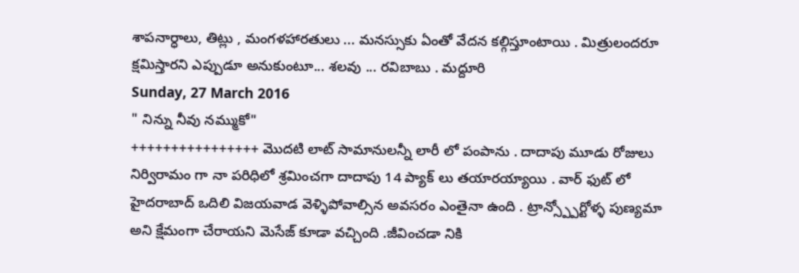శాపనార్ధాలు, తిట్లు , మంగళహారతులు ... మనస్సుకు ఏంతో వేదన కల్గిస్తూంటాయి . మిత్రులందరూ క్షమిస్తారని ఎప్పుడూ అనుకుంటూ... శలవు ... రవిబాబు . మద్దూరి
Sunday, 27 March 2016
" నిన్ను నీవు నమ్ముకో"
++++++++++++++++ మొదటి లాట్ సామానులన్నీ లారీ లో పంపాను . దాదాపు మూడు రోజులు నిర్విరామం గా నా పరిధిలో శ్రమించగా దాదాపు 14 ప్యాక్ లు తయారయ్యాయి . వార్ ఫుట్ లో హైదరాబాద్ ఒదిలి విజయవాడ వెళ్ళిపోవాల్సిన అవసరం ఎంతైనా ఉంది . ట్రాన్స్ప్పోర్టోళ్ళ పుణ్యమా అని క్షేమంగా చేరాయని మెసేజ్ కూడా వచ్చింది .జీవించడా నికి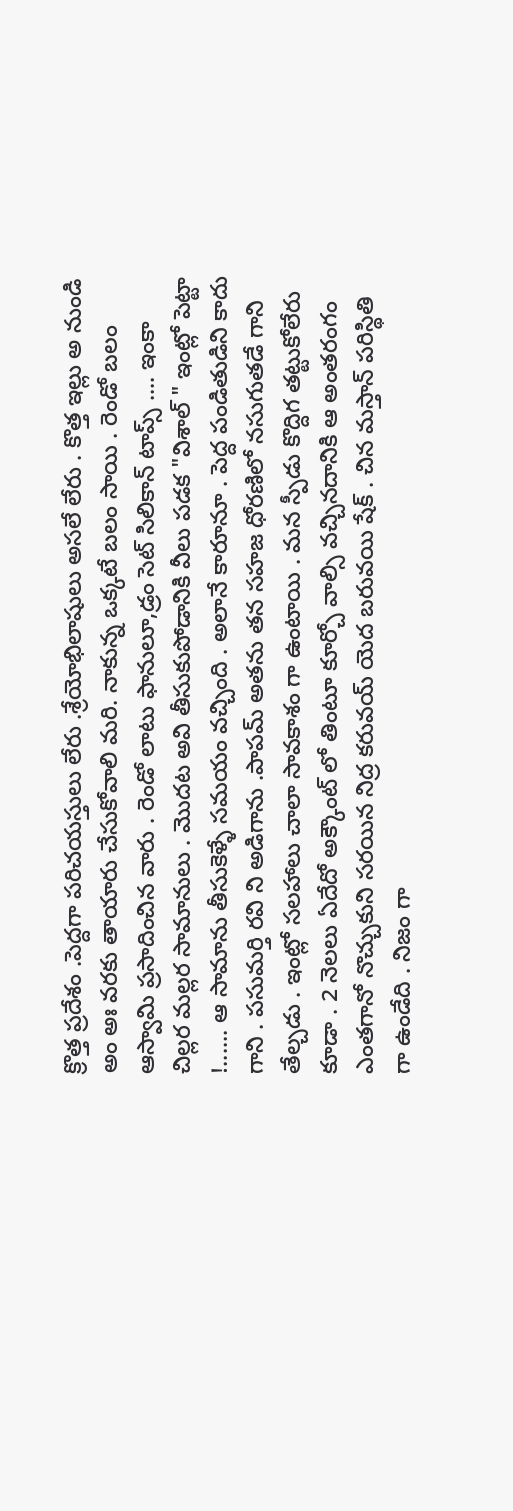క్రొత్త ప్రదేశం .పెద్దగా పరిచయస్తులు లేరు .శ్రేయోభిలాషులు అసలే లేరు . కొత్త ఇల్లు అ నుండి అం అః వరకు తాయారు చేసుకోవాలి మరి. నాకున్న ఒక్కటే బలం సాయి . రెండో బలం ఆస్వామి ప్రసాదించిన వారు . రెండో లాటు ఫానులూ,డ్రం సెట్ సిలికాన్ టాప్స్ .... ఇంకా చిల్లర మల్లర సామానులు . మొదట అవి తీసుకుపోడానికి వీలు పడక "విశాల్ " ఇంట్లో పెట్టా !...... ఆ సామాను తీసుకెళ్ళే సమయం వచ్చింది . అలానే కారూనూ . పెద్ద పండితుడిని కాదు గాని . పసుమర్తి రవి ని అడిగాను .పాపమ్ అతను తన సహజ ధోరణిలో నసుగుతడే గాని తేల్చడు . ఇంట్లో సలహాలు చాలా సావకాశం గా ఉంటాయి . మన స్పీడు కొద్దిగ తట్టుకోలేరు కూడా . 2 నెలలు ఏదేదో అక్కౌంట్ లో తింటూ కూర్చో వాల్సి వచ్చినదానికి ఆ అంతరంగం ఎంతగానో నొచ్చుకుని సరయిన నిద్ర కరువయ్ యెద బరువయి షేక్ . చిన మస్తాన్ పరిస్థితి గా ఉండేది . నిజం గా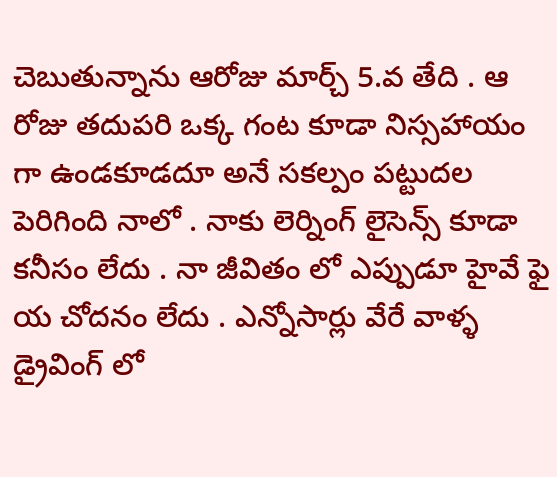చెబుతున్నాను ఆరోజు మార్చ్ 5.వ తేది . ఆ రోజు తదుపరి ఒక్క గంట కూడా నిస్సహాయం గా ఉండకూడదూ అనే సకల్పం పట్టుదల పెరిగింది నాలో . నాకు లెర్నింగ్ లైసెన్స్ కూడా కనీసం లేదు . నా జీవితం లో ఎప్పుడూ హైవే ఫై య చోదనం లేదు . ఎన్నోసార్లు వేరే వాళ్ళ డ్రైవింగ్ లో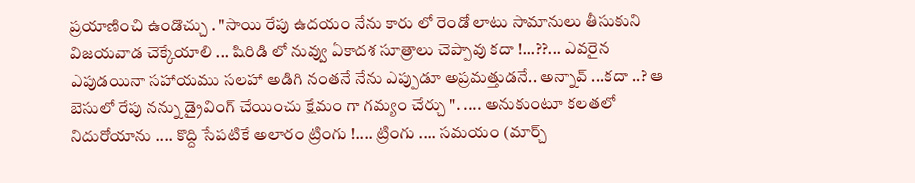ప్రయాణించి ఉండొచ్చు . "సాయి రేపు ఉదయం నేను కారు లో రెండో లాటు సామానులు తీసుకుని విజయవాడ చెక్కేయాలి ... షిరిడి లో నువ్వు ఏకాదశ సూత్రాలు చెప్పావు కదా !...??... ఎవరైన ఎపుడయినా సహాయము సలహా అడిగి నంతనే నేను ఎప్పుడూ అప్రమత్తుడనే.. అన్నావ్ ...కదా ..? ఆ బెసులో రేపు నన్ను డ్రైవింగ్ చేయించు క్షేమం గా గమ్యం చేర్చు ". .... అనుకుంటూ కలతలో నిదురోయాను .... కొద్ది సేపటికే అలారం ట్రింగు !.... ట్రింగు .... సమయం (మార్చ్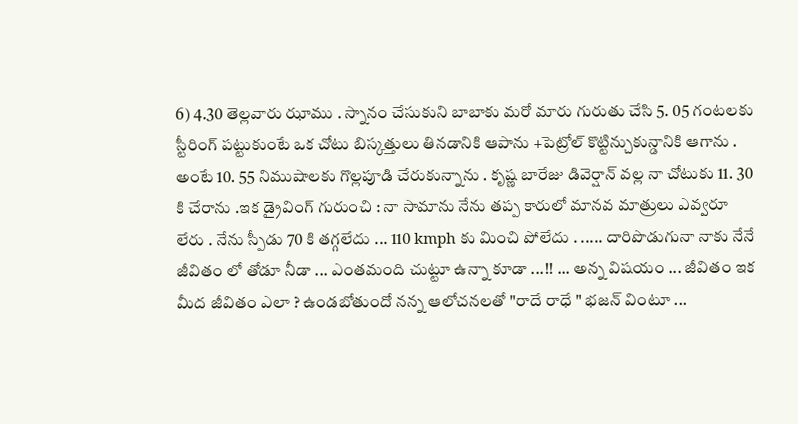6) 4.30 తెల్లవారు ఝాము . స్నానం చేసుకుని బాబాకు మరో మారు గురుతు చేసి 5. 05 గంటలకు స్టీరింగ్ పట్టుకుంటే ఒక చోటు బిస్కత్తులు తినడానికి ఆపాను +పెట్రోల్ కొట్టిన్చుకున్డానికి ఆగాను . అంటే 10. 55 నిముషాలకు గొల్లపూడి చేరుకున్నాను . కృష్ణ బారేజు డివెర్షాన్ వల్ల నా చోటుకు 11. 30 కి చేరాను .ఇక డ్రైవింగ్ గురుంచి : నా సామాను నేను తప్ప కారులో మానవ మాత్రులు ఎవ్వరూ లేరు . నేను స్పీడు 70 కి తగ్గలేదు ... 110 kmph కు మించి పోలేదు . ..... దారిపొడుగునా నాకు నేనే జీవితం లో తోడూ నీడా ... ఎంతమంది చుట్టూ ఉన్నా కూడా ...!! ... అన్న విషయం ... జీవితం ఇక మీద జీవితం ఎలా ? ఉండబోతుందో నన్న ఆలోచనలతో "రాదే రాధే " భజన్ వింటూ ...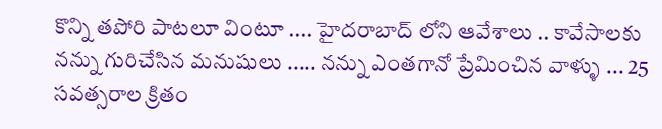కొన్ని తపోరి పాటలూ వింటూ .... హైదరాబాద్ లోని ఆవేశాలు .. కావేసాలకు నన్ను గురిచేసిన మనుషులు ..... నన్ను ఎంతగానో ప్రేమించిన వాళ్ళు ... 25 సవత్సరాల క్రితం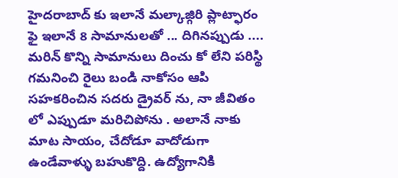హైదరాబాద్ కు ఇలానే మల్కాజ్గిరి ప్లాట్ఫారం ఫై ఇలానే 8 సామానులతో ... దిగినప్పుడు .... మరిన్ కొన్ని సామానులు దించు కో లేని పరిస్థి గమనించి రైలు బండి నాకోసం ఆపి సహకరించిన సదరు డ్రైవర్ ను, నా జీవితం లో ఎప్పుడూ మరిచిపోను . అలానే నాకు మాట సాయం, చేదోడూ వాదోడుగా ఉండేవాళ్ళు బహుకొద్ది. ఉద్యోగానికి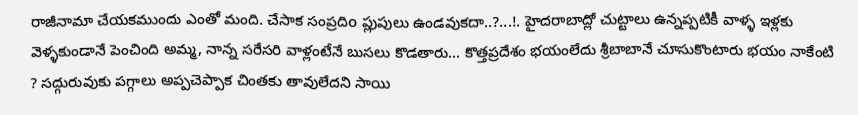రాజీనామా చేయకముందు ఎంతో మంది. చేసాక సంప్రదిo ప్లుపులు ఉండవుకదా..?...!. హైదరాబాద్లో చుట్టాలు ఉన్నప్పటికీ వాళ్ళ ఇళ్లకు వెళ్ళకుండానే పెంచింది అమ్మ, నాన్న సరేసరి వాళ్లంటేనే బుసలు కొడతారు... కొత్తప్రదేశం భయంలేదు శ్రీబాబానే చూసుకొంటారు భయం నాకేంటి ? సద్గురువుకు పగ్గాలు అప్పచెప్పాక చింతకు తావులేదని సాయి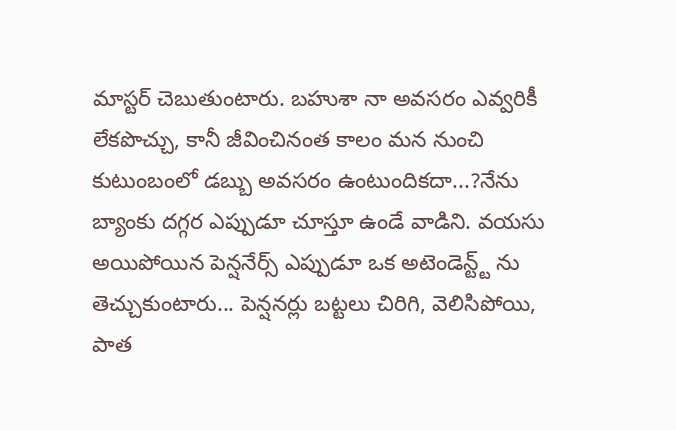మాస్టర్ చెబుతుంటారు. బహుశా నా అవసరం ఎవ్వరికీ లేకపొచ్చు, కానీ జీవించినంత కాలం మన నుంచి కుటుంబంలో డబ్బు అవసరం ఉంటుందికదా...?నేను బ్యాంకు దగ్గర ఎప్పుడూ చూస్తూ ఉండే వాడిని. వయసు అయిపోయిన పెన్షనేర్స్ ఎప్పుడూ ఒక అటెండెన్ట్ట్ ను తెచ్చుకుంటారు... పెన్షనర్లు బట్టలు చిరిగి, వెలిసిపోయి, పాత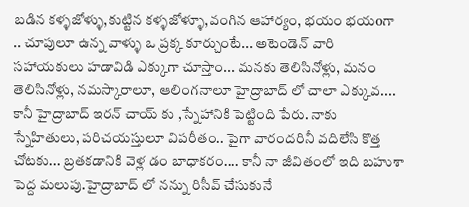బడిన కళ్ళజోళ్ళు,కుట్టిన కళ్ళజోళ్ళూ,వంగిన ఆహార్యం, భయం భయoగా .. చూపులూ ఉన్న వాళ్ళు ఒ ప్రక్క కూర్చుంటే... అటెండెన్ వారి సహాయకులు హడావిడి ఎక్కుగా చూస్తాం... మనకు తెలిసినోళ్లు, మనం తెలిసినోళ్లు, నమస్కారాలూ, ఆలింగనాలూ హైద్రాబాద్ లో చాలా ఎక్కువ.... కానీ హైద్రాబాద్ ఇరన్ చాయ్ కు ,స్నేహానికి పెట్టింది పేరు. నాకు స్నేహితులు, పరిచయస్తులూ విపరీతం.. పైగా వారందరినీ వదిలేసి కొత్త చోటకు... బ్రతకడానికి వెళ్ల డం బాధాకరం.... కానీ నా జీవితంలో ఇది బహుశా పెద్ద మలుపు.హైద్రాబాద్ లో నన్ను రిసీవ్ చేసుకునే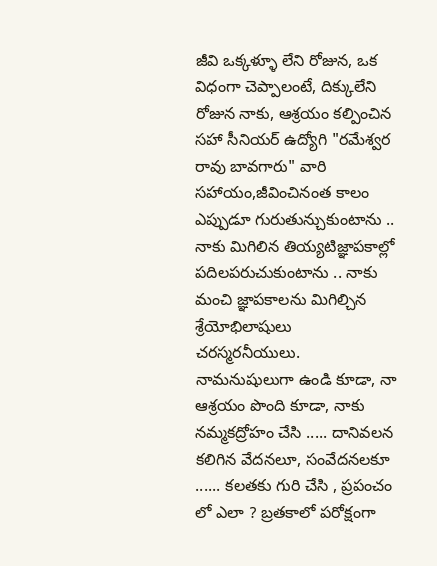జీవి ఒక్కళ్ళూ లేని రోజున, ఒక విధంగా చెప్పాలంటే, దిక్కులేని రోజున నాకు, ఆశ్రయం కల్పించిన సహా సీనియర్ ఉద్యోగి "రమేశ్వర రావు బావగారు" వారి సహాయం,జీవించినంత కాలం ఎప్పుడూ గురుతున్చుకుంటాను .. నాకు మిగిలిన తియ్యటిజ్ఞాపకాల్లో పదిలపరుచుకుంటాను .. నాకు మంచి జ్ఞాపకాలను మిగిల్చిన శ్రేయోభిలాషులు చరస్మరనీయులు. నామనుషులుగా ఉండి కూడా, నా ఆశ్రయం పొంది కూడా, నాకు నమ్మకద్రోహం చేసి ..... దానివలన కలిగిన వేదనలూ, సంవేదనలకూ ...... కలతకు గురి చేసి , ప్రపంచం లో ఎలా ? బ్రతకాలో పరోక్షంగా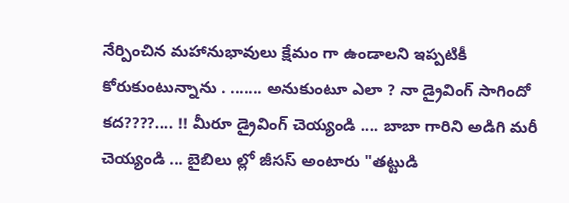నేర్పించిన మహానుభావులు క్షేమం గా ఉండాలని ఇప్పటికీ కోరుకుంటున్నాను . ....... అనుకుంటూ ఎలా ? నా డ్రైవింగ్ సాగిందో కద????.... !! మీరూ డ్రైవింగ్ చెయ్యండి .... బాబా గారిని అడిగి మరీ చెయ్యండి ... బైబిలు ల్లో జీసస్ అంటారు "తట్టుడి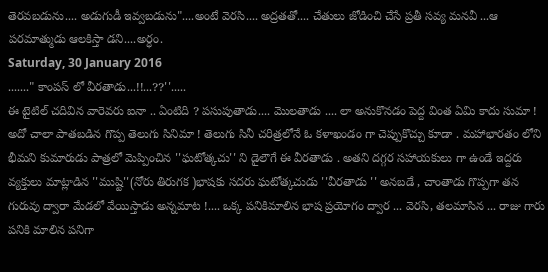తెరవబడును.... అడుగుడీ ఇవ్వబడును"....అంటే వెరసి.... అద్రతతో.... చేతులు జోడించి చేసే ప్రతీ సవ్య మనవీ ...ఆ పరమాత్ముడు ఆలకిస్తా డని....అర్ధం.
Saturday, 30 January 2016
......." కాంపస్ లో వీరతాడు...!!...??''.....
ఈ టైటిల్ చదివిన వారెవరు ఐనా .. ఏంటిది ? పసుపుతాడు.... మొలతాడు .... లా అనుకొనడం పెద్ద వింత ఏమి కాదు సుమా ! అదో చాలా పాతబడిన గొప్ప తెలుగు సినిమా ! తెలుగు సినీ చరిత్రలోనే ఓ కళాఖండం గా చెప్పుకొచ్చు కూడా . మహాభారతం లోని భీమని కుమారుడు పాత్రలో మెప్పించిన ''ఘటోత్కచు'' ని డైలౌగే ఈ వీరతాడు . అతని దగ్గర సహాయకులు గా ఉండే ఇద్దరు వ్యక్తులు మాట్లాడిన ''ముష్టి''(నోరు తిరుగక )భాషకు సదరు ఘటోత్కచుడు ''వీరతాడు '' అనబడే , చాంతాడు గొప్పగా తన గురువు ద్వారా మేడలో వేయిస్తాడు అన్నమాట !.... ఒక్క పనికిమాలిన భాష ప్రయోగం ద్వార ... వెరసి, తలమాసిన ... రాజు గారు పనికి మాలిన పనిగా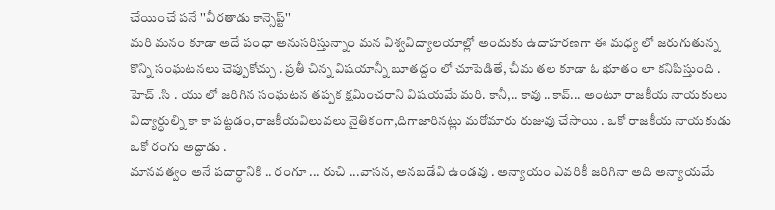చేయించే పనే ''వీరతాడు కాన్సెప్ట్''
మరి మనం కూడా అదే పంధా అనుసరిస్తున్నాం మన విశ్వవిద్యాలయాల్లో అందుకు ఉదాహరణగా ఈ మధ్య లో జరుగుతున్న కొన్ని సంఘటనలు చెప్పుకోచ్చు . ప్రతీ చిన్న విషయాన్నీ బూతద్దం లో చూపెడితే, చీమ తల కూడా ఓ భూతం లా కనిపిస్తుంది . హెచ్ .సి . యు లో జరిగిన సంఘటన తప్పక క్షమించరాని విషయమే మరి. కానీ,.. కావు ..కావ్... అంటూ రాజకీయ నాయకులు విద్యార్ధుల్ని కా కా పట్టడం,రాజకీయవిలువలు నైతికంగా,దిగాజారినట్లు మరోమారు రుజువు చేసాయి . ఒకో రాజకీయ నాయకుడు ఒకో రంగు అద్దాడు .
మానవత్వం అనే పదార్ధానికి .. రంగూ ... రుచి ...వాసన, అనబడేవి ఉండవు . అన్యాయం ఎవరికీ జరిగినా అది అన్యాయమే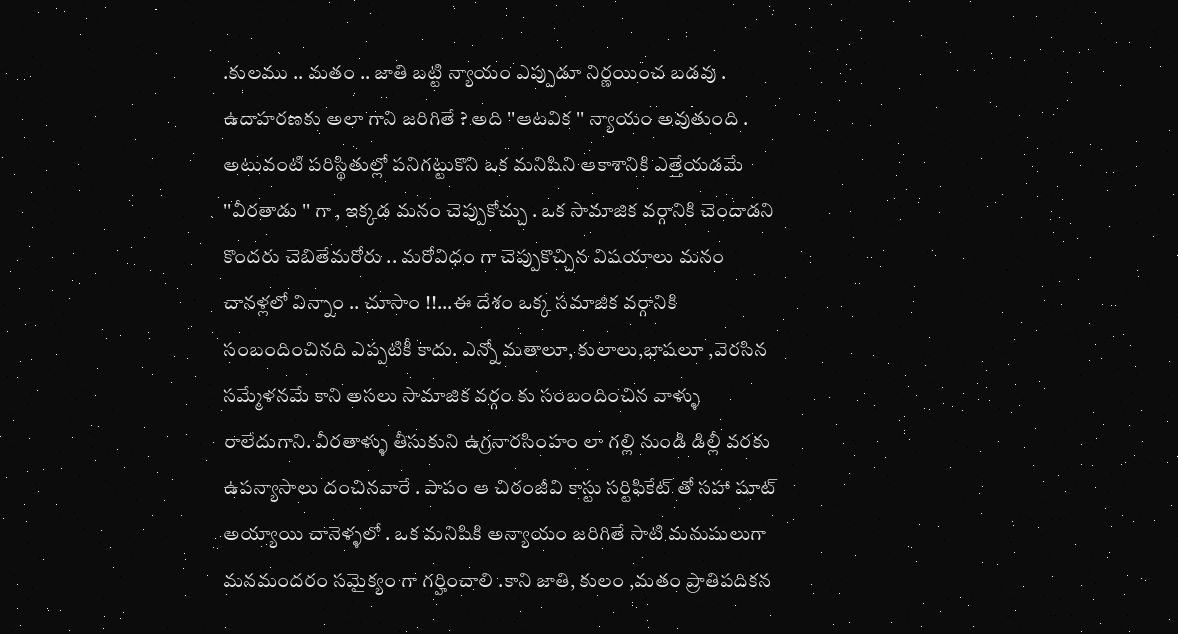.కులము .. మతం .. జాతి బట్టి న్యాయం ఎప్పుడూ నిర్ణయించ బడవు . ఉదాహరణకు అలా గాని జరిగితే ? అది ''ఆటవిక '' న్యాయం అవుతుంది . అటువంటి పరిస్థితుల్లో పనిగట్టుకొని ఒక మనిషిని ఆకాశానికి ఎత్తేయడమే ''వీరతాడు '' గా , ఇక్కడ మనం చెప్పుకోచ్చు . ఒక సామాజిక వర్గానికి చెందాడని కొందరు చెబితేమరోరు .. మరోవిధం గా చెప్పుకొచ్చిన విషయాలు మనం చానళ్లలో విన్నాం .. చూసాం !!...ఈ దేశం ఒక్క సమాజిక వర్గానికి సంబందించినది ఎప్పటికీ కాదు. ఎన్నో మతాలూ, కులాలు,భాషలూ ,వెరసిన సమ్మేళనమే కాని అసలు సామాజిక వర్గం కు సంబందించిన వాళ్ళు రాలేదుగాని. వీరతాళ్ళు తీసుకుని ఉగ్రనారసింహం లా గల్లి నుండి డిల్లీ వరకు ఉపన్యాసాలు దంచినవారే . పాపం ఆ చిరంజీవి కాస్టు సర్టిఫికేట్ తో సహా షూట్ అయ్యాయి చానెళ్ళలో . ఒక మనిషికి అన్యాయం జరిగితే సాటి మనుషులుగా మనమందరం సమైక్యం గా గర్హించాలి .కాని జాతి, కులం ,మతం ప్రాతిపదికన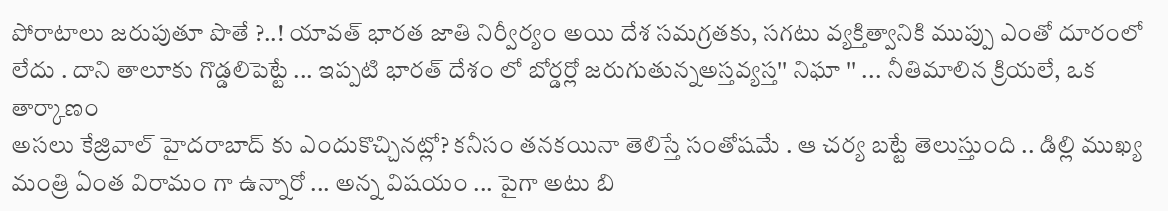పోరాటాలు జరుపుతూ పొతే ?..! యావత్ భారత జాతి నిర్వీర్యం అయి దేశ సమగ్రతకు, సగటు వ్యక్తిత్వానికి ముప్పు ఎంతో దూరంలో లేదు . దాని తాలూకు గొడ్డలిపెట్టే ... ఇప్పటి భారత్ దేశం లో బోర్డర్లో జరుగుతున్నఅస్తవ్యస్త'' నిఘా '' ... నీతిమాలిన క్రియలే, ఒక తార్కాణం
అసలు కేజ్రివాల్ హైదరాబాద్ కు ఎందుకొచ్చినట్లో? కనీసం తనకయినా తెలిస్తే సంతోషమే . ఆ చర్య బట్టే తెలుస్తుంది .. డిల్లి ముఖ్య మంత్రి ఏంత విరామం గా ఉన్నారో ... అన్న విషయం ... పైగా అటు బి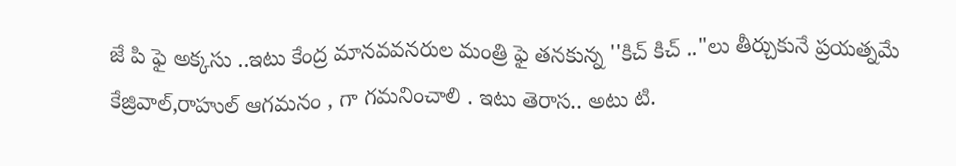జే పి ఫై అక్కసు ..ఇటు కేంద్ర మానవవనరుల మంత్రి ఫై తనకున్న ''కిచ్ కిచ్ .."లు తీర్చుకునే ప్రయత్నమే కేజ్రివాల్,రాహుల్ ఆగమనం , గా గమనించాలి . ఇటు తెరాస.. అటు టి.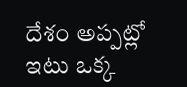దేశం అప్పట్లో ఇటు ఒక్క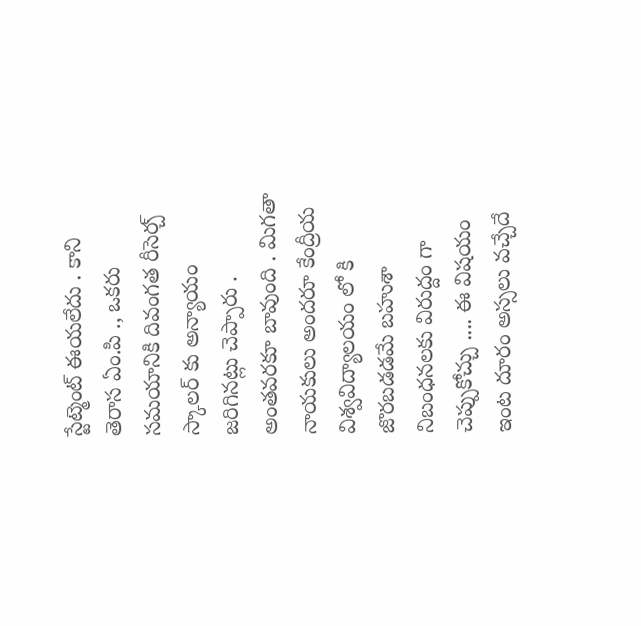స్టేట్మెంట్ ఈయలేదు . కాని తెరాస ఏం.పి ., ఒకరు సమయానికి దివంగత రీసెర్చ్ స్కాలర్ కు అన్యాయం జరిగినట్లు చెప్పారు . అంతవరకూ బావుంది . మిగతా నాయకులు అందరూ కేంద్రీయ విశ్వవిద్యాలయం లో కి జొరబడడమే బహుశా నిబంధనలకు విరుద్దం గా చెప్పుకోచ్చు .... ఈ విషయం ఇంట దూరం అస్సలు వచ్చేదే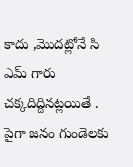కాదు ,మొదట్లోనే సి ఎమ్ గారు చక్కదిద్దినట్లయితే . పైగా జనం గుండెలకు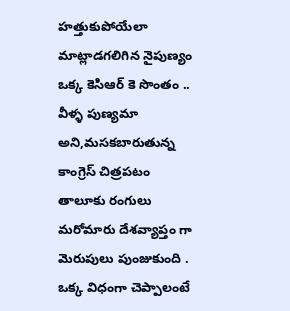హత్తుకుపోయేలా మాట్లాడగలిగిన నైపుణ్యం ఒక్క కెసిఆర్ కె సొంతం .. వీళ్ళ పుణ్యమా అని,మసకబారుతున్న కాంగ్రెస్ చిత్రపటం తాలూకు రంగులు మరోమారు దేశవ్యాప్తం గా మెరుపులు పుంజుకుంది . ఒక్క విధంగా చెప్పాలంటే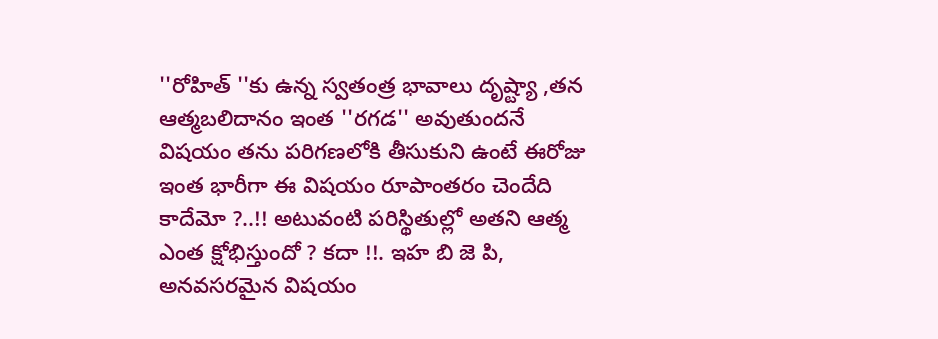''రోహిత్ ''కు ఉన్న స్వతంత్ర భావాలు దృష్ట్యా ,తన ఆత్మబలిదానం ఇంత ''రగడ'' అవుతుందనే విషయం తను పరిగణలోకి తీసుకుని ఉంటే ఈరోజు ఇంత భారీగా ఈ విషయం రూపాంతరం చెందేది కాదేమో ?..!! అటువంటి పరిస్థితుల్లో అతని ఆత్మ ఎంత క్షోభిస్తుందో ? కదా !!. ఇహ బి జె పి, అనవసరమైన విషయం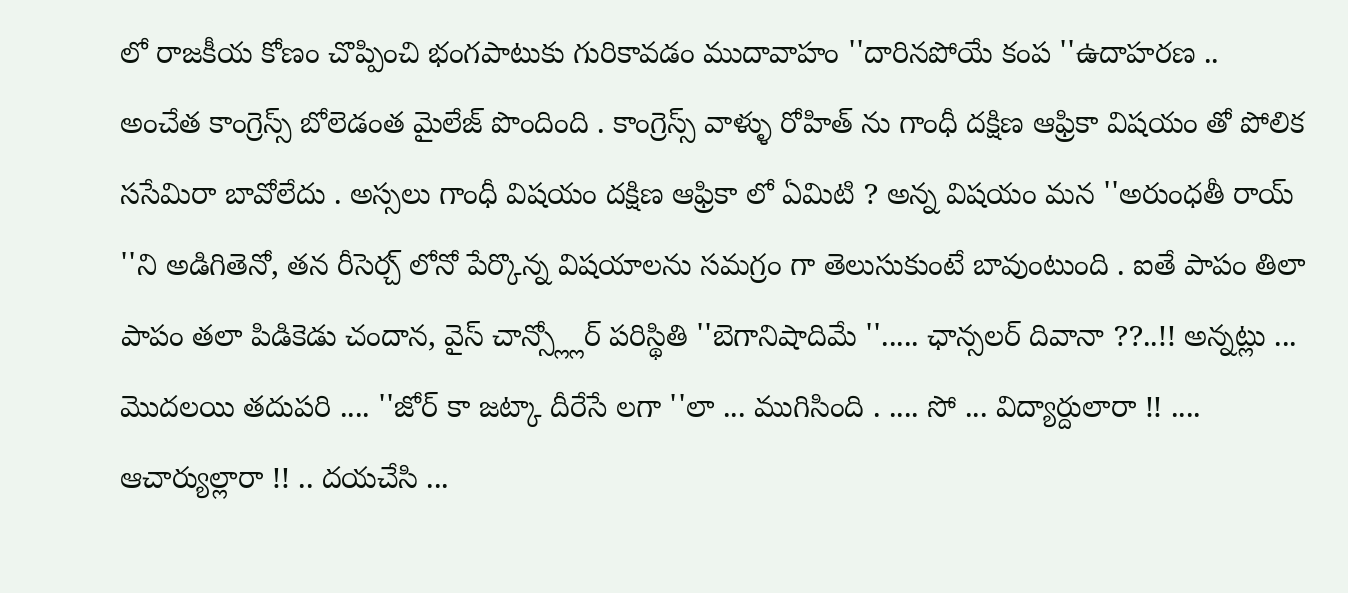లో రాజకీయ కోణం చొప్పించి భంగపాటుకు గురికావడం ముదావాహం ''దారినపోయే కంప ''ఉదాహరణ .. అంచేత కాంగ్రెస్స్ బోలెడంత మైలేజ్ పొందింది . కాంగ్రెస్స్ వాళ్ళు రోహిత్ ను గాంధీ దక్షిణ ఆఫ్రికా విషయం తో పోలిక ససేమిరా బావోలేదు . అస్సలు గాంధీ విషయం దక్షిణ ఆఫ్రికా లో ఏమిటి ? అన్న విషయం మన ''అరుంధతీ రాయ్ ''ని అడిగితెనో, తన రీసెర్చ్ లోనో పేర్కొన్న విషయాలను సమగ్రం గా తెలుసుకుంటే బావుంటుంది . ఐతే పాపం తిలా పాపం తలా పిడికెడు చందాన, వైస్ చాన్స్ల్లోర్ పరిస్థితి ''బెగానిషాదిమే ''..... ఛాన్సలర్ దివానా ??..!! అన్నట్లు ... మొదలయి తదుపరి .... ''జోర్ కా జట్కా దీరేసే లగా ''లా ... ముగిసింది . .... సో ... విద్యార్దులారా !! .... ఆచార్యుల్లారా !! .. దయచేసి ...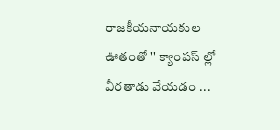రాజకీయనాయకుల ఊతంతో '' క్యాంపస్ ల్లో వీరతాడు వేయడం ...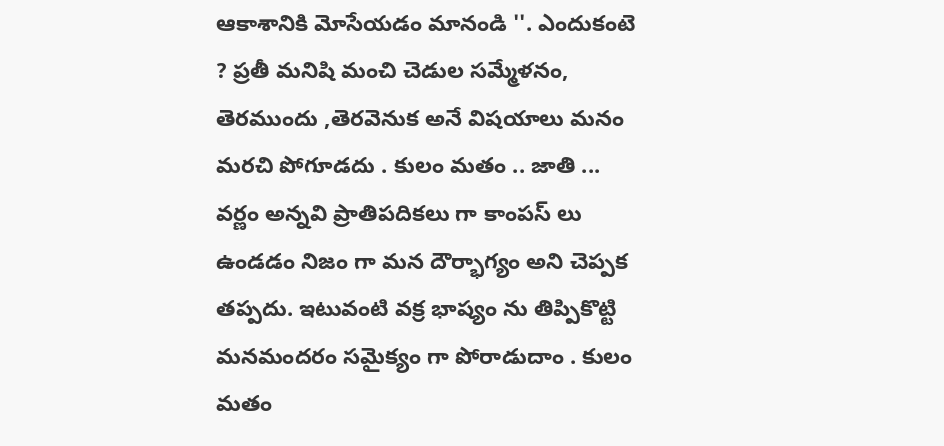ఆకాశానికి మోసేయడం మానండి ''. ఎందుకంటె ? ప్రతీ మనిషి మంచి చెడుల సమ్మేళనం, తెరముందు ,తెరవెనుక అనే విషయాలు మనం మరచి పోగూడదు . కులం మతం .. జాతి ... వర్ణం అన్నవి ప్రాతిపదికలు గా కాంపస్ లు ఉండడం నిజం గా మన దౌర్భాగ్యం అని చెప్పక తప్పదు. ఇటువంటి వక్ర భాష్యం ను తిప్పికొట్టి మనమందరం సమైక్యం గా పోరాడుదాం . కులం మతం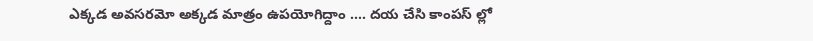ఎక్కడ అవసరమో అక్కడ మాత్రం ఉపయోగిద్దాం .... దయ చేసి కాంపస్ ల్లో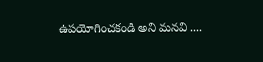ఉపయోగించకండి అని మనవి ....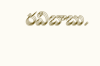రవిబాబు.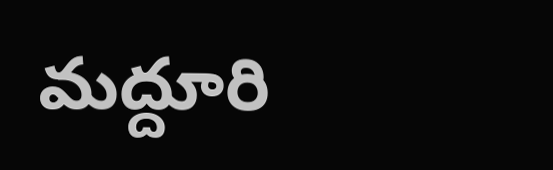మద్దూరి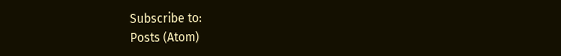Subscribe to:
Posts (Atom)